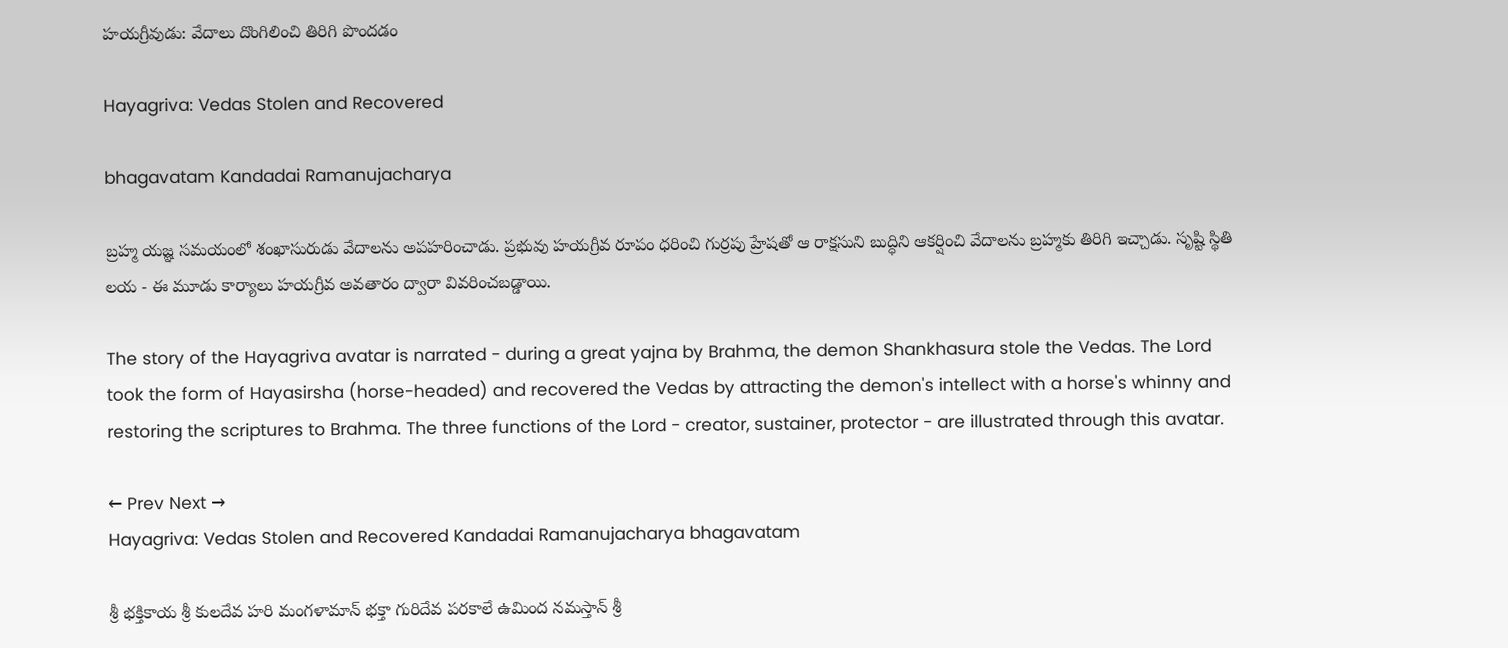హయగ్రీవుడు: వేదాలు దొంగిలించి తిరిగి పొందడం

Hayagriva: Vedas Stolen and Recovered

bhagavatam Kandadai Ramanujacharya

బ్రహ్మ యజ్ఞ సమయంలో శంఖాసురుడు వేదాలను అపహరించాడు. ప్రభువు హయగ్రీవ రూపం ధరించి గుర్రపు హ్రేషతో ఆ రాక్షసుని బుద్ధిని ఆకర్షించి వేదాలను బ్రహ్మకు తిరిగి ఇచ్చాడు. సృష్టి స్థితి లయ - ఈ మూడు కార్యాలు హయగ్రీవ అవతారం ద్వారా వివరించబడ్డాయి.

The story of the Hayagriva avatar is narrated - during a great yajna by Brahma, the demon Shankhasura stole the Vedas. The Lord took the form of Hayasirsha (horse-headed) and recovered the Vedas by attracting the demon's intellect with a horse's whinny and restoring the scriptures to Brahma. The three functions of the Lord - creator, sustainer, protector - are illustrated through this avatar.

← Prev Next →
Hayagriva: Vedas Stolen and Recovered Kandadai Ramanujacharya bhagavatam

శ్రీ భక్తికాయ శ్రీ కులదేవ హరి మంగళామాన్ భక్తా గురిదేవ పరకాలే ఉమింద నమస్తాన్ శ్రీ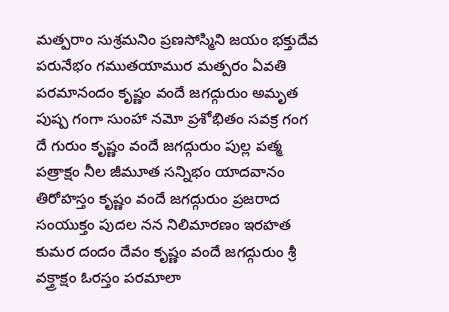మత్పరాం సుశ్రమనిం ప్రణసోస్మిని జయం భక్తుదేవ పరునేభం గముతయాముర మత్పరం ఏవతి పరమానందం కృష్ణం వందే జగద్గురుం అమృత పుష్ప గంగా సుంహా నమో ప్రశోభితం సవక్ర గంగ దే గురుం కృష్ణం వందే జగద్గురుం పుల్ల పత్మ పత్రాక్షం నీల జీమూత సన్నిభం యాదవానం తిరోహస్తం కృష్ణం వందే జగద్గురుం ప్రజరాద సంయుక్తం పుదల నన నిలిమారణం ఇరహత కుమర దందం దేవం కృష్ణం వందే జగద్గురుం శ్రీ వక్త్రాక్షం ఓరస్తం పరమాలా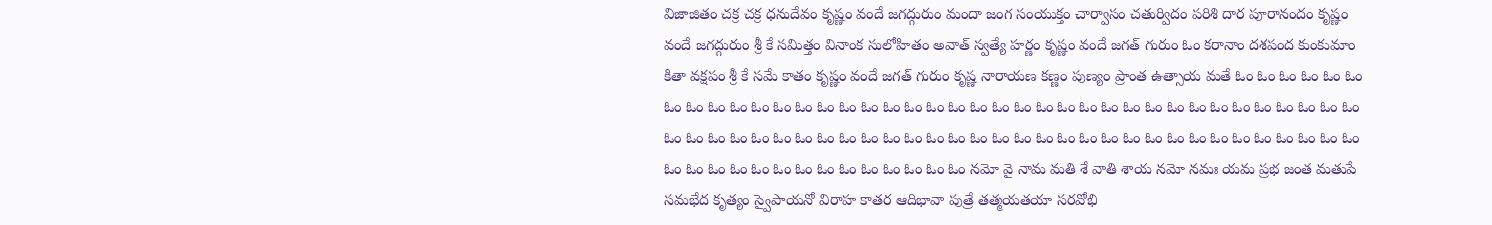విజాజితం చక్ర చక్ర ధనుదేవం కృష్ణం వందే జగద్గురుం మందా జంగ సంయుక్తం చార్వాసం చతుర్విదం పరిశి దార పూరానందం కృష్ణం వందే జగద్గురుం శ్రీ కే సమిత్తం వినాంక సులోహితం అవాత్ స్వత్యే హర్ణం కృష్ణం వందే జగత్ గురుం ఓం కరానాం దశపంద కుంకుమాం కితా వక్షపం శ్రీ కే సమే కాతం కృష్ణం వందే జగత్ గురుం కృష్ణ నారాయణ కణ్ణం పుణ్యం ప్రాంత ఉత్సాయ మతే ఓం ఓం ఓం ఓం ఓం ఓం ఓం ఓం ఓం ఓం ఓం ఓం ఓం ఓం ఓం ఓం ఓం ఓం ఓం ఓం ఓం ఓం ఓం ఓం ఓం ఓం ఓం ఓం ఓం ఓం ఓం ఓం ఓం ఓం ఓం ఓం ఓం ఓం ఓం ఓం ఓం ఓం ఓం ఓం ఓం ఓం ఓం ఓం ఓం ఓం ఓం ఓం ఓం ఓం ఓం ఓం ఓం ఓం ఓం ఓం ఓం ఓం ఓం ఓం ఓం ఓం ఓం ఓం ఓం ఓం ఓం ఓం ఓం ఓం ఓం ఓం ఓం ఓం ఓం ఓం ఓం ఓం ఓం ఓం నమో వై నామ మతి శే వాతి శాయ నమో నమః యమ ప్రభ జంత మతుపే సమభేద కృత్యం స్వైపాయనో విరాహ కాతర ఆదిభావా పుత్రే తత్మయతయా సరవోభి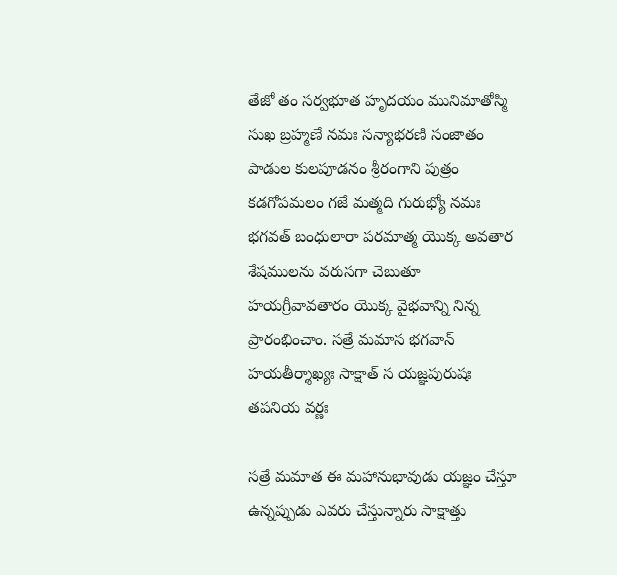తేజో తం సర్వభూత హృదయం మునిమాతోస్మి సుఖ బ్రహ్మణే నమః సన్యాభరణి సంజాతం పాడుల కులపూడనం శ్రీరంగాని పుత్రం కడగోపమలం గజే మత్మది గురుభ్యో నమః భగవత్ బంధులారా పరమాత్మ యొక్క అవతార శేషములను వరుసగా చెబుతూ హయగ్రీవావతారం యొక్క వైభవాన్ని నిన్న ప్రారంభించాం. సత్రే మమాస భగవాన్ హయతీర్శాఖ్యః సాక్షాత్ స యజ్ఞపురుషః తపనియ వర్ణః

సత్రే మమాత ఈ మహానుభావుడు యజ్ఞం చేస్తూ ఉన్నప్పుడు ఎవరు చేస్తున్నారు సాక్షాత్తు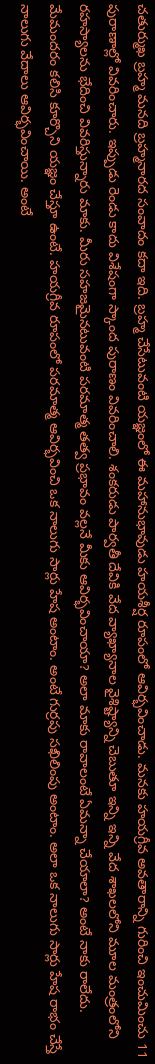చతుర్ముఖ బ్రహ్మ మనది బ్రహ్మనారద సంవాదం కదా ఇది. బ్రహ్మ చేసేటువంటి యజ్ఞంలో ఈ మహానుభావుడు హయశీర్ష రూపంలో ఆవిర్భవించాడు. మనకు హయగ్రీవ అవతారాన్ని గురించి ఇంచుమించు 11 పురాణాల్లో వివరించారు. ఇప్పుడు రెండు కాదు విశేషంగా స్కాంద పురాణం వివరించాలి. శంకరుడు పార్వతీ దేవికి వేద వ్యాఖ్యానాల వైశిష్ట్యాన్ని చెబుతూ ఇన్ని ఇన్ని వేద శాఖలలోని మూల మంత్రంలోని రహస్యాలను భేదించి వివరిస్తున్నారు మాకు. మీరు సహజమైనటువంటి పరమాత్మ తత్వ ప్రభావం వల్లనే మీకు ఆవిర్భవించాయా? అలా మాకు రావాలంటే ఏమన్నా చేయాలా? అంటే నాకు రాలేదు. మేమందరం కలిసి కూర్చొని యజ్ఞం చేస్తూ ఉంటే. హయగ్రీవ రూపంలో పరమాత్మ ఆవిర్భవించి ఒక నాలుగు సార్లు హేష అంటాం. అంటే గుర్రపు సఖిలింపు అంటాం. అలా ఒక నాలుగు సార్లు హేష రాభం చేస్తే నాలుగు వేదాలు ఆవిర్భవించాయి. అంటే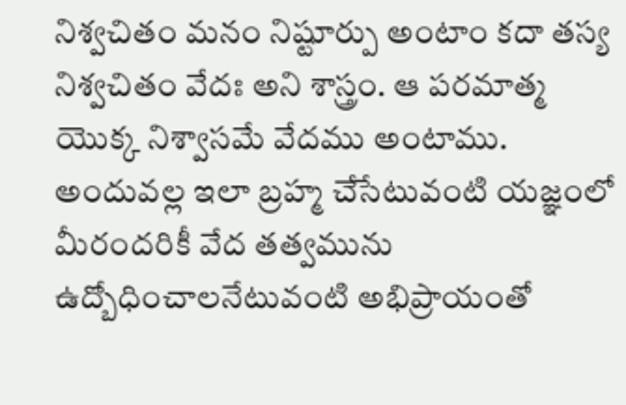నిశ్వచితం మనం నిష్టూర్పు అంటాం కదా తస్య నిశ్వచితం వేదః అని శాస్త్రం. ఆ పరమాత్మ యొక్క నిశ్వాసమే వేదము అంటాము. అందువల్ల ఇలా బ్రహ్మ చేసేటువంటి యజ్ఞంలో మీరందరికీ వేద తత్వమును ఉద్బోధించాలనేటువంటి అభిప్రాయంతో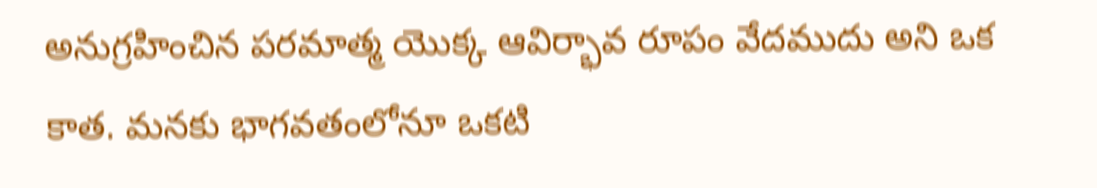అనుగ్రహించిన పరమాత్మ యొక్క ఆవిర్భావ రూపం వేదముదు అని ఒక కాత. మనకు భాగవతంలోనూ ఒకటి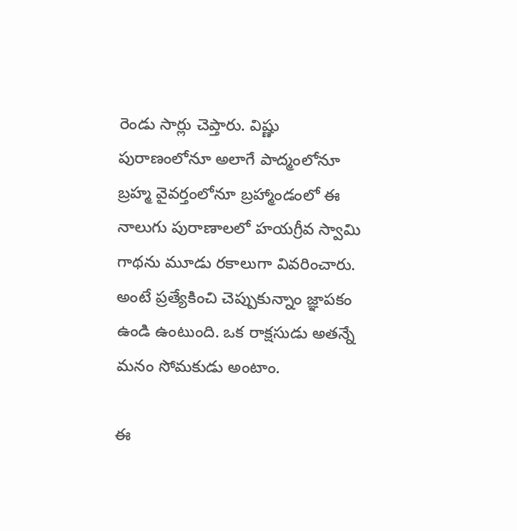రెండు సార్లు చెప్తారు. విష్ణు పురాణంలోనూ అలాగే పాద్మంలోనూ బ్రహ్మ వైవర్తంలోనూ బ్రహ్మాండంలో ఈ నాలుగు పురాణాలలో హయగ్రీవ స్వామి గాథను మూడు రకాలుగా వివరించారు. అంటే ప్రత్యేకించి చెప్పుకున్నాం జ్ఞాపకం ఉండి ఉంటుంది. ఒక రాక్షసుడు అతన్నే మనం సోమకుడు అంటాం.

ఈ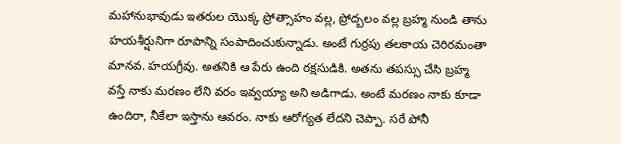మహానుభావుడు ఇతరుల యొక్క ప్రోత్సాహం వల్ల, ప్రోద్బలం వల్ల బ్రహ్మ నుండి తాను హయశీర్షునిగా రూపాన్ని సంపాదించుకున్నాడు. అంటే గుర్రపు తలకాయ చెరిరమంతా మానవ. హయగ్రీవు. అతనికి ఆ పేరు ఉంది రక్షసుడికి. అతను తపస్సు చేసి బ్రహ్మ వస్తే నాకు మరణం లేని వరం ఇవ్వయ్యా అని అడిగాడు. అంటే మరణం నాకు కూడా ఉందిరా, నీకేలా ఇస్తాను ఆవరం. నాకు ఆరోగ్యత లేదని చెప్పా. సరే పోనీ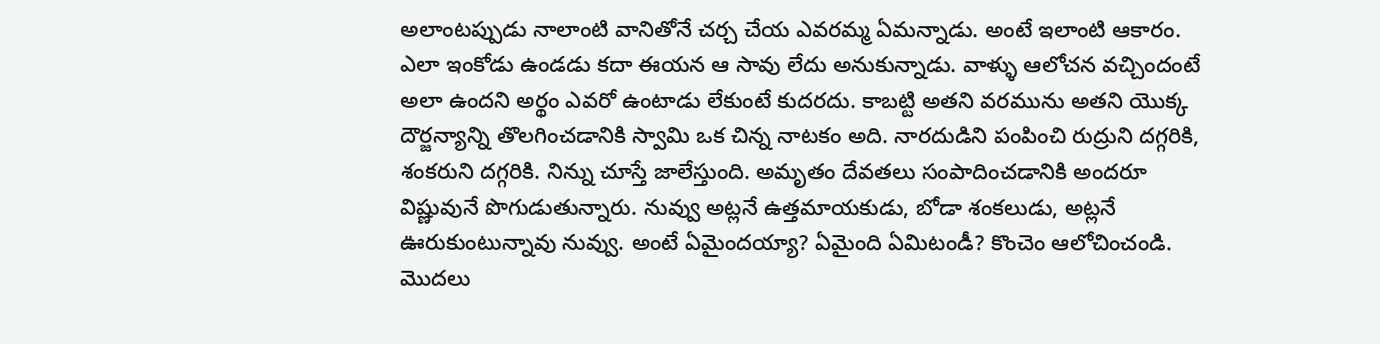అలాంటప్పుడు నాలాంటి వానితోనే చర్చ చేయ ఎవరమ్మ ఏమన్నాడు. అంటే ఇలాంటి ఆకారం. ఎలా ఇంకోడు ఉండడు కదా ఈయన ఆ సావు లేదు అనుకున్నాడు. వాళ్ళు ఆలోచన వచ్చిందంటే అలా ఉందని అర్థం ఎవరో ఉంటాడు లేకుంటే కుదరదు. కాబట్టి అతని వరమును అతని యొక్క దౌర్జన్యాన్ని తొలగించడానికి స్వామి ఒక చిన్న నాటకం అది. నారదుడిని పంపించి రుద్రుని దగ్గరికి, శంకరుని దగ్గరికి. నిన్ను చూస్తే జాలేస్తుంది. అమృతం దేవతలు సంపాదించడానికి అందరూ విష్ణువునే పొగుడుతున్నారు. నువ్వు అట్లనే ఉత్తమాయకుడు, బోడా శంకలుడు, అట్లనే ఊరుకుంటున్నావు నువ్వు. అంటే ఏమైందయ్యా? ఏమైంది ఏమిటండీ? కొంచెం ఆలోచించండి. మొదలు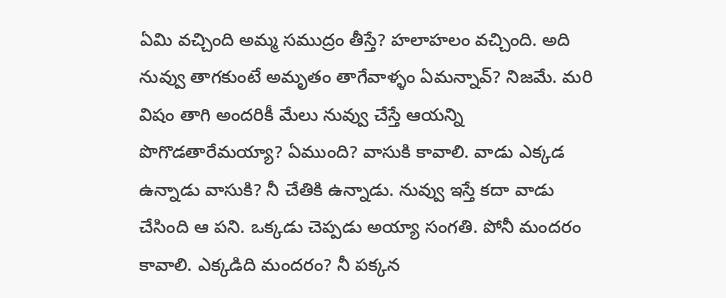ఏమి వచ్చింది అమ్మ సముద్రం తీస్తే? హలాహలం వచ్చింది. అది నువ్వు తాగకుంటే అమృతం తాగేవాళ్ళం ఏమన్నావ్? నిజమే. మరి విషం తాగి అందరికీ మేలు నువ్వు చేస్తే ఆయన్ని పొగొడతారేమయ్యా? ఏముంది? వాసుకి కావాలి. వాడు ఎక్కడ ఉన్నాడు వాసుకి? నీ చేతికి ఉన్నాడు. నువ్వు ఇస్తే కదా వాడు చేసింది ఆ పని. ఒక్కడు చెప్పడు అయ్యా సంగతి. పోనీ మందరం కావాలి. ఎక్కడిది మందరం? నీ పక్కన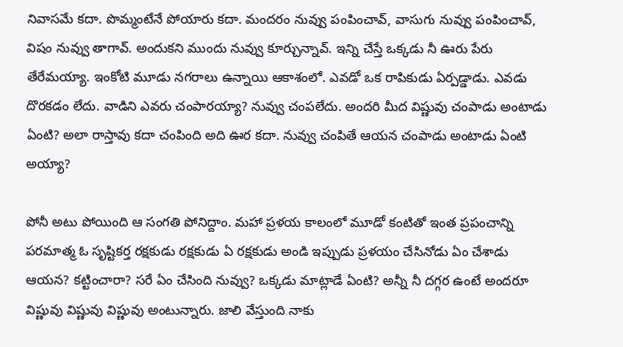నివాసమే కదా. పొమ్మంటేనే పోయారు కదా. మందరం నువ్వు పంపించావ్, వాసుగు నువ్వు పంపించావ్, విషం నువ్వు తాగావ్. అందుకని ముందు నువ్వు కూర్చున్నావ్. ఇన్ని చేస్తే ఒక్కడు నీ ఊరు పేరు తేరేమయ్యా. ఇంకోటి మూడు నగరాలు ఉన్నాయి ఆకాశంలో. ఎవడో ఒక రాపికుడు ఏర్పడ్డాడు. ఎవడు దొరకడం లేదు. వాడిని ఎవరు చంపారయ్యా? నువ్వు చంపలేదు. అందరి మీద విష్ణువు చంపాడు అంటాడు ఏంటి? అలా రాస్తావు కదా చంపింది అది ఊర కదా. నువ్వు చంపితే ఆయన చంపాడు అంటాడు ఏంటి అయ్యా?

పోనీ అటు పోయింది ఆ సంగతి పోనిద్దాం. మహా ప్రళయ కాలంలో మూడో కంటితో ఇంత ప్రపంచాన్ని పరమాత్మ ఓ సృష్టికర్త రక్షకుడు రక్షకుడు ఏ రక్షకుడు అండి ఇప్పుడు ప్రళయం చేసినోడు ఏం చేశాడు ఆయన? కట్టించారా? సరే ఏం చేసింది నువ్వు? ఒక్కడు మాట్లాడే ఏంటి? అన్నీ నీ దగ్గర ఉంటే అందరూ విష్ణువు విష్ణువు విష్ణువు అంటున్నారు. జాలి వేస్తుంది నాకు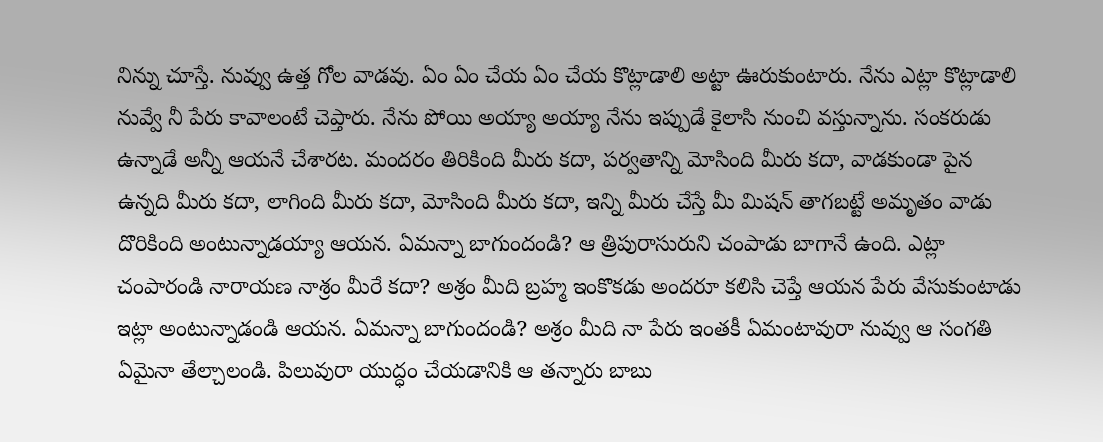నిన్ను చూస్తే. నువ్వు ఉత్త గోల వాడవు. ఏం ఏం చేయ ఏం చేయ కొట్లాడాలి అట్టా ఊరుకుంటారు. నేను ఎట్లా కొట్లాడాలి నువ్వే నీ పేరు కావాలంటే చెప్తారు. నేను పోయి అయ్యా అయ్యా నేను ఇప్పుడే కైలాసి నుంచి వస్తున్నాను. సంకరుడు ఉన్నాడే అన్నీ ఆయనే చేశారట. మందరం తిరికింది మీరు కదా, పర్వతాన్ని మోసింది మీరు కదా, వాడకుండా పైన ఉన్నది మీరు కదా, లాగింది మీరు కదా, మోసింది మీరు కదా, ఇన్ని మీరు చేస్తే మీ మిషన్ తాగబట్టే అమృతం వాడు దొరికింది అంటున్నాడయ్యా ఆయన. ఏమన్నా బాగుందండి? ఆ త్రిపురాసురుని చంపాడు బాగానే ఉంది. ఎట్లా చంపారండి నారాయణ నాశ్రం మీరే కదా? అశ్రం మీది బ్రహ్మ ఇంకొకడు అందరూ కలిసి చెప్తే ఆయన పేరు వేసుకుంటాడు ఇట్లా అంటున్నాడండి ఆయన. ఏమన్నా బాగుందండి? అశ్రం మీది నా పేరు ఇంతకీ ఏమంటావురా నువ్వు ఆ సంగతి ఏమైనా తేల్చాలండి. పిలువురా యుద్ధం చేయడానికి ఆ తన్నారు బాబు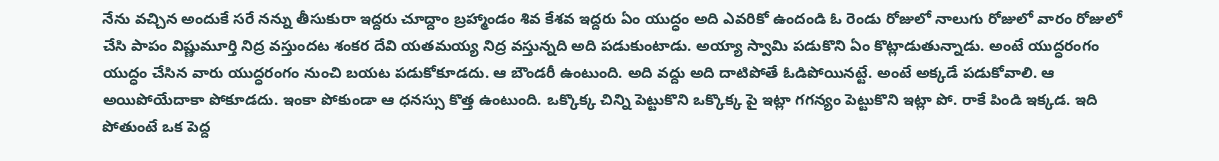నేను వచ్చిన అందుకే సరే నన్ను తీసుకురా ఇద్దరు చూద్దాం బ్రహ్మాండం శివ కేశవ ఇద్దరు ఏం యుద్ధం అది ఎవరికో ఉందండి ఓ రెండు రోజులో నాలుగు రోజులో వారం రోజులో చేసి పాపం విష్ణుమూర్తి నిద్ర వస్తుందట శంకర దేవి యతమయ్య నిద్ర వస్తున్నది అది పడుకుంటాడు. అయ్యా స్వామి పడుకొని ఏం కొట్లాడుతున్నాడు. అంటే యుద్ధరంగం యుద్ధం చేసిన వారు యుద్ధరంగం నుంచి బయట పడుకోకూడదు. ఆ బౌండరీ ఉంటుంది. అది వద్దు అది దాటిపోతే ఓడిపోయినట్టే. అంటే అక్కడే పడుకోవాలి. ఆ అయిపోయేదాకా పోకూడదు. ఇంకా పోకుండా ఆ ధనస్సు కొత్త ఉంటుంది. ఒక్కొక్క చిన్ని పెట్టుకొని ఒక్కొక్క పై ఇట్లా గగన్యం పెట్టుకొని ఇట్లా పో. రాకే పిండి ఇక్కడ. ఇది పోతుంటే ఒక పెద్ద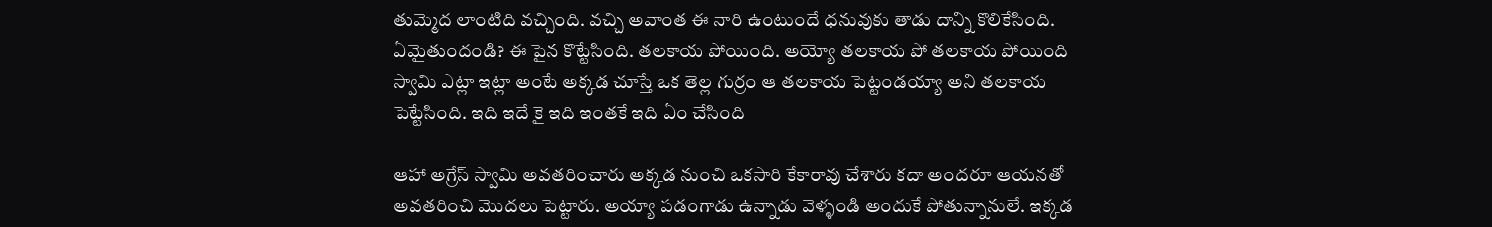తుమ్మెద లాంటిది వచ్చింది. వచ్చి అవాంత ఈ నారి ఉంటుందే ధనువుకు తాడు దాన్ని కొలికేసింది. ఏమైతుందండి? ఈ పైన కొట్టేసింది. తలకాయ పోయింది. అయ్యో తలకాయ పో తలకాయ పోయింది స్వామి ఎట్లా ఇట్లా అంటే అక్కడ చూస్తే ఒక తెల్ల గుర్రం ఆ తలకాయ పెట్టండయ్యా అని తలకాయ పెట్టేసింది. ఇది ఇదే కై ఇది ఇంతకే ఇది ఏం చేసింది

ఆహా అగ్రేస్ స్వామి అవతరించారు అక్కడ నుంచి ఒకసారి కేకారావు చేశారు కదా అందరూ ఆయనతో అవతరించి మొదలు పెట్టారు. అయ్యా పడంగాడు ఉన్నాడు వెళ్ళండి అందుకే పోతున్నానులే. ఇక్కడ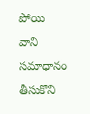పోయి వాని సమాధానం తీసుకొని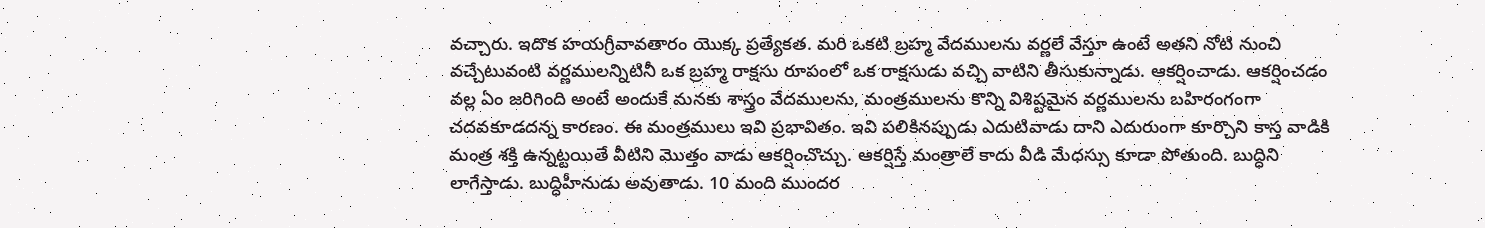వచ్చారు. ఇదొక హయగ్రీవావతారం యొక్క ప్రత్యేకత. మరి ఒకటి బ్రహ్మ వేదములను వర్ణలే వేస్తూ ఉంటే అతని నోటి నుంచి వచ్చేటువంటి వర్ణములన్నిటినీ ఒక బ్రహ్మ రాక్షసు రూపంలో ఒక రాక్షసుడు వచ్చి వాటిని తీసుకున్నాడు. ఆకర్షించాడు. ఆకర్షించడం వల్ల ఏం జరిగింది అంటే అందుకే మనకు శాస్త్రం వేదములను, మంత్రములను కొన్ని విశిష్టమైన వర్ణములను బహిరంగంగా చదవకూడదన్న కారణం. ఈ మంత్రములు ఇవి ప్రభావితం. ఇవి పలికినప్పుడు ఎదుటివాడు దాని ఎదురుంగా కూర్చొని కాస్త వాడికి మంత్ర శక్తి ఉన్నట్టయితే వీటిని మొత్తం వాడు ఆకర్షించొచ్చు. ఆకర్షిస్తే మంత్రాలే కాదు వీడి మేధస్సు కూడా పోతుంది. బుద్ధిని లాగేస్తాడు. బుద్ధిహీనుడు అవుతాడు. 10 మంది ముందర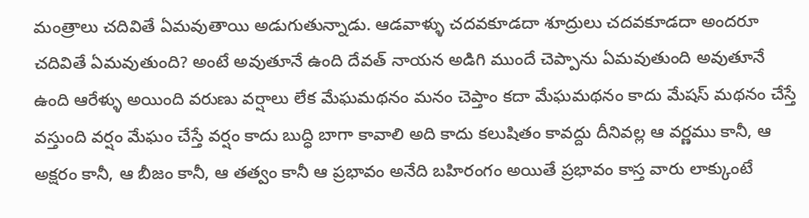మంత్రాలు చదివితే ఏమవుతాయి అడుగుతున్నాడు. ఆడవాళ్ళు చదవకూడదా శూద్రులు చదవకూడదా అందరూ చదివితే ఏమవుతుంది? అంటే అవుతూనే ఉంది దేవత్ నాయన అడిగి ముందే చెప్పాను ఏమవుతుంది అవుతూనే ఉంది ఆరేళ్ళు అయింది వరుణు వర్షాలు లేక మేఘమథనం మనం చెప్తాం కదా మేఘమథనం కాదు మేషస్ మథనం చేస్తే వస్తుంది వర్షం మేఘం చేస్తే వర్షం కాదు బుద్ధి బాగా కావాలి అది కాదు కలుషితం కావద్దు దీనివల్ల ఆ వర్ణము కానీ, ఆ అక్షరం కానీ, ఆ బీజం కానీ, ఆ తత్వం కానీ ఆ ప్రభావం అనేది బహిరంగం అయితే ప్రభావం కాస్త వారు లాక్కుంటే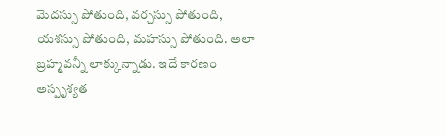మెదస్సు పోతుంది, వర్చస్సు పోతుంది, యశస్సు పోతుంది, మహస్సు పోతుంది. అలా బ్రహ్మవన్నీ లాక్కున్నాడు. ఇదే కారణం అస్పృశ్యత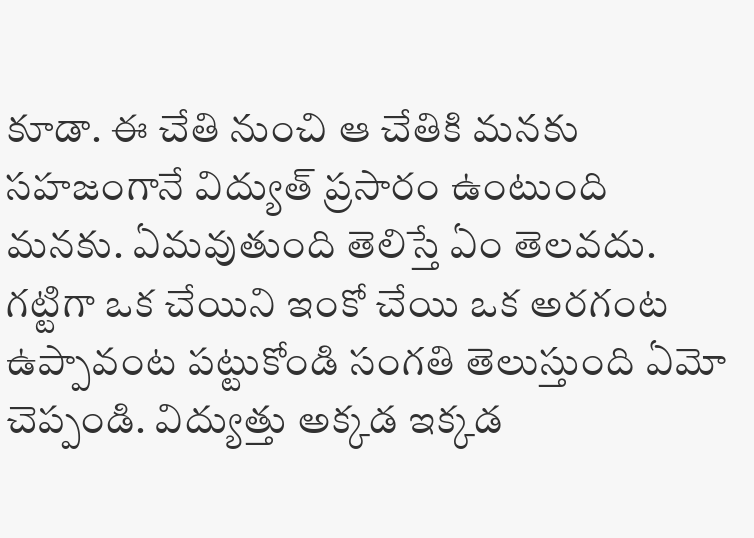కూడా. ఈ చేతి నుంచి ఆ చేతికి మనకు సహజంగానే విద్యుత్ ప్రసారం ఉంటుంది మనకు. ఏమవుతుంది తెలిస్తే ఏం తెలవదు. గట్టిగా ఒక చేయిని ఇంకో చేయి ఒక అరగంట ఉప్పావంట పట్టుకోండి సంగతి తెలుస్తుంది ఏమో చెప్పండి. విద్యుత్తు అక్కడ ఇక్కడ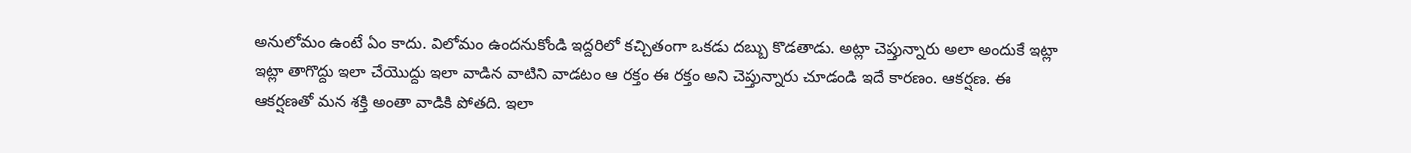అనులోమం ఉంటే ఏం కాదు. విలోమం ఉందనుకోండి ఇద్దరిలో కచ్చితంగా ఒకడు దబ్బు కొడతాడు. అట్లా చెప్తున్నారు అలా అందుకే ఇట్లా ఇట్లా తాగొద్దు ఇలా చేయొద్దు ఇలా వాడిన వాటిని వాడటం ఆ రక్తం ఈ రక్తం అని చెప్తున్నారు చూడండి ఇదే కారణం. ఆకర్షణ. ఈ ఆకర్షణతో మన శక్తి అంతా వాడికి పోతది. ఇలా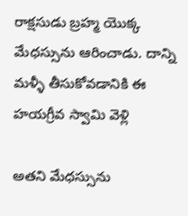రాక్షసుడు బ్రహ్మ యొక్క మేధస్సును ఆరించాడు. దాన్ని మళ్ళీ తీసుకోవడానికి ఈ హయగ్రీవ స్వామి వెళ్లి

అతని మేధస్సును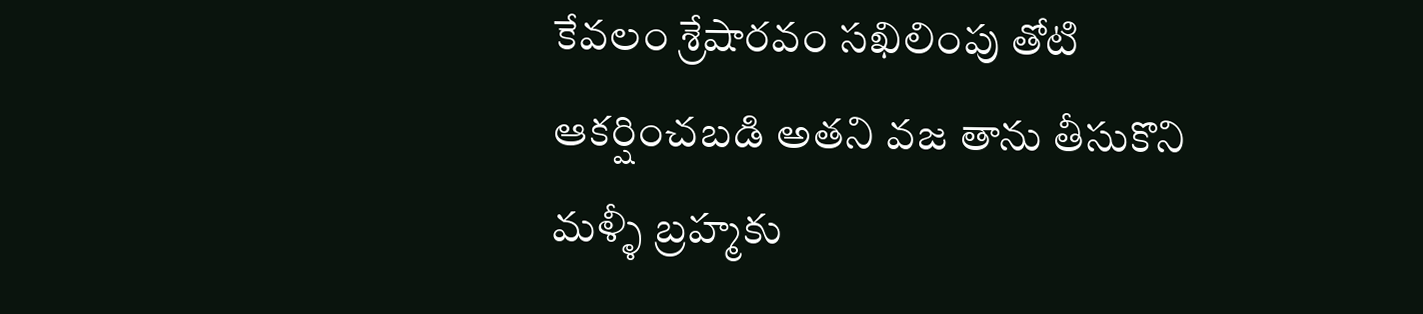కేవలం శ్రేషారవం సఖిలింపు తోటి ఆకర్షించబడి అతని వజ తాను తీసుకొని మళ్ళీ బ్రహ్మకు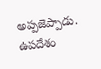అప్పజెప్పాడు. ఉపదేశం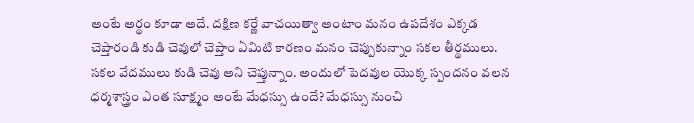అంటే అర్థం కూడా అదే. దక్షిణ కర్ణే వాచయిత్వా అంటాం మనం ఉపదేశం ఎక్కడ చెప్తారండి కుడి చెవులో చెప్తాం ఏమిటి కారణం మనం చెప్పుకున్నాం సకల తీర్థములు. సకల వేదములు కుడి చెవు అని చెప్తున్నాం. అందులో పెదవుల యొక్క స్పందనం వలన ధర్మశాస్త్రం ఎంత సూక్ష్మం అంటే మేధస్సు ఉందే? మేధస్సు నుంచి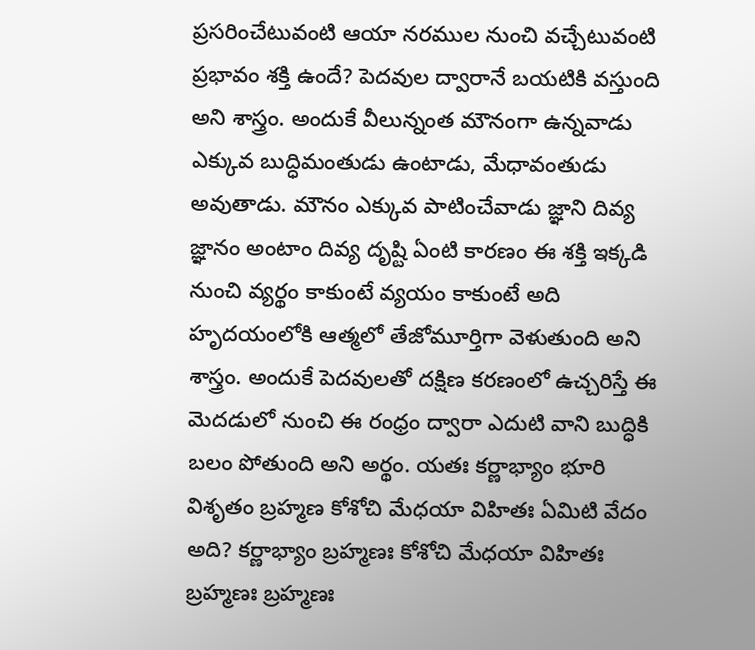ప్రసరించేటువంటి ఆయా నరముల నుంచి వచ్చేటువంటి ప్రభావం శక్తి ఉందే? పెదవుల ద్వారానే బయటికి వస్తుంది అని శాస్త్రం. అందుకే వీలున్నంత మౌనంగా ఉన్నవాడు ఎక్కువ బుద్ధిమంతుడు ఉంటాడు, మేధావంతుడు అవుతాడు. మౌనం ఎక్కువ పాటించేవాడు జ్ఞాని దివ్య జ్ఞానం అంటాం దివ్య దృష్టి ఏంటి కారణం ఈ శక్తి ఇక్కడి నుంచి వ్యర్థం కాకుంటే వ్యయం కాకుంటే అది హృదయంలోకి ఆత్మలో తేజోమూర్తిగా వెళుతుంది అని శాస్త్రం. అందుకే పెదవులతో దక్షిణ కరణంలో ఉచ్చరిస్తే ఈ మెదడులో నుంచి ఈ రంధ్రం ద్వారా ఎదుటి వాని బుద్ధికి బలం పోతుంది అని అర్థం. యతః కర్ణాభ్యాం భూరి విశృతం బ్రహ్మణ కోశోచి మేధయా విహితః ఏమిటి వేదం అది? కర్ణాభ్యాం బ్రహ్మణః కోశోచి మేధయా విహితః బ్రహ్మణః బ్రహ్మణః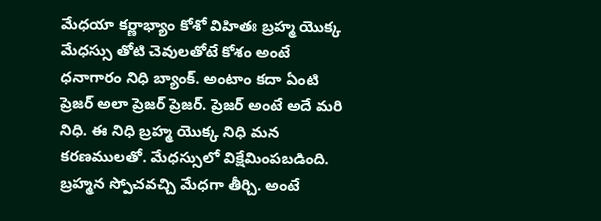మేధయా కర్ణాభ్యాం కోశో విహితః బ్రహ్మ యొక్క మేధస్సు తోటి చెవులతోటే కోశం అంటే ధనాగారం నిధి బ్యాంక్. అంటాం కదా ఏంటి ప్రెజర్ అలా ప్రెజర్ ప్రెజర్. ప్రెజర్ అంటే అదే మరి నిధి. ఈ నిధి బ్రహ్మ యొక్క నిధి మన కరణములతో. మేధస్సులో విక్షేమింపబడింది. బ్రహ్మన స్పోచవచ్చి మేధగా తీర్చి. అంటే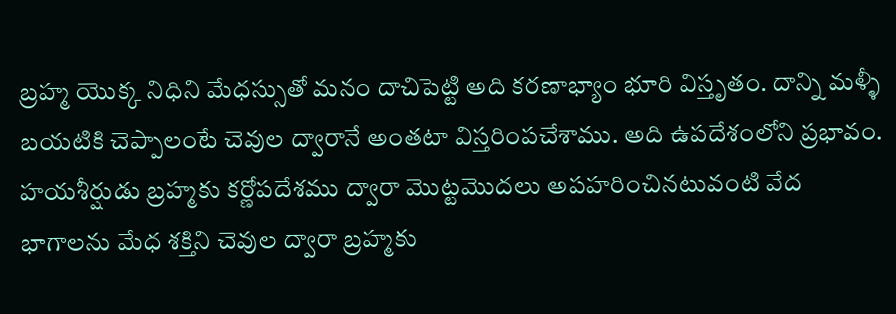బ్రహ్మ యొక్క నిధిని మేధస్సుతో మనం దాచిపెట్టి అది కరణాభ్యాం భూరి విస్తృతం. దాన్ని మళ్ళీ బయటికి చెప్పాలంటే చెవుల ద్వారానే అంతటా విస్తరింపచేశాము. అది ఉపదేశంలోని ప్రభావం. హయశీర్షుడు బ్రహ్మకు కర్ణోపదేశము ద్వారా మొట్టమొదలు అపహరించినటువంటి వేద భాగాలను మేధ శక్తిని చెవుల ద్వారా బ్రహ్మకు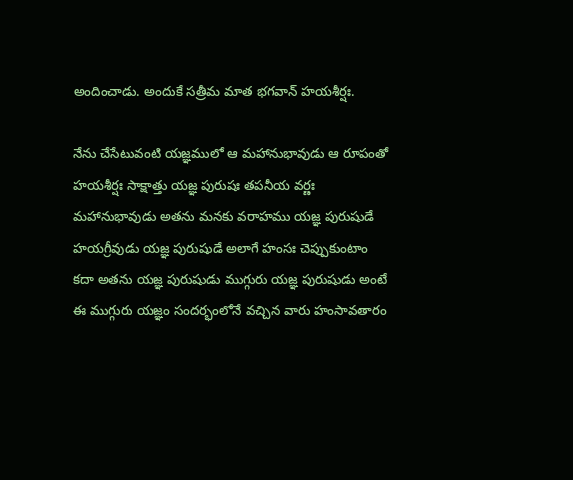అందించాడు. అందుకే సత్రీమ మాత భగవాన్ హయశీర్షః.

నేను చేసేటువంటి యజ్ఞములో ఆ మహానుభావుడు ఆ రూపంతో హయశీర్షః సాక్షాత్తు యజ్ఞ పురుషః తపనీయ వర్ణః మహానుభావుడు అతను మనకు వరాహము యజ్ఞ పురుషుడే హయగ్రీవుడు యజ్ఞ పురుషుడే అలాగే హంసః చెప్పుకుంటాం కదా అతను యజ్ఞ పురుషుడు ముగ్గురు యజ్ఞ పురుషుడు అంటే ఈ ముగ్గురు యజ్ఞం సందర్భంలోనే వచ్చిన వారు హంసావతారం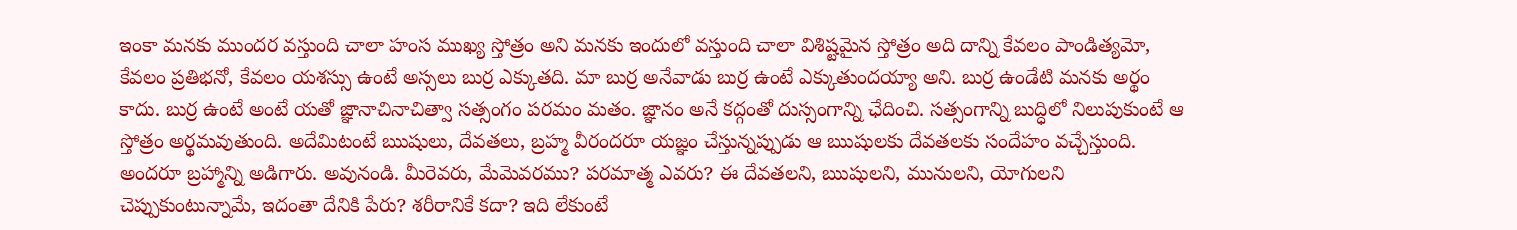ఇంకా మనకు ముందర వస్తుంది చాలా హంస ముఖ్య స్తోత్రం అని మనకు ఇందులో వస్తుంది చాలా విశిష్టమైన స్తోత్రం అది దాన్ని కేవలం పాండిత్యమో, కేవలం ప్రతిభనో, కేవలం యశస్సు ఉంటే అస్సలు బుర్ర ఎక్కుతది. మా బుర్ర అనేవాడు బుర్ర ఉంటే ఎక్కుతుందయ్యా అని. బుర్ర ఉండేటి మనకు అర్థం కాదు. బుర్ర ఉంటే అంటే యతో జ్ఞానాచినాచిత్వా సత్సంగం పరమం మతం. జ్ఞానం అనే కద్గంతో దుస్సంగాన్ని ఛేదించి. సత్సంగాన్ని బుద్ధిలో నిలుపుకుంటే ఆ స్తోత్రం అర్థమవుతుంది. అదేమిటంటే ఋషులు, దేవతలు, బ్రహ్మ వీరందరూ యజ్ఞం చేస్తున్నప్పుడు ఆ ఋషులకు దేవతలకు సందేహం వచ్చేస్తుంది. అందరూ బ్రహ్మాన్ని అడిగారు. అవునండి. మీరెవరు, మేమెవరము? పరమాత్మ ఎవరు? ఈ దేవతలని, ఋషులని, మునులని, యోగులని చెప్పుకుంటున్నామే, ఇదంతా దేనికి పేరు? శరీరానికే కదా? ఇది లేకుంటే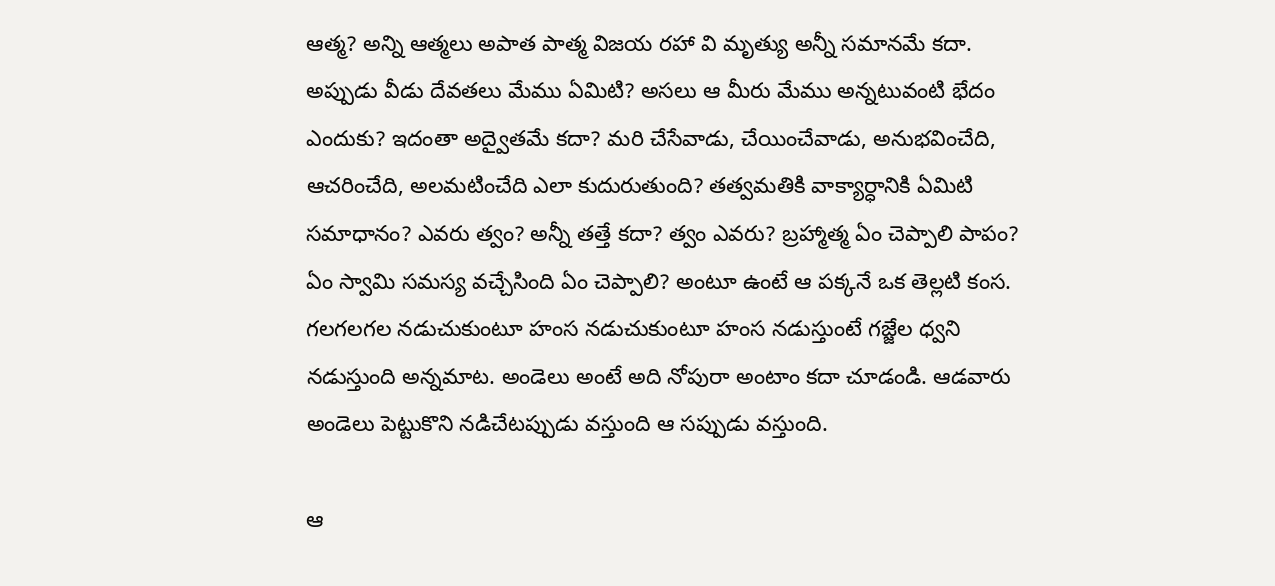ఆత్మ? అన్ని ఆత్మలు అపాత పాత్మ విజయ రహా వి మృత్యు అన్నీ సమానమే కదా. అప్పుడు వీడు దేవతలు మేము ఏమిటి? అసలు ఆ మీరు మేము అన్నటువంటి భేదం ఎందుకు? ఇదంతా అద్వైతమే కదా? మరి చేసేవాడు, చేయించేవాడు, అనుభవించేది, ఆచరించేది, అలమటించేది ఎలా కుదురుతుంది? తత్వమతికి వాక్యార్ధానికి ఏమిటి సమాధానం? ఎవరు త్వం? అన్నీ తత్తే కదా? త్వం ఎవరు? బ్రహ్మాత్మ ఏం చెప్పాలి పాపం? ఏం స్వామి సమస్య వచ్చేసింది ఏం చెప్పాలి? అంటూ ఉంటే ఆ పక్కనే ఒక తెల్లటి కంస. గలగలగల నడుచుకుంటూ హంస నడుచుకుంటూ హంస నడుస్తుంటే గజ్జేల ధ్వని నడుస్తుంది అన్నమాట. అండెలు అంటే అది నోపురా అంటాం కదా చూడండి. ఆడవారు అండెలు పెట్టుకొని నడిచేటప్పుడు వస్తుంది ఆ సప్పుడు వస్తుంది.

ఆ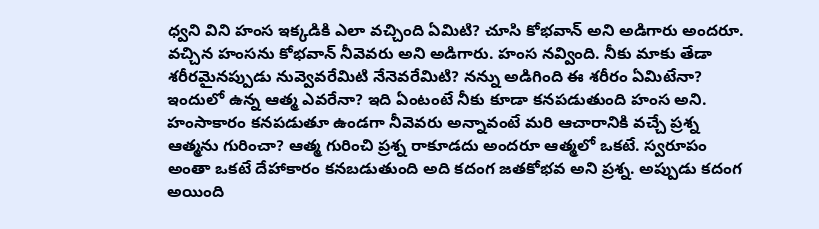ధ్వని విని హంస ఇక్కడికి ఎలా వచ్చింది ఏమిటి? చూసి కోభవాన్ అని అడిగారు అందరూ. వచ్చిన హంసను కోభవాన్ నీవెవరు అని అడిగారు. హంస నవ్వింది. నీకు మాకు తేడా శరీరమైనప్పుడు నువ్వెవరేమిటి నేనెవరేమిటి? నన్ను అడిగింది ఈ శరీరం ఏమిటేనా? ఇందులో ఉన్న ఆత్మ ఎవరేనా? ఇది ఏంటంటే నీకు కూడా కనపడుతుంది హంస అని. హంసాకారం కనపడుతూ ఉండగా నీవెవరు అన్నావంటే మరి ఆచారానికి వచ్చే ప్రశ్న ఆత్మను గురించా? ఆత్మ గురించి ప్రశ్న రాకూడదు అందరూ ఆత్మలో ఒకటే. స్వరూపం అంతా ఒకటే దేహాకారం కనబడుతుంది అది కదంగ జతకోభవ అని ప్రశ్న. అప్పుడు కదంగ అయింది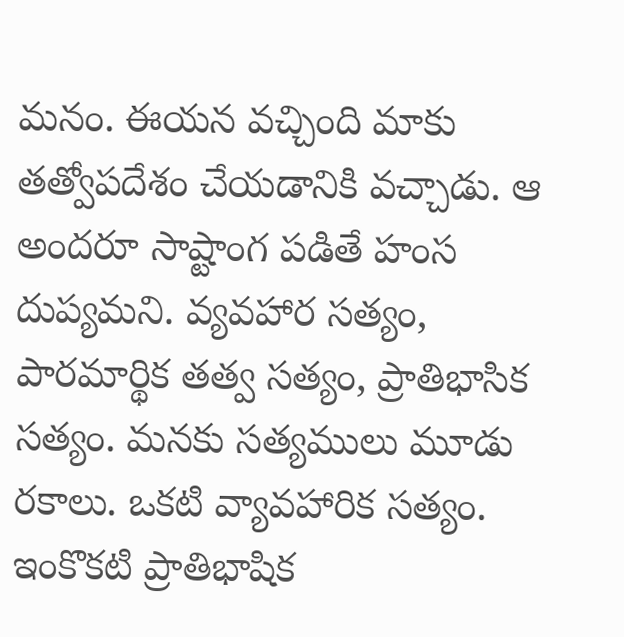మనం. ఈయన వచ్చింది మాకు తత్వోపదేశం చేయడానికి వచ్చాడు. ఆ అందరూ సాష్టాంగ పడితే హంస దుప్యమని. వ్యవహార సత్యం, పారమార్థిక తత్వ సత్యం, ప్రాతిభాసిక సత్యం. మనకు సత్యములు మూడు రకాలు. ఒకటి వ్యావహారిక సత్యం. ఇంకొకటి ప్రాతిభాషిక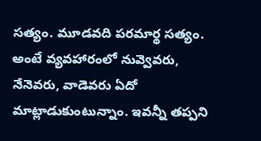సత్యం. మూడవది పరమార్థ సత్యం. అంటే వ్యవహారంలో నువ్వెవరు, నేనెవరు, వాడెవరు ఏదో మాట్లాడుకుంటున్నాం. ఇవన్నీ తప్పని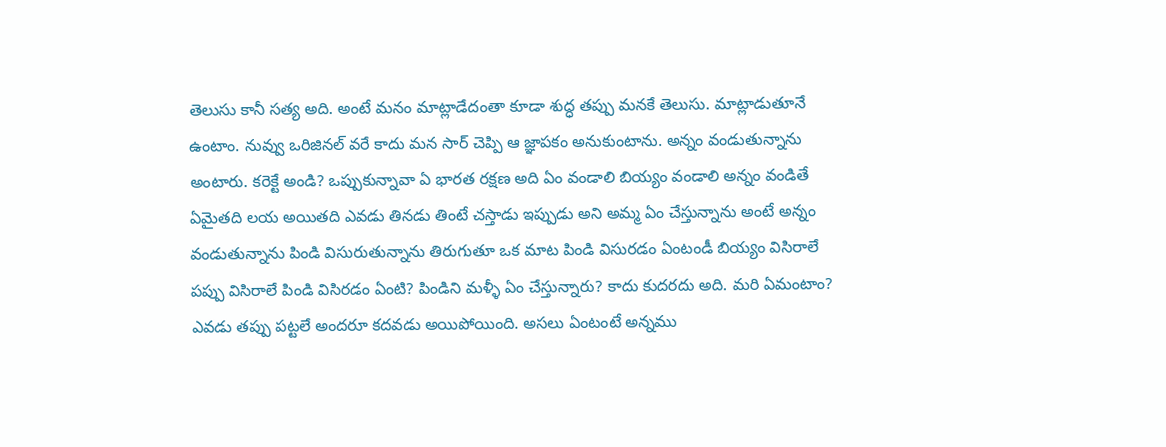తెలుసు కానీ సత్య అది. అంటే మనం మాట్లాడేదంతా కూడా శుద్ధ తప్పు మనకే తెలుసు. మాట్లాడుతూనే ఉంటాం. నువ్వు ఒరిజినల్ వరే కాదు మన సార్ చెప్పి ఆ జ్ఞాపకం అనుకుంటాను. అన్నం వండుతున్నాను అంటారు. కరెక్టే అండి? ఒప్పుకున్నావా ఏ భారత రక్షణ అది ఏం వండాలి బియ్యం వండాలి అన్నం వండితే ఏమైతది లయ అయితది ఎవడు తినడు తింటే చస్తాడు ఇప్పుడు అని అమ్మ ఏం చేస్తున్నాను అంటే అన్నం వండుతున్నాను పిండి విసురుతున్నాను తిరుగుతూ ఒక మాట పిండి విసురడం ఏంటండీ బియ్యం విసిరాలే పప్పు విసిరాలే పిండి విసిరడం ఏంటి? పిండిని మళ్ళీ ఏం చేస్తున్నారు? కాదు కుదరదు అది. మరి ఏమంటాం? ఎవడు తప్పు పట్టలే అందరూ కదవడు అయిపోయింది. అసలు ఏంటంటే అన్నము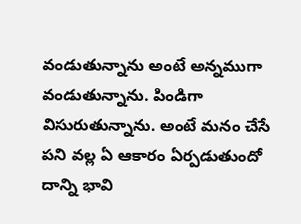వండుతున్నాను అంటే అన్నముగా వండుతున్నాను. పిండిగా విసురుతున్నాను. అంటే మనం చేసే పని వల్ల ఏ ఆకారం ఏర్పడుతుందో దాన్ని భావి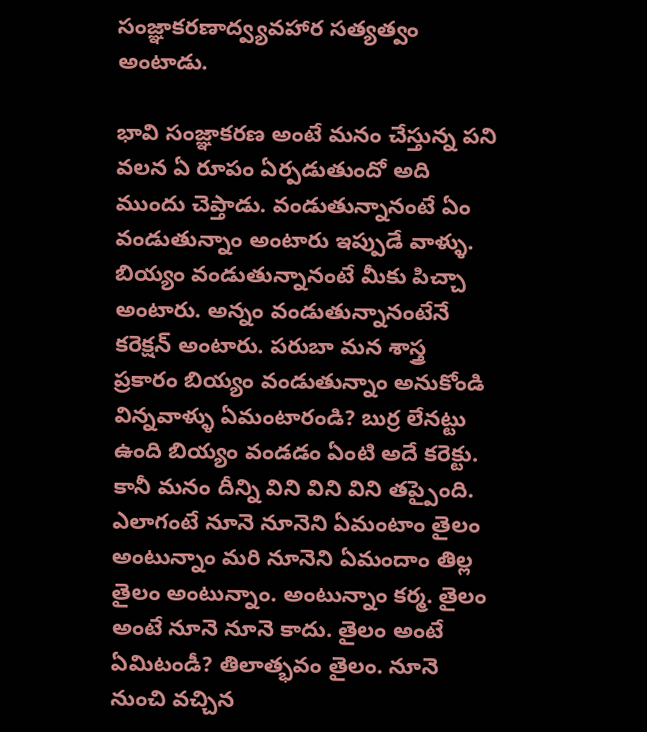సంజ్ఞాకరణాద్వ్యవహార సత్యత్వం అంటాడు.

భావి సంజ్ఞాకరణ అంటే మనం చేస్తున్న పని వలన ఏ రూపం ఏర్పడుతుందో అది ముందు చెప్తాడు. వండుతున్నానంటే ఏం వండుతున్నాం అంటారు ఇప్పుడే వాళ్ళు. బియ్యం వండుతున్నానంటే మీకు పిచ్చా అంటారు. అన్నం వండుతున్నానంటేనే కరెక్షన్ అంటారు. పరుబా మన శాస్త్ర ప్రకారం బియ్యం వండుతున్నాం అనుకోండి విన్నవాళ్ళు ఏమంటారండి? బుర్ర లేనట్టు ఉంది బియ్యం వండడం ఏంటి అదే కరెక్టు. కానీ మనం దీన్ని విని విని విని తప్పైంది. ఎలాగంటే నూనె నూనెని ఏమంటాం తైలం అంటున్నాం మరి నూనెని ఏమందాం తిల్ల తైలం అంటున్నాం. అంటున్నాం కర్మ. తైలం అంటే నూనె నూనె కాదు. తైలం అంటే ఏమిటండీ? తిలాత్భవం తైలం. నూనె నుంచి వచ్చిన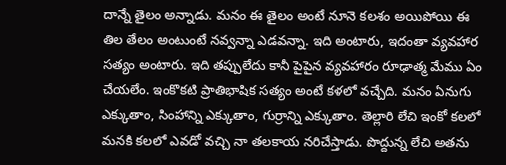దాన్నే తైలం అన్నాడు. మనం ఈ తైలం అంటే నూనె కలశం అయిపోయి ఈ తిల తేలం అంటుంటే నవ్వన్నా ఎడవన్నా. ఇది అంటారు, ఇదంతా వ్యవహార సత్యం అంటారు. ఇది తప్పులేదు కానీ పైపైన వ్యవహారం రూఢాత్మ మేము ఏం చేయలేం. ఇంకొకటి ప్రాతిభాషిక సత్యం అంటే కళలో వచ్చేది. మనం ఏనుగు ఎక్కుతాం, సింహాన్ని ఎక్కుతాం, గుర్రాన్ని ఎక్కుతాం. తెల్లారి లేచి ఇంకో కలలో మనకి కలలో ఎవడో వచ్చి నా తలకాయ నరిచేస్తాడు. పొద్దున్న లేచి అతను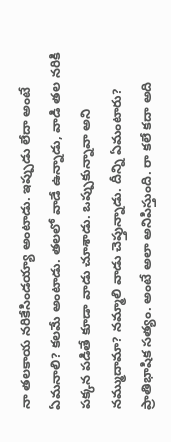నా తలకాయ నరికేసిండయ్యా అంటాడు. ఇప్పుడు లేదా అంటే ఏమనాలి? కలమే అంటాడు. తలలో వాడే ఉన్నాడు, వాడి తల నరికి పక్కన పడితే కూడా వాడు చూశాడు. ఒప్పుకున్నావా అని నమ్ముదామా? నమ్మాలి వాడు చెప్తున్నాడు. దీన్ని ఏమంటారు? ప్రాతిభాషిక సత్యం. అంటే అలా అనిపిస్తుంది. రా కలే కదా అది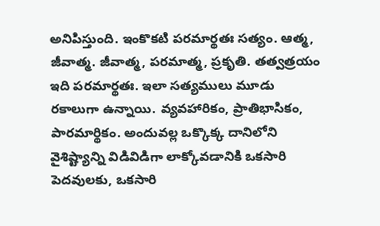అనిపిస్తుంది. ఇంకొకటి పరమార్థతః సత్యం. ఆత్మ, జీవాత్మ. జీవాత్మ, పరమాత్మ, ప్రకృతి. తత్వత్రయం ఇది పరమార్థతః. ఇలా సత్యములు మూడు రకాలుగా ఉన్నాయి. వ్యవహారికం, ప్రాతిభాసికం, పారమార్థికం. అందువల్ల ఒక్కొక్క దానిలోని వైశిష్ట్యాన్ని విడివిడిగా లాక్కోవడానికి ఒకసారి పెదవులకు, ఒకసారి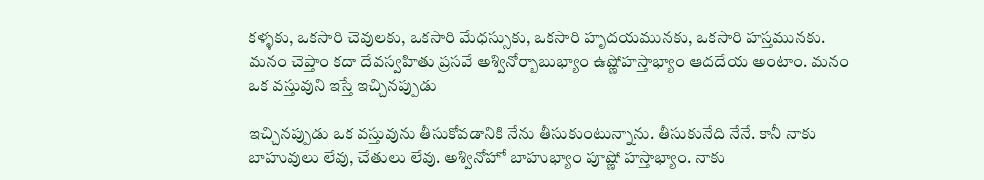కళ్ళకు, ఒకసారి చెవులకు, ఒకసారి మేధస్సుకు, ఒకసారి హృదయమునకు, ఒకసారి హస్తమునకు. మనం చెప్తాం కదా దేవస్వహితు ప్రసవే అశ్వినోర్బాబుభ్యాం ఉష్ణోహస్తాభ్యాం ఆదదేయ అంటాం. మనం ఒక వస్తువుని ఇస్తే ఇచ్చినప్పుడు

ఇచ్చినప్పుడు ఒక వస్తువును తీసుకోవడానికి నేను తీసుకుంటున్నాను. తీసుకునేది నేనే. కానీ నాకు బాహువులు లేవు, చేతులు లేవు. అశ్వినోహో బాహుభ్యాం పూష్ణో హస్తాభ్యాం. నాకు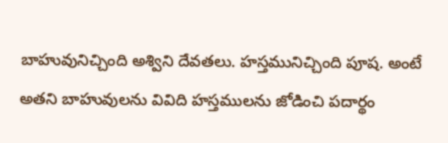బాహువునిచ్చింది అశ్విని దేవతలు. హస్తమునిచ్చింది పూష. అంటే అతని బాహువులను వివిది హస్తములను జోడించి పదార్థం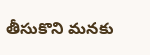తీసుకొని మనకు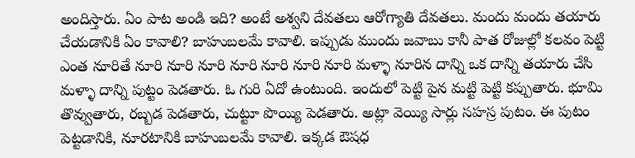అందిస్తారు. ఏం పాట అండి ఇది? అంటే అశ్వని దేవతలు ఆరోగ్యాతి దేవతలు. మందు మందు తయారు చేయడానికి ఏం కావాలి? బాహుబలమే కావాలి. ఇప్పుడు ముందు జవాబు కానీ పాత రోజుల్లో కలవం పెట్టి ఎంత నూరితే నూరి నూరి నూరి నూరి నూరి నూరి నూరి మళ్ళా నూరిన దాన్ని ఒక దాన్ని తయారు చేసి మళ్ళా దాన్ని పుట్టం పెడతారు. ఓ గురి ఏదో ఉంటుంది. ఇందులో పెట్టి పైన మట్టి పెట్టి కప్పుతారు. భూమి తొవ్వుతారు, రబ్బడ పెడతారు, చుట్టూ పొయ్యి పెడతారు. అట్లా వెయ్యి సార్లు సహస్ర పుటం. ఈ పుటం పెట్టడానికి, నూరటానికి బాహుబలమే కావాలి. ఇక్కడ ఔషధ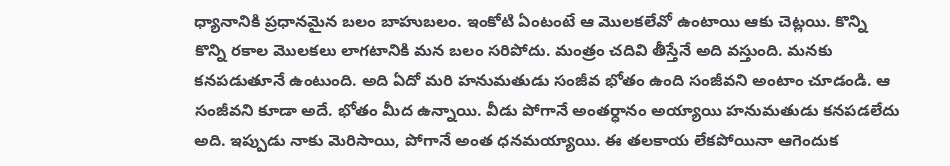ధ్యానానికి ప్రధానమైన బలం బాహుబలం. ఇంకోటి ఏంటంటే ఆ మొలకలేవో ఉంటాయి ఆకు చెట్లయి. కొన్ని కొన్ని రకాల మొలకలు లాగటానికి మన బలం సరిపోదు. మంత్రం చదివి తీస్తేనే అది వస్తుంది. మనకు కనపడుతూనే ఉంటుంది. అది ఏదో మరి హనుమతుడు సంజీవ భోతం ఉంది సంజీవని అంటాం చూడండి. ఆ సంజీవని కూడా అదే. భోతం మీద ఉన్నాయి. వీడు పోగానే అంతర్ధానం అయ్యాయి హనుమతుడు కనపడలేదు అది. ఇప్పుడు నాకు మెరిసాయి, పోగానే అంత ధనమయ్యాయి. ఈ తలకాయ లేకపోయినా ఆగెందుక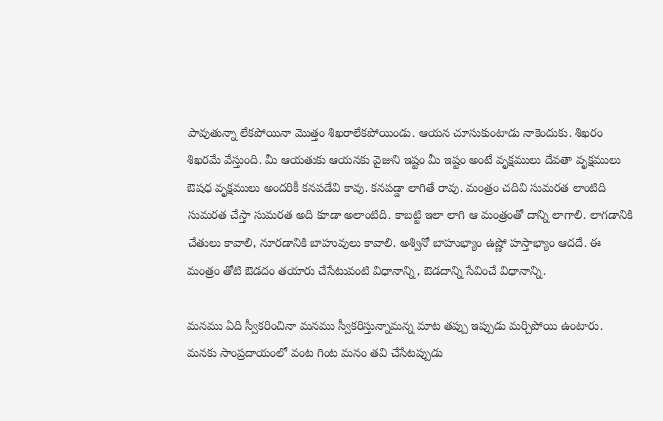పావుతున్నా లేకపోయినా మొత్తం శిఖరాలేకపోయిండు. ఆయన చూసుకుంటాడు నాకెందుకు. శిఖరం శిఖరమే వేస్తుంది. మీ ఆయతుకు ఆయనకు వైజుని ఇష్టం మీ ఇష్టం అంటే వృక్షములు దేవతా వృక్షములు ఔషధ వృక్షములు అందరికీ కనపడేవి కావు. కనపడ్డా లాగితే రావు. మంత్రం చదివి సుమరత లాంటిది సుమరత చేస్తా సుమరత అది కూడా అలాంటిది. కాబట్టి ఇలా లాగి ఆ మంత్రంతో దాన్ని లాగాలి. లాగడానికి చేతులు కావాలి, నూరడానికి బాహువులు కావాలి. అశ్వినో బాహుభ్యాం ఉష్ణో హస్తాభ్యాం ఆదదే. ఈ మంత్రం తోటి ఔడదం తయారు చేసేటువంటి విధానాన్ని, ఔడదాన్ని సేవించే విధానాన్ని.

మనము ఏది స్వీకరించినా మనము స్వీకరిస్తున్నామన్న మాట తప్పు ఇప్పుడు మర్చిపోయి ఉంటారు. మనకు సాంప్రదాయంలో వంట గింట మనం తవి చేసేటప్పుడు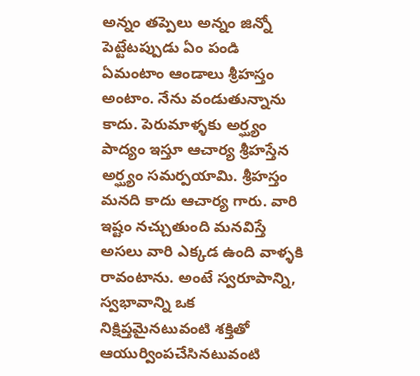అన్నం తప్పెలు అన్నం జిన్నో పెట్టేటప్పుడు ఏం పండి ఏమంటాం ఆండాలు శ్రీహస్తం అంటాం. నేను వండుతున్నాను కాదు. పెరుమాళ్ళకు అర్ఘ్యం పాద్యం ఇస్తూ ఆచార్య శ్రీహస్తేన అర్ఘ్యం సమర్పయామి. శ్రీహస్తం మనది కాదు ఆచార్య గారు. వారి ఇష్టం నచ్చుతుంది మనవిస్తే అసలు వారి ఎక్కడ ఉంది వాళ్ళకి రావంటాను. అంటే స్వరూపాన్ని, స్వభావాన్ని ఒక నిక్షిప్తమైనటువంటి శక్తితో ఆయుర్వింపచేసినటువంటి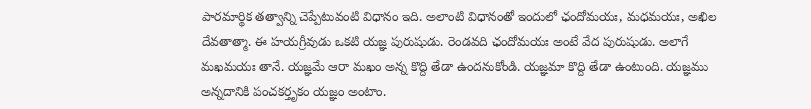పారమార్థిక తత్వాన్ని చెప్పేటువంటి విధానం ఇది. అలాంటి విధానంతో ఇందులో ఛందోమయః, మధమయః, అఖిల దేవతాత్మా. ఈ హయగ్రీవుడు ఒకటి యజ్ఞ పురుషుడు. రెండవది ఛందోమయః అంటే వేద పురుషుడు. అలాగే మఖమయః తానే. యజ్ఞమే ఆరా మఖం అన్న కొద్ది తేడా ఉందనుకోండి. యజ్ఞమా కొద్ది తేడా ఉంటుంది. యజ్ఞము అన్నదానికి పంచకర్తృకం యజ్ఞం అంటాం.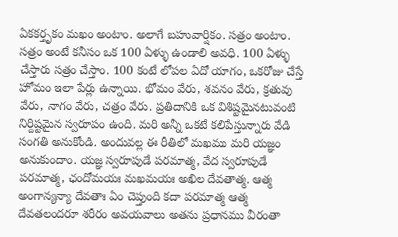ఏకకర్తృకం మఖం అంటాం. అలాగే బహువార్షికం. సత్రం అంటాం. సత్రం అంటే కనీసం ఒక 100 ఏళ్ళు ఉండాలి అవధి. 100 ఏళ్ళు చేస్తారు సత్రం చేస్తాం. 100 కంటే లోపల ఏదో యాగం, ఒకరోజు చేస్తే హోమం ఇలా పేర్లు ఉన్నాయి. భోమం వేరు, శవనం వేరు, క్రతువు వేరు, నాగం వేరు, చత్రం వేరు. ప్రతిదానికి ఒక విశిష్టమైనటువంటి నిర్దిష్టమైన స్వరూపం ఉంది. మరి అన్నీ ఒకటే కలిపేస్తున్నారు వేడి సంగతి అనుకోండి. అందువల్ల ఈ రీతిలో మఖము మరి యజ్ఞం అనుకుందాం. యజ్ఞ స్వరూపుడే పరమాత్మ, వేద స్వరూపుడే పరమాత్మ, ఛందోమయః మఖమయః అఖిల దేవతాత్మ. ఆత్మ అంగాన్యన్యా దేవతాః ఏం చెప్తుంది కదా పరమాత్మ ఆత్మ దేవతలందరూ శరీరం అవయవాలు అతను ప్రధానము వీరంతా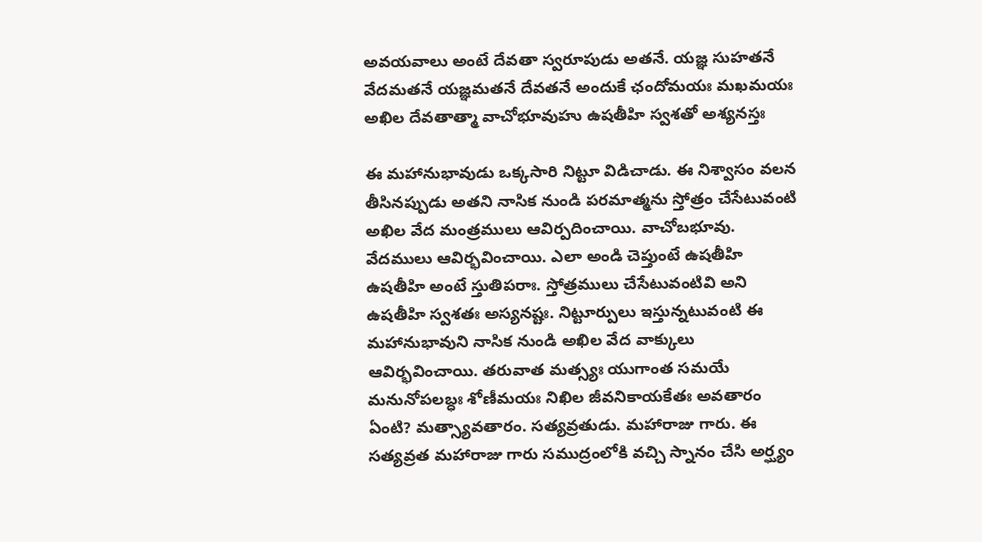అవయవాలు అంటే దేవతా స్వరూపుడు అతనే. యజ్ఞ సుహతనే వేదమతనే యజ్ఞమతనే దేవతనే అందుకే ఛందోమయః మఖమయః అఖిల దేవతాత్మా వాచోభూవుహు ఉషతీహి స్వశతో అశ్యనస్తః

ఈ మహానుభావుడు ఒక్కసారి నిట్టూ విడిచాడు. ఈ నిశ్వాసం వలన తీసినప్పుడు అతని నాసిక నుండి పరమాత్మను స్తోత్రం చేసేటువంటి అఖిల వేద మంత్రములు ఆవిర్పదించాయి. వాచోబభూవు. వేదములు ఆవిర్భవించాయి. ఎలా అండి చెప్తుంటే ఉషతీహి ఉషతీహి అంటే స్తుతిపరాః. స్తోత్రములు చేసేటువంటివి అని ఉషతీహి స్వశతః అస్యనష్టః. నిట్టూర్పులు ఇస్తున్నటువంటి ఈ మహానుభావుని నాసిక నుండి అఖిల వేద వాక్కులు ఆవిర్భవించాయి. తరువాత మత్స్యః యుగాంత సమయే మనునోపలబ్ధః శోణీమయః నిఖిల జీవనికాయకేతః అవతారం ఏంటి? మత్స్యావతారం. సత్యవ్రతుడు. మహారాజు గారు. ఈ సత్యవ్రత మహారాజు గారు సముద్రంలోకి వచ్చి స్నానం చేసి అర్ఘ్యం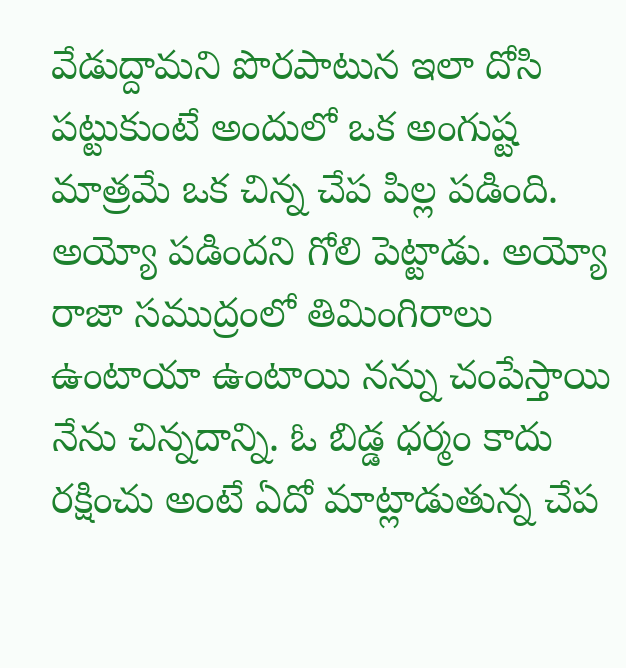వేడుద్దామని పొరపాటున ఇలా దోసి పట్టుకుంటే అందులో ఒక అంగుష్ట మాత్రమే ఒక చిన్న చేప పిల్ల పడింది. అయ్యో పడిందని గోలి పెట్టాడు. అయ్యో రాజా సముద్రంలో తిమింగిరాలు ఉంటాయా ఉంటాయి నన్ను చంపేస్తాయి నేను చిన్నదాన్ని. ఓ బిడ్డ ధర్మం కాదు రక్షించు అంటే ఏదో మాట్లాడుతున్న చేప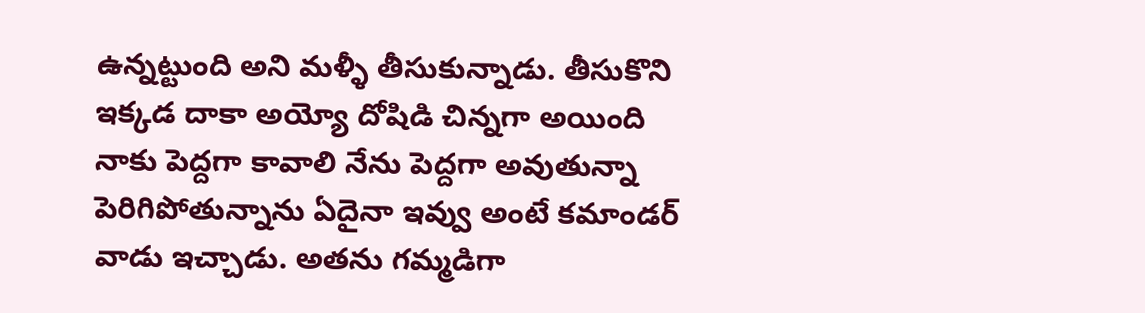ఉన్నట్టుంది అని మళ్ళీ తీసుకున్నాడు. తీసుకొని ఇక్కడ దాకా అయ్యో దోషిడి చిన్నగా అయింది నాకు పెద్దగా కావాలి నేను పెద్దగా అవుతున్నా పెరిగిపోతున్నాను ఏదైనా ఇవ్వు అంటే కమాండర్ వాడు ఇచ్చాడు. అతను గమ్మడిగా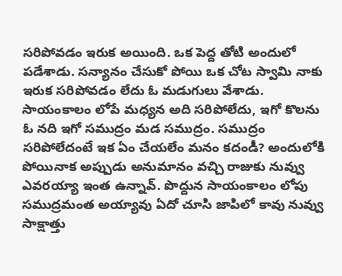సరిపోవడం ఇరుక అయింది. ఒక పెద్ద తోటి అందులో పడేశాడు. సన్యానం చేసుకో పోయి ఒక చోట స్వామి నాకు ఇరుక సరిపోవడం లేదు ఓ మడుగులు వేశాడు. సాయంకాలం లోపే మధ్యన అది సరిపోలేదు, ఇగో కొలను ఓ నది ఇగో సముద్రం మడ సముద్రం. సముద్రం సరిపోలేదంటే ఇక ఏం చేయలేం మనం కదండీ? అందులోకి పోయినాక అప్పుడు అనుమానం వచ్చి రాజుకు నువ్వు ఎవరయ్యా ఇంత ఉన్నావ్. పొద్దున సాయంకాలం లోపు సముద్రమంత అయ్యావు ఏదో చూసి జాపిలో కావు నువ్వు సాక్షాత్తు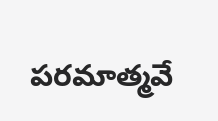పరమాత్మవే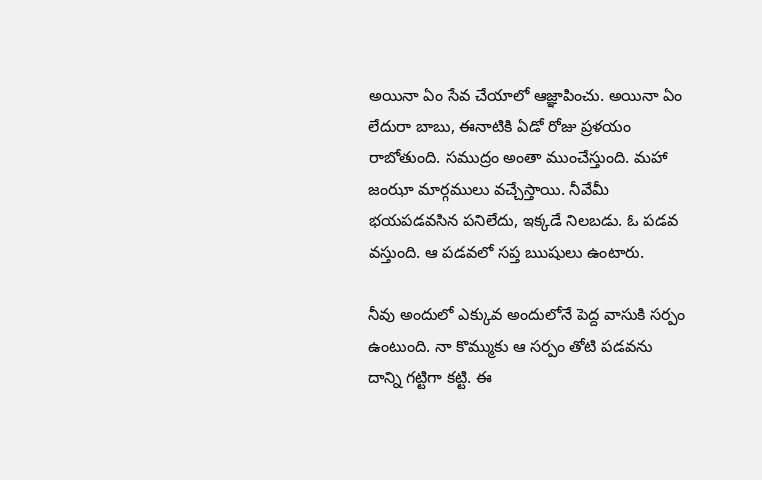అయినా ఏం సేవ చేయాలో ఆజ్ఞాపించు. అయినా ఏం లేదురా బాబు, ఈనాటికి ఏడో రోజు ప్రళయం రాబోతుంది. సముద్రం అంతా ముంచేస్తుంది. మహా జంఝా మార్గములు వచ్చేస్తాయి. నీవేమీ భయపడవసిన పనిలేదు, ఇక్కడే నిలబడు. ఓ పడవ వస్తుంది. ఆ పడవలో సప్త ఋషులు ఉంటారు.

నీవు అందులో ఎక్కువ అందులోనే పెద్ద వాసుకి సర్పం ఉంటుంది. నా కొమ్ముకు ఆ సర్పం తోటి పడవను దాన్ని గట్టిగా కట్టి. ఈ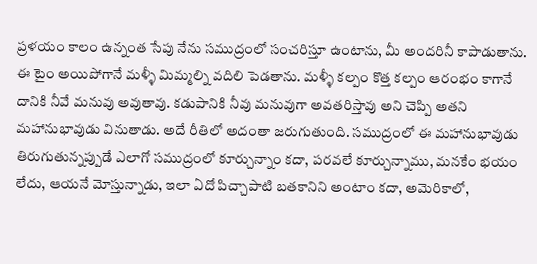ప్రళయం కాలం ఉన్నంత సేపు నేను సముద్రంలో సంచరిస్తూ ఉంటాను, మీ అందరినీ కాపాడుతాను. ఈ టైం అయిపోగానే మళ్ళీ మిమ్మల్ని వదిలి పెడతాను. మళ్ళీ కల్పం కొత్త కల్పం ఆరంభం కాగానే దానికి నీవే మనువు అవుతావు. కడుపానికి నీవు మనువుగా అవతరిస్తావు అని చెప్పి అతని మహానుభావుడు వినుతాడు. అదే రీతిలో అదంతా జరుగుతుంది. సముద్రంలో ఈ మహానుభావుడు తిరుగుతున్నప్పుడే ఎలాగో సముద్రంలో కూర్చున్నాం కదా, పరవలే కూర్చున్నాము, మనకేం భయం లేదు, ఆయనే మోస్తున్నాడు, ఇలా ఏదో పిచ్చాపాటి బతకానిని అంటాం కదా, అమెరికాలో,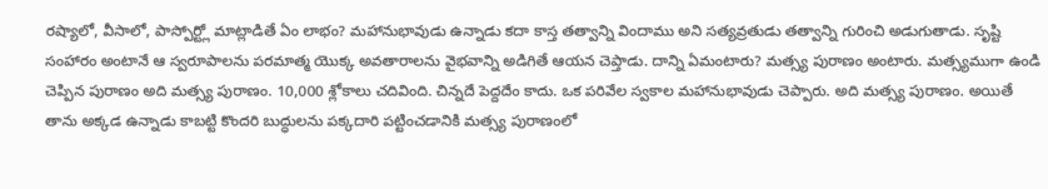రష్యాలో, వీసాలో, పాస్పోర్ట్లో మాట్లాడితే ఏం లాభం? మహానుభావుడు ఉన్నాడు కదా కాస్త తత్వాన్ని విందాము అని సత్యవ్రతుడు తత్వాన్ని గురించి అడుగుతాడు. సృష్టి సంహారం అంటానే ఆ స్వరూపాలను పరమాత్మ యొక్క అవతారాలను వైభవాన్ని అడిగితే ఆయన చెప్తాడు. దాన్ని ఏమంటారు? మత్స్య పురాణం అంటారు. మత్స్యముగా ఉండి చెప్పిన పురాణం అది మత్స్య పురాణం. 10,000 శ్లోకాలు చదివింది. చిన్నదే పెద్దదేం కాదు. ఒక పరివేల స్వకాల మహానుభావుడు చెప్పారు. అది మత్స్య పురాణం. అయితే తాను అక్కడ ఉన్నాడు కాబట్టి కొందరి బుద్ధులను పక్కదారి పట్టించడానికి మత్స్య పురాణంలో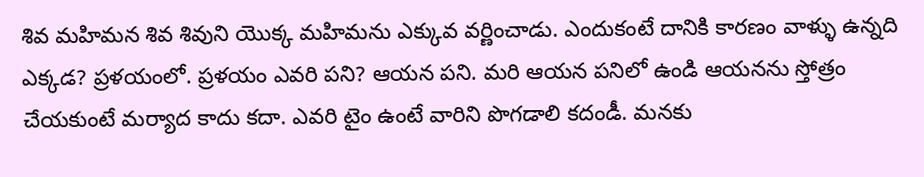శివ మహిమన శివ శివుని యొక్క మహిమను ఎక్కువ వర్ణించాడు. ఎందుకంటే దానికి కారణం వాళ్ళు ఉన్నది ఎక్కడ? ప్రళయంలో. ప్రళయం ఎవరి పని? ఆయన పని. మరి ఆయన పనిలో ఉండి ఆయనను స్తోత్రం చేయకుంటే మర్యాద కాదు కదా. ఎవరి టైం ఉంటే వారిని పొగడాలి కదండీ. మనకు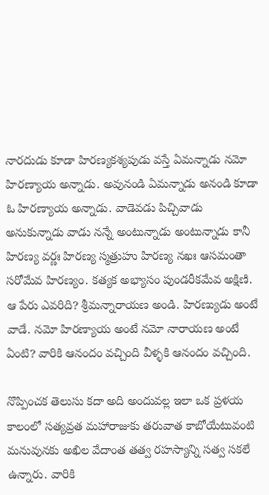నారదుడు కూడా హిరణ్యకశ్యపుడు వస్తే ఏమన్నాడు నమో హిరణ్యాయ అన్నాడు. అవునండి ఏమన్నాడు అనండి కూడా ఓ హిరణ్యాయ అన్నాడు. వాడెవడు పిచ్చివాడు అనుకున్నాడు వాడు నన్నే అంటున్నాడు అంటున్నాడు కానీ హిరణ్య వర్ణః హిరణ్య స్మత్రుహు హిరణ్య నఖః ఆసమంతా సరోమేవ హిరణ్యం. కత్యక అభ్యాసం పుండరీకమేవ అక్షిణి. ఆ పేరు ఎవరిది? శ్రీమన్నారాయణ అండి. హిరణ్యుడు అంటే వాడే. నమో హిరణ్యాయ అంటే నమో నారాయణ అంటే ఏంటి? వారికి ఆనందం వచ్చింది వీళ్ళకి ఆనందం వచ్చింది.

నొప్పించక తెలుసు కదా అది అందువల్ల ఇలా ఒక ప్రళయ కాలంలో సత్యవ్రత మహారాజుకు తరువాత కాబోయేటువంటి మనువునకు అఖిల వేదాంత తత్వ రహస్యాన్ని సత్వ సకలే ఉన్నారు. వారికి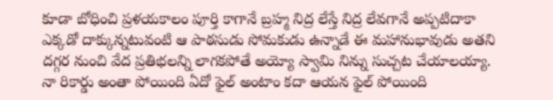కూడా బోధించి ప్రళయకాలం పూర్తి కాగానే బ్రహ్మ నిద్ర లేస్తే నిద్ర లేవగానే అప్పటిదాకా ఎక్కడో దాక్కున్నటువంటి ఆ పాఠసుడు సోమకుడు ఉన్నాడే ఈ మహానుభావుడు అతని దగ్గర నుంచి వేద ప్రతిభలన్ని లాగకపోతే అయ్యో స్వామి నిన్ను సుచ్చట చేయాలయ్యా. నా రికార్డు అంతా పోయింది ఏదో ఫైల్ అంటాం కదా ఆయన ఫైల్ పోయింది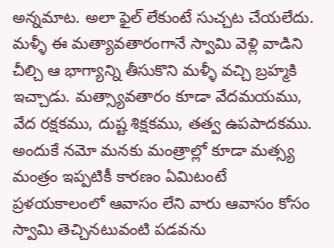అన్నమాట. అలా ఫైల్ లేకుంటే సుచ్చట చేయలేదు. మళ్ళీ ఈ మత్యావతారంగానే స్వామి వెళ్లి వాడిని చీల్చి ఆ భాగ్యాన్ని తీసుకొని మళ్ళీ వచ్చి బ్రహ్మకి ఇచ్చాడు. మత్స్యావతారం కూడా వేదమయము, వేద రక్షకము, దుష్ట శిక్షకము, తత్వ ఉపపాదకము. అందుకే నమో మనకు మంత్రాల్లో కూడా మత్స్య మంత్రం ఇప్పటికీ కారణం ఏమిటంటే ప్రళయకాలంలో ఆవాసం లేని వారు ఆవాసం కోసం స్వామి తెచ్చినటువంటి పడవను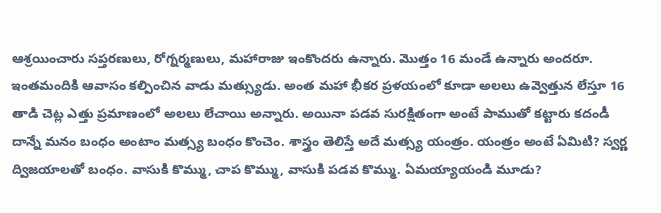ఆశ్రయించారు సప్తరణులు, రోగ్నర్మణులు, మహారాజు ఇంకొందరు ఉన్నారు. మొత్తం 16 మండే ఉన్నారు అందరూ. ఇంతమందికి ఆవాసం కల్పించిన వాడు మత్స్యుడు. అంత మహా భీకర ప్రళయంలో కూడా అలలు ఉవ్వెత్తున లేస్తూ 16 తాడి చెట్ల ఎత్తు ప్రమాణంలో అలలు లేచాయి అన్నారు. అయినా పడవ సురక్షితంగా అంటే పాముతో కట్టారు కదండీ దాన్నే మనం బంధం అంటాం మత్స్య బంధం కొంచెం. శాస్త్రం తెలిస్తే అదే మత్స్య యంత్రం. యంత్రం అంటే ఏమిటి? స్వర్ణ ద్విజయాలతో బంధం. వాసుకి కొమ్ము, చాప కొమ్ము, వాసుకి పడవ కొమ్ము. ఏమయ్యాయండి మూడు?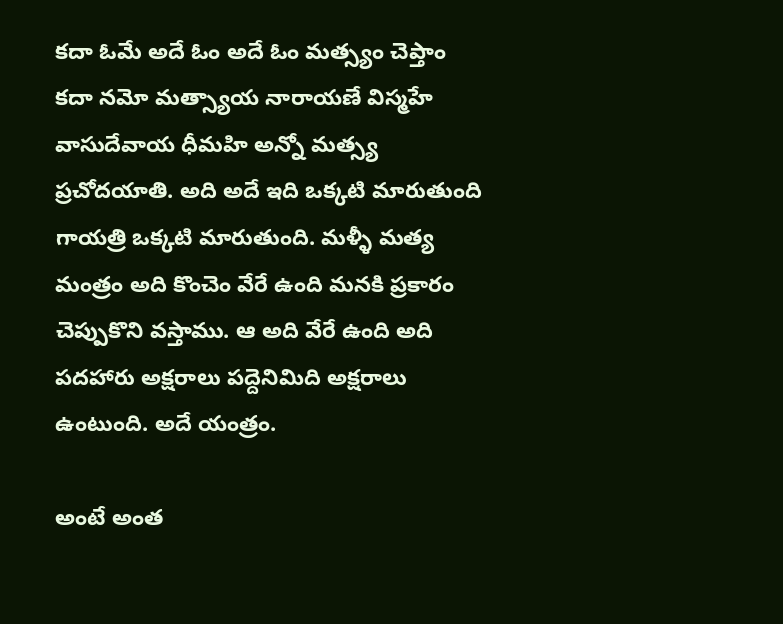కదా ఓమే అదే ఓం అదే ఓం మత్స్యం చెప్తాం కదా నమో మత్స్యాయ నారాయణే విస్మహే వాసుదేవాయ ధీమహి అన్నో మత్స్య ప్రచోదయాతి. అది అదే ఇది ఒక్కటి మారుతుంది గాయత్రి ఒక్కటి మారుతుంది. మళ్ళీ మత్య మంత్రం అది కొంచెం వేరే ఉంది మనకి ప్రకారం చెప్పుకొని వస్తాము. ఆ అది వేరే ఉంది అది పదహారు అక్షరాలు పద్దెనిమిది అక్షరాలు ఉంటుంది. అదే యంత్రం.

అంటే అంత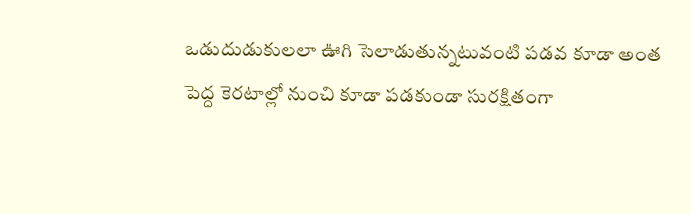ఒడుదుడుకులలా ఊగి సెలాడుతున్నటువంటి పడవ కూడా అంత పెద్ద కెరటాల్లో నుంచి కూడా పడకుండా సురక్షితంగా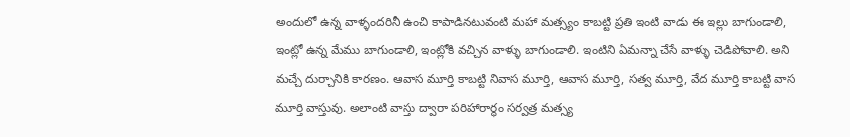అందులో ఉన్న వాళ్ళందరినీ ఉంచి కాపాడినటువంటి మహా మత్స్యం కాబట్టి ప్రతి ఇంటి వాడు ఈ ఇల్లు బాగుండాలి, ఇంట్లో ఉన్న మేము బాగుండాలి, ఇంట్లోకి వచ్చిన వాళ్ళు బాగుండాలి. ఇంటిని ఏమన్నా చేసే వాళ్ళు చెడిపోవాలి. అని మచ్చే దుర్చానికి కారణం. ఆవాస మూర్తి కాబట్టి నివాస మూర్తి, ఆవాస మూర్తి, సత్వ మూర్తి, వేద మూర్తి కాబట్టి వాస మూర్తి వాస్తువు. అలాంటి వాస్తు ద్వారా పరిహారార్థం సర్వత్ర మత్స్య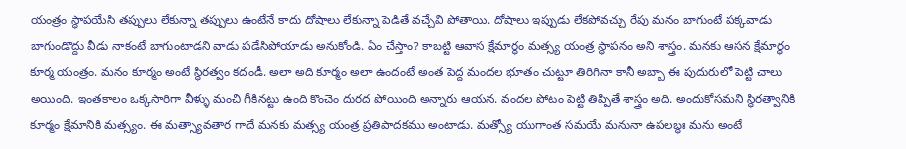యంత్రం స్థాపయేసి తప్పులు లేకున్నా తప్పులు ఉంటేనే కాదు దోషాలు లేకున్నా పెడితే వచ్చేవి పోతాయి. దోషాలు ఇప్పుడు లేకపోవచ్చు రేపు మనం బాగుంటే పక్కవాడు బాగుండొద్దు వీడు నాకంటే బాగుంటాడని వాడు పడేసిపోయాడు అనుకోండి. ఏం చేస్తాం? కాబట్టి ఆవాస క్షేమార్థం మత్స్య యంత్ర స్థాపనం అని శాస్త్రం. మనకు ఆసన క్షేమార్థం కూర్మ యంత్రం. మనం కూర్మం అంటే స్థిరత్వం కదండీ. అలా అది కూర్మం అలా ఉందంటే అంత పెద్ద మందల భూతం చుట్టూ తిరిగినా కానీ అబ్బా ఈ పుదురులో పెట్టి చాలు అయింది. ఇంతకాలం ఒక్కసారిగా వీళ్ళు మంచి గీకినట్టు ఉంది కొంచెం దురద పోయింది అన్నారు ఆయన. వందల పోటం పెట్టి తిప్పితే శాస్త్రం అది. అందుకోసమని స్థిరత్వానికి కూర్మం క్షేమానికి మత్స్యం. ఈ మత్స్యావతార గాదే మనకు మత్స్య యంత్ర ప్రతిపాదకము అంటాడు. మత్స్యో యుగాంత సమయే మనునా ఉపలబ్ధః మను అంటే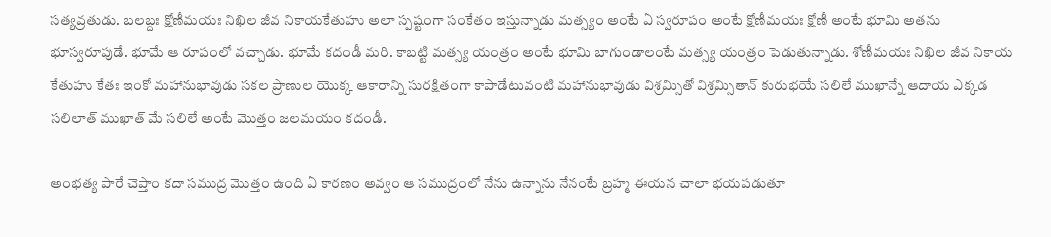సత్యవ్రతుడు. బలబ్దః క్షోణీమయః నిఖిల జీవ నికాయకేతుహు అలా స్పష్టంగా సంకేతం ఇస్తున్నాడు మత్స్యం అంటే ఏ స్వరూపం అంటే క్షోణీమయః క్షోణీ అంటే భూమి అతను భూస్వరూపుడే. భూమే ఆ రూపంలో వచ్చాడు. భూమే కదండీ మరి. కాబట్టి మత్స్య యంత్రం అంటే భూమి బాగుండాలంటే మత్స్య యంత్రం పెడుతున్నాడు. శోణీమయః నిఖిల జీవ నికాయ కేతుహు కేతః ఇంకో మహానుభావుడు సకల ప్రాణుల యొక్క ఆకారాన్ని సురక్షితంగా కాపాడేటువంటి మహానుభావుడు విశ్రమ్సితో విశ్రమ్సితాన్ కురుభయే సలిలే ముఖాన్నే ఆదాయ ఎక్కడ సలిలాత్ ముఖాత్ మే సలిలే అంటే మొత్తం జలమయం కదండీ.

అంభత్య పారే చెప్తాం కదా సముద్ర మొత్తం ఉంది ఏ కారణం అవ్వం ఆ సముద్రంలో నేను ఉన్నాను నేనంటే బ్రహ్మ ఈయన చాలా భయపడుతూ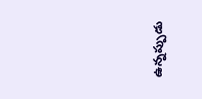ఉన్నప్పుడు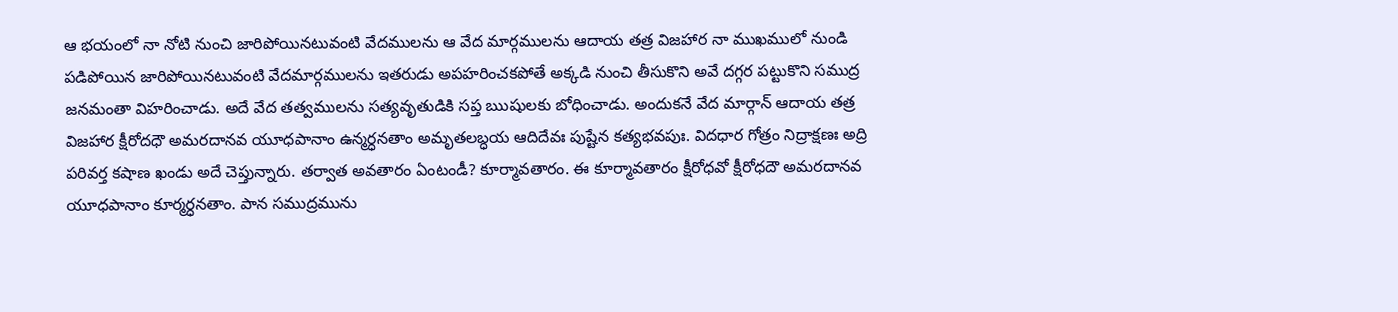ఆ భయంలో నా నోటి నుంచి జారిపోయినటువంటి వేదములను ఆ వేద మార్గములను ఆదాయ తత్ర విజహార నా ముఖములో నుండి పడిపోయిన జారిపోయినటువంటి వేదమార్గములను ఇతరుడు అపహరించకపోతే అక్కడి నుంచి తీసుకొని అవే దగ్గర పట్టుకొని సముద్ర జనమంతా విహరించాడు. అదే వేద తత్వములను సత్యవృతుడికి సప్త ఋషులకు బోధించాడు. అందుకనే వేద మార్గాన్ ఆదాయ తత్ర విజహార క్షీరోదధౌ అమరదానవ యూధపానాం ఉన్మర్ధనతాం అమృతలబ్ధయ ఆదిదేవః పుష్టేన కత్యభవపుః. విదధార గోత్రం నిద్రాక్షణః అద్రి పరివర్త కషాణ ఖండు అదే చెప్తున్నారు. తర్వాత అవతారం ఏంటండీ? కూర్మావతారం. ఈ కూర్మావతారం క్షీరోధవో క్షీరోధదౌ అమరదానవ యూధపానాం కూర్మర్ధనతాం. పాన సముద్రమును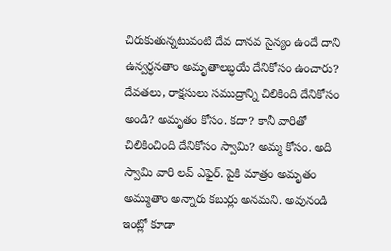చిరుకుతున్నటువంటి దేవ దానవ సైన్యం ఉందే దాని ఉన్వర్ధనతాం అమృతాలబ్ధయే దేనికోసం ఉంచారు? దేవతలు, రాక్షసులు సముద్రాన్ని చిలికింది దేనికోసం అండి? అమృతం కోసం. కదా? కానీ వారితో చిలికించింది దేనికోసం స్వామి? అమ్మ కోసం. అది స్వామి వారి లవ్ ఎఫైర్. పైకి మాత్రం అమృతం అమ్ముతాం అన్నారు కబుర్లు అనమని. అవునండి ఇంట్లో కూడా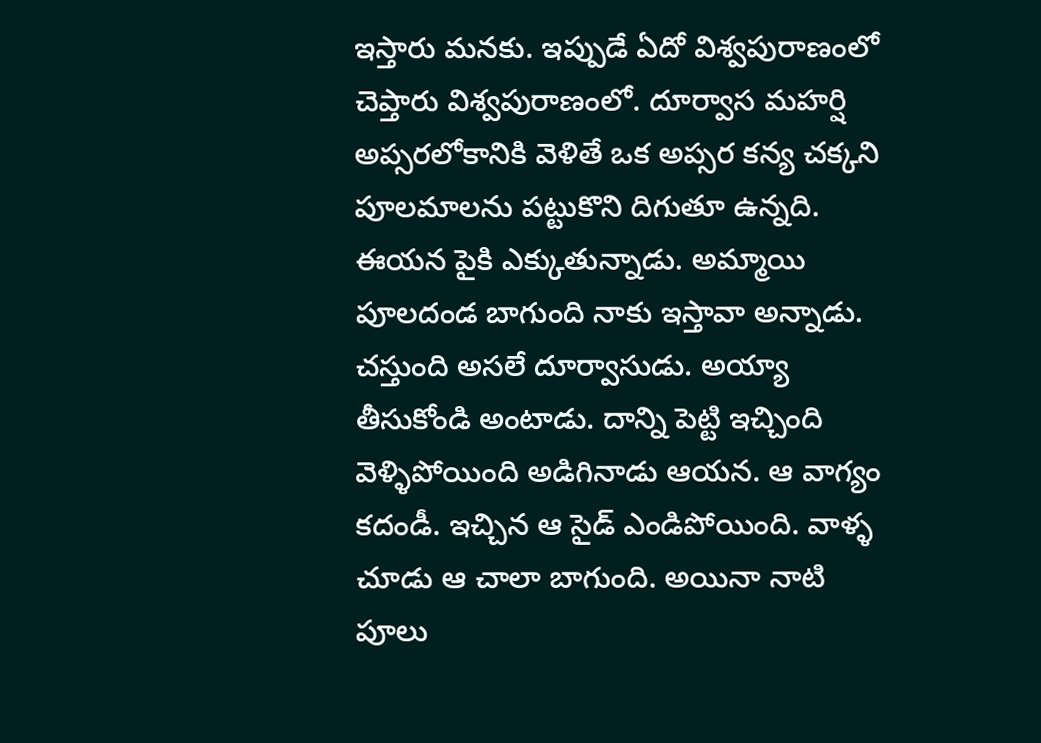ఇస్తారు మనకు. ఇప్పుడే ఏదో విశ్వపురాణంలో చెప్తారు విశ్వపురాణంలో. దూర్వాస మహర్షి అప్సరలోకానికి వెళితే ఒక అప్సర కన్య చక్కని పూలమాలను పట్టుకొని దిగుతూ ఉన్నది. ఈయన పైకి ఎక్కుతున్నాడు. అమ్మాయి పూలదండ బాగుంది నాకు ఇస్తావా అన్నాడు. చస్తుంది అసలే దూర్వాసుడు. అయ్యా తీసుకోండి అంటాడు. దాన్ని పెట్టి ఇచ్చింది వెళ్ళిపోయింది అడిగినాడు ఆయన. ఆ వాగ్యం కదండీ. ఇచ్చిన ఆ సైడ్ ఎండిపోయింది. వాళ్ళ చూడు ఆ చాలా బాగుంది. అయినా నాటి పూలు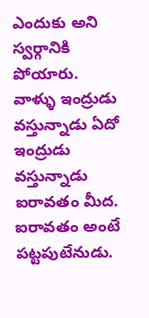ఎందుకు అని స్వర్గానికి పోయారు. వాళ్ళు ఇంద్రుడు వస్తున్నాడు ఏదో ఇంద్రుడు వస్తున్నాడు ఐరావతం మీద. ఐరావతం అంటే పట్టపుటేనుడు.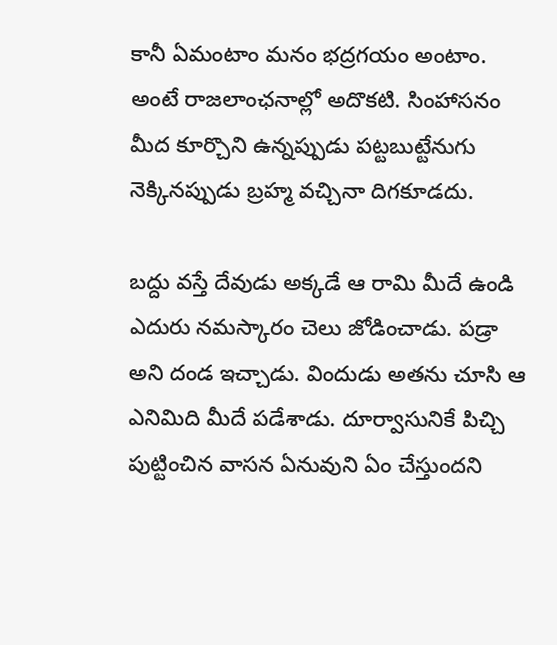కానీ ఏమంటాం మనం భద్రగయం అంటాం. అంటే రాజలాంఛనాల్లో అదొకటి. సింహాసనం మీద కూర్చొని ఉన్నప్పుడు పట్టబుట్టేనుగు నెక్కినప్పుడు బ్రహ్మ వచ్చినా దిగకూడదు.

బద్దు వస్తే దేవుడు అక్కడే ఆ రామి మీదే ఉండి ఎదురు నమస్కారం చెలు జోడించాడు. పడ్రా అని దండ ఇచ్చాడు. విందుడు అతను చూసి ఆ ఎనిమిది మీదే పడేశాడు. దూర్వాసునికే పిచ్చి పుట్టించిన వాసన ఏనువుని ఏం చేస్తుందని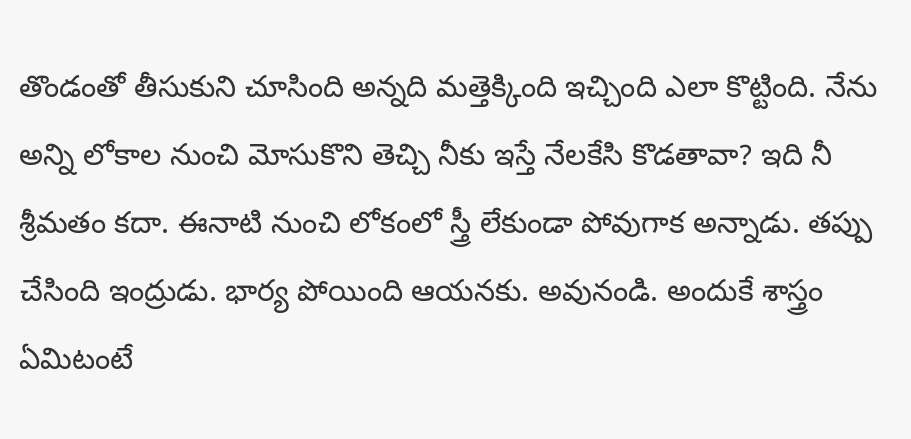తొండంతో తీసుకుని చూసింది అన్నది మత్తెక్కింది ఇచ్చింది ఎలా కొట్టింది. నేను అన్ని లోకాల నుంచి మోసుకొని తెచ్చి నీకు ఇస్తే నేలకేసి కొడతావా? ఇది నీ శ్రీమతం కదా. ఈనాటి నుంచి లోకంలో స్త్రీ లేకుండా పోవుగాక అన్నాడు. తప్పు చేసింది ఇంద్రుడు. భార్య పోయింది ఆయనకు. అవునండి. అందుకే శాస్త్రం ఏమిటంటే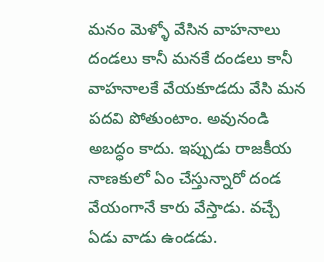మనం మెళ్ళో వేసిన వాహనాలు దండలు కానీ మనకే దండలు కానీ వాహనాలకే వేయకూడదు వేసి మన పదవి పోతుంటాం. అవునండి అబద్ధం కాదు. ఇప్పుడు రాజకీయ నాణకులో ఏం చేస్తున్నారో దండ వేయంగానే కారు వేస్తాడు. వచ్చే ఏడు వాడు ఉండడు.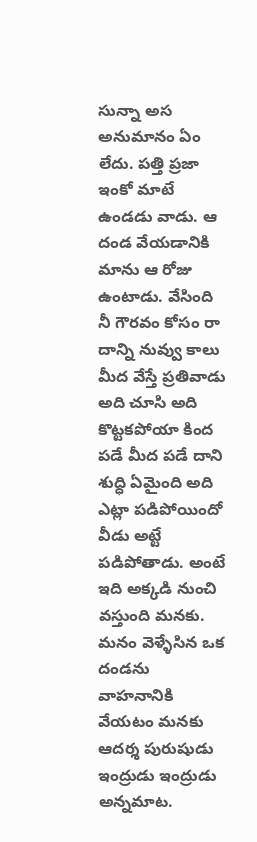సున్నా అస అనుమానం ఏం లేదు. పత్తి ప్రజా ఇంకో మాటే ఉండడు వాడు. ఆ దండ వేయడానికి మాను ఆ రోజు ఉంటాడు. వేసింది నీ గౌరవం కోసం రా దాన్ని నువ్వు కాలు మీద వేస్తే ప్రతివాడు అది చూసి అది కొట్టకపోయా కింద పడే మీద పడే దాని శుద్ధి ఏమైంది అది ఎట్లా పడిపోయిందో వీడు అట్టే పడిపోతాడు. అంటే ఇది అక్కడి నుంచి వస్తుంది మనకు. మనం వెళ్ళేసిన ఒక దండను వాహనానికి వేయటం మనకు ఆదర్శ పురుషుడు ఇంద్రుడు ఇంద్రుడు అన్నమాట.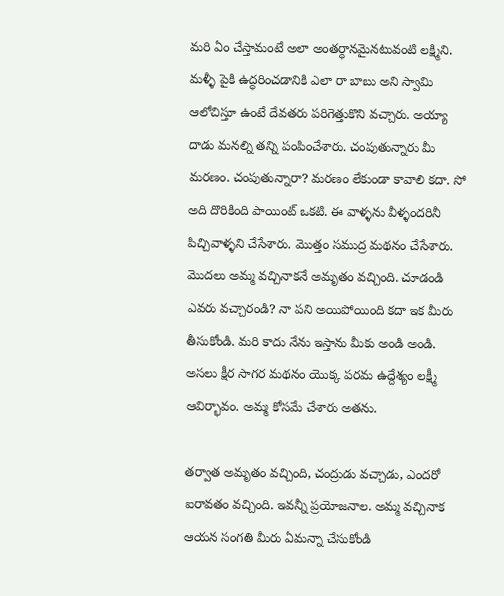మరి ఏం చేస్తామంటే అలా అంతర్ధానమైనటువంటి లక్ష్మిని. మళ్ళీ పైకి ఉద్ధరించడానికి ఎలా రా బాబు అని స్వామి ఆలోచిస్తూ ఉంటే దేవతరు పరిగెత్తుకొని వచ్చారు. అయ్యా దాడు మనల్ని తన్ని పంపించేశారు. చంపుతున్నారు మీ మరణం. చంపుతున్నారా? మరణం లేకుండా కావాలి కదా. సో అది దొరికింది పాయింట్ ఒకటి. ఈ వాళ్ళను వీళ్ళందరినీ పిచ్చివాళ్ళని చేసేశారు. మొత్తం సముద్ర మథనం చేసేశారు. మొదలు అమ్మ వచ్చినాకనే అమృతం వచ్చింది. చూడండి ఎవరు వచ్చారండి? నా పని అయిపోయింది కదా ఇక మీరు తీసుకోండి. మరి కాదు నేను ఇస్తాను మీకు అండి అండి. అసలు క్షీర సాగర మథనం యొక్క పరమ ఉద్దేశ్యం లక్ష్మీ ఆవిర్భావం. అమ్మ కోసమే చేశారు అతను.

తర్వాత అమృతం వచ్చింది, చంద్రుడు వచ్చాడు, ఎందరో ఐరావతం వచ్చింది. ఇవన్నీ ప్రయోజనాల. అమ్మ వచ్చినాక ఆయన సంగతి మీరు ఏమన్నా చేసుకోండి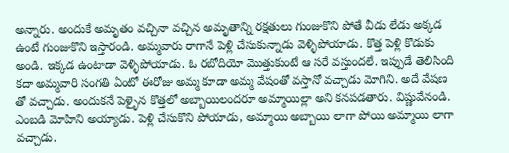అన్నారు. అందుకే అమృతం వచ్చినా వచ్చిన అమృతాన్ని రక్షతులు గుంజుకొని పోతే వీడు లేడు అక్కడ ఉంటే గుంజుకొని ఇస్తారండి. అమ్మవారు రాగానే పెళ్లి చేసుకున్నాడు వెళ్ళిపోయాడు. కొత్త పెళ్లి కొడుకు అండి. ఇక్కడ ఉంటాడా వెళ్ళిపోయాడు. ఓ రబోదియో మొత్తుకుంటే ఆ సరే వస్తుందలే. ఇప్పుడే తెలిసింది కదా అమ్మవారి సంగతి ఏంటో ఈరోజు అమ్మ కూడా అమ్మ వేషంతో వస్తానో వచ్చాడు మోగిని. అదే వేషణ తో వచ్చాడు. అందుకనే పెళ్ళైన కొత్తలో అబ్బాయిలందరూ అమ్మాయిల్లా అని కనపడతారు. విష్ణువేనండి. ఎంబడి మోహిని అయ్యాడు. పెళ్లి చేసుకొని పోయాడు, అమ్మాయి అబ్బాయి లాగా పోయి అమ్మాయి లాగా వచ్చాడు.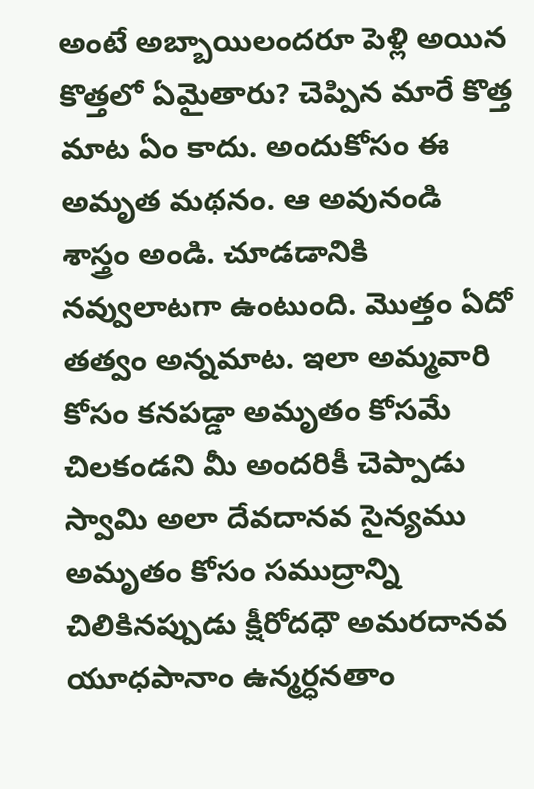అంటే అబ్బాయిలందరూ పెళ్లి అయిన కొత్తలో ఏమైతారు? చెప్పిన మారే కొత్త మాట ఏం కాదు. అందుకోసం ఈ అమృత మథనం. ఆ అవునండి శాస్త్రం అండి. చూడడానికి నవ్వులాటగా ఉంటుంది. మొత్తం ఏదో తత్వం అన్నమాట. ఇలా అమ్మవారి కోసం కనపడ్డా అమృతం కోసమే చిలకండని మీ అందరికీ చెప్పాడు స్వామి అలా దేవదానవ సైన్యము అమృతం కోసం సముద్రాన్ని చిలికినప్పుడు క్షీరోదధౌ అమరదానవ యూధపానాం ఉన్మర్ధనతాం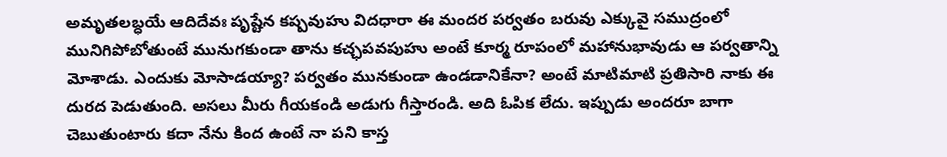అమృతలబ్ధయే ఆదిదేవః పృష్టేన కష్పవుహు విదధారా ఈ మందర పర్వతం బరువు ఎక్కువై సముద్రంలో మునిగిపోబోతుంటే మునుగకుండా తాను కచ్ఛపవపుహు అంటే కూర్మ రూపంలో మహానుభావుడు ఆ పర్వతాన్ని మోశాడు. ఎందుకు మోసాడయ్యా? పర్వతం మునకుండా ఉండడానికేనా? అంటే మాటిమాటి ప్రతిసారి నాకు ఈ దురద పెడుతుంది. అసలు మీరు గీయకండి అడుగు గీస్తారండి. అది ఓపిక లేదు. ఇప్పుడు అందరూ బాగా చెబుతుంటారు కదా నేను కింద ఉంటే నా పని కాస్త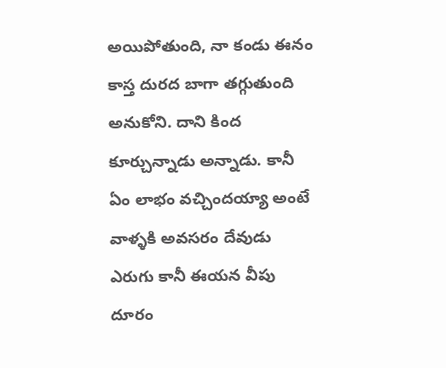అయిపోతుంది, నా కండు ఈనం కాస్త దురద బాగా తగ్గుతుంది అనుకోని. దాని కింద కూర్చున్నాడు అన్నాడు. కానీ ఏం లాభం వచ్చిందయ్యా అంటే వాళ్ళకి అవసరం దేవుడు ఎరుగు కానీ ఈయన వీపు దూరం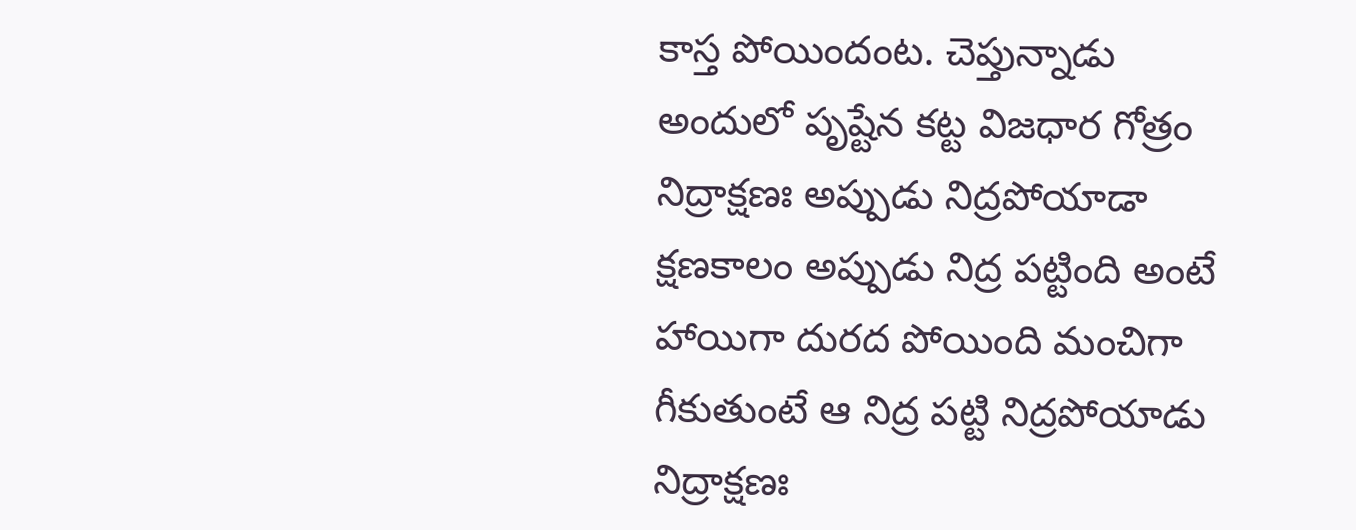కాస్త పోయిందంట. చెప్తున్నాడు అందులో పృష్టేన కట్ట విజధార గోత్రం నిద్రాక్షణః అప్పుడు నిద్రపోయాడా క్షణకాలం అప్పుడు నిద్ర పట్టింది అంటే హాయిగా దురద పోయింది మంచిగా గీకుతుంటే ఆ నిద్ర పట్టి నిద్రపోయాడు నిద్రాక్షణః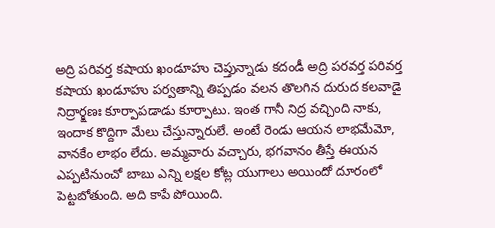అద్రి పరివర్త కషాయ ఖండూహు చెప్తున్నాడు కదండీ అద్రి పరవర్త పరివర్త కషాయ ఖండూహు పర్వతాన్ని తిప్పడం వలన తొలగిన దురుద కలవాడై నిద్రార్క్షణః కూర్పాపడాడు కూర్పాటు. ఇంత గానీ నిద్ర వచ్చింది నాకు, ఇందాక కొద్దిగా మేలు చేస్తున్నారులే. అంటే రెండు ఆయన లాభమేమో, వానకేం లాభం లేదు. అమ్మవారు వచ్చారు, భగవానం తీస్తే ఈయన ఎప్పటినుంచో బాబు ఎన్ని లక్షల కోట్ల యుగాలు అయిందో దూరంలో పెట్టబోతుంది. అది కాపే పోయింది.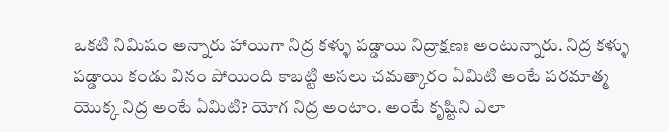ఒకటి నిమిషం అన్నారు హాయిగా నిద్ర కళ్ళు పడ్డాయి నిద్రాక్షణః అంటున్నారు. నిద్ర కళ్ళు పడ్డాయి కండు వినం పోయింది కాబట్టి అసలు చమత్కారం ఏమిటి అంటే పరమాత్మ యొక్క నిద్ర అంటే ఏమిటి? యోగ నిద్ర అంటాం. అంటే కృష్టిని ఎలా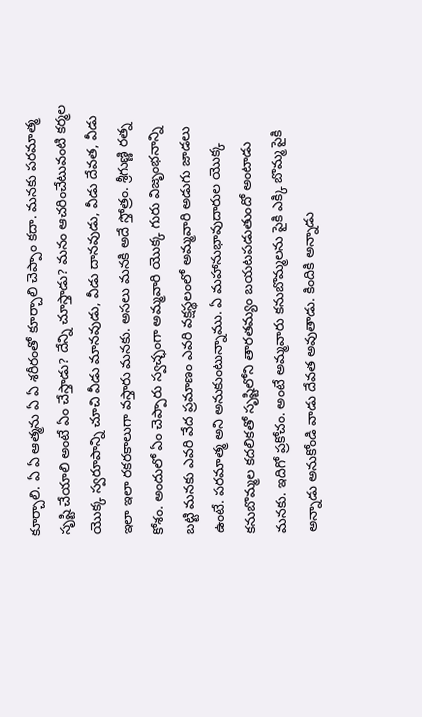కూర్చాలి. ఏ ఏ ఆత్మను ఏ ఏ శరీరంతో కూర్చాలి చెప్పాం కదా. మనకు పరమాత్మ సృష్టి చేయాలి అంటే ఏం చేస్తాడు? దేన్ని చూస్తాడు? మనం ఆచరించేటువంటి కర్మల యొక్క స్వరూపాన్ని చూచి వీడు మానవుడు, వీడు దానవుడు, వీడు దేవత, వీడు ఇలా ఇలా రకరకాలుగా వస్తారు మనకు. అసలు మనకి అదే స్తోత్రం. శ్రీగుణ్ణి రత్న కోశం. అందులో ఏం చెప్పారు స్వచ్ఛంగా అమ్మవారి యొక్క గురు విజృంభనాన్ని బట్టి మనకు ఎవరి వేద ప్రమాణం ఎవరి వక్షస్థలంలో అమ్మవారి అడుగు జాడలు ఉంటే. పరమాత్మ అని అనుకుంటున్నాము. ఏ మహానుభావుదారుల యొక్క కనుబొమ్మల కదలికతో సృష్టిలోని తారతమ్యం బయటపడుతుందో అంటాడు మనకు. ఇదిగో ప్రకోచం. అంటే అమ్మవారు కనుబొమ్మలను పైకి ఎక్కి బొమ్మ పైకి అన్నాడు అనుకోండి వాడు దేవత అవుతాడు. కిందికి అన్నాడు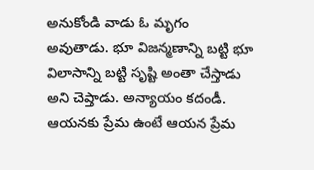అనుకోండి వాడు ఓ మృగం అవుతాడు. భూ విజన్మణాన్ని బట్టి భూ విలాసాన్ని బట్టి సృష్టి అంతా చేస్తాడు అని చెప్తాడు. అన్యాయం కదండీ. ఆయనకు ప్రేమ ఉంటే ఆయన ప్రేమ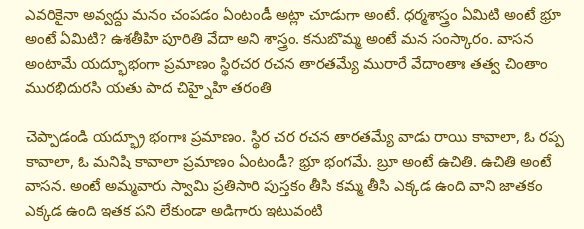ఎవరికైనా అవ్వద్దు మనం చంపడం ఏంటండీ అట్లా చూడుగా అంటే. ధర్మశాస్త్రం ఏమిటి అంటే భ్రూ అంటే ఏమిటి? ఉశతీహి పూరితి వేదా అని శాస్త్రం. కనుబొమ్మ అంటే మన సంస్కారం. వాసన అంటామే యద్భూభంగా ప్రమాణం స్థిరచర రచన తారతమ్యే మురారే వేదాంతాః తత్వ చింతాం మురభిదురసి యతు పాద చిహ్నైహి తరంతి

చెప్పాడండి యద్భ్రూ భంగాః ప్రమాణం. స్థిర చర రచన తారతమ్యే వాడు రాయి కావాలా, ఓ రప్ప కావాలా, ఓ మనిషి కావాలా ప్రమాణం ఏంటండీ? భ్రూ భంగమే. బ్రూ అంటే ఉచితి. ఉచితి అంటే వాసన. అంటే అమ్మవారు స్వామి ప్రతిసారి పుస్తకం తీసి కమ్మ తీసి ఎక్కడ ఉంది వాని జాతకం ఎక్కడ ఉంది ఇతక పని లేకుండా అడిగారు ఇటువంటి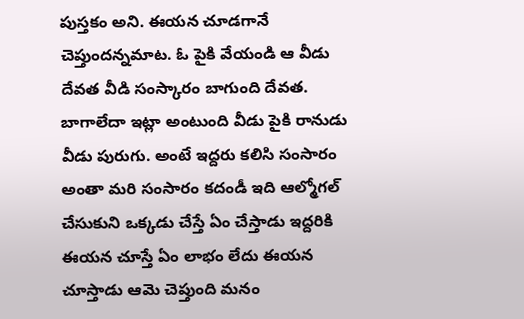పుస్తకం అని. ఈయన చూడగానే చెప్తుందన్నమాట. ఓ పైకి వేయండి ఆ వీడు దేవత వీడి సంస్కారం బాగుంది దేవత. బాగాలేదా ఇట్లా అంటుంది వీడు పైకి రానుడు వీడు పురుగు. అంటే ఇద్దరు కలిసి సంసారం అంతా మరి సంసారం కదండీ ఇది ఆల్మోగల్ చేసుకుని ఒక్కడు చేస్తే ఏం చేస్తాడు ఇద్దరికి ఈయన చూస్తే ఏం లాభం లేదు ఈయన చూస్తాడు ఆమె చెప్తుంది మనం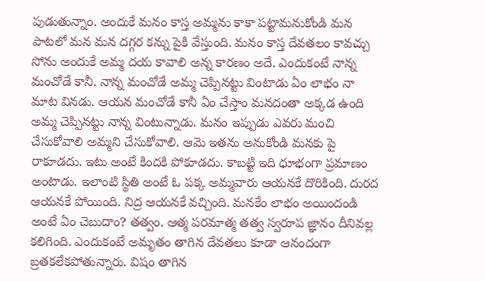పుడుతున్నాం. అందుకే మనం కాస్త అమ్మను కాకా పట్టామనుకోండి మన పాటలో మన మన దగ్గర కన్ను పైకి వేస్తుంది. మనం కాస్త దేవతలం కావచ్చు సోను అందుకే అమ్మ దయ కావాలి అన్న కారణం అదే. ఎందుకంటే నాన్న మంచోడే కానీ. నాన్న మంచోడే అమ్మ చెప్పినట్టు వింటాడు ఏం లాభం నా మాట వినడు. ఆయన మంచోడే కానీ ఏం చేస్తాం మనదంతా అక్కడ ఉంది అమ్మ చెప్పినట్టు నాన్న వింటున్నాడు. మనం ఇప్పుడు ఎవరు మంచి చేసుకోవాలి అమ్మని చేసుకోవాలి. ఆమె ఇతను అనుకోండి మనకు పై రాకూడదు. ఇటు అంటే కిందకి పోకూడదు. కాబట్టి ఇది ధూభంగా ప్రమాణం అంటాడు. ఇలాంటి స్థితి అంటే ఓ పక్క అమ్మవారు ఆయనకే దొరికింది. దురద ఆయనకే పోయింది. నిద్ర ఆయనకే వచ్చింది. మనకేం లాభం అయిందండి అంటే ఏం చెబుదాం? తత్వం. ఆత్మ పరమాత్మ తత్వ స్వరూప జ్ఞానం దీనివల్ల కలిగింది. ఎందుకంటే అమృతం తాగిన దేవతలు కూడా ఆనందంగా బ్రతకలేకపోతున్నారు. విషం తాగిన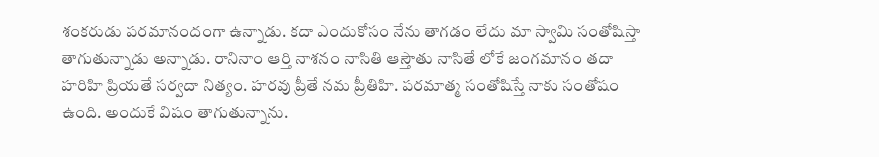శంకరుడు పరమానందంగా ఉన్నాడు. కదా ఎందుకోసం నేను తాగడం లేదు మా స్వామి సంతోషిస్తా తాగుతున్నాడు అన్నాడు. రానినాం ఆర్తి నాశనం నాసితి ఆస్తౌతు నాసితే లోకే జంగమానం తదా హరిహి ప్రియతే సర్వదా నిత్యం. హరవు ప్రీతే నమ ప్రీతిహి. పరమాత్మ సంతోషిస్తే నాకు సంతోషం ఉంది. అందుకే విషం తాగుతున్నాను.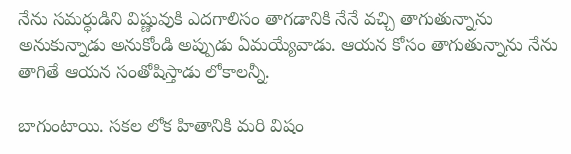నేను సమర్ధుడిని విష్ణువుకి ఎదగాలిసం తాగడానికి నేనే వచ్చి తాగుతున్నాను అనుకున్నాడు అనుకోండి అప్పుడు ఏమయ్యేవాడు. ఆయన కోసం తాగుతున్నాను నేను తాగితే ఆయన సంతోషిస్తాడు లోకాలన్నీ.

బాగుంటాయి. సకల లోక హితానికి మరి విషం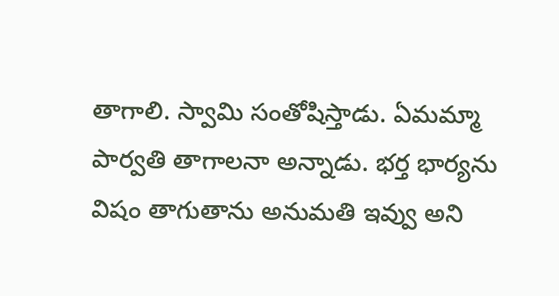తాగాలి. స్వామి సంతోషిస్తాడు. ఏమమ్మా పార్వతి తాగాలనా అన్నాడు. భర్త భార్యను విషం తాగుతాను అనుమతి ఇవ్వు అని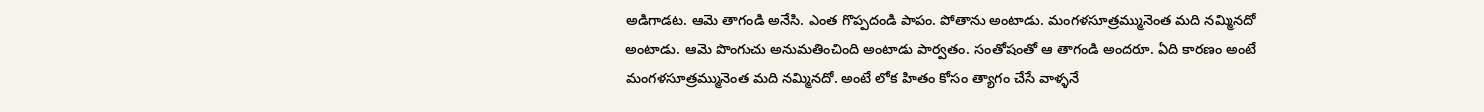అడిగాడట. ఆమె తాగండి అనేసి. ఎంత గొప్పదండి పాపం. పోతాను అంటాడు. మంగళసూత్రమ్మునెంత మది నమ్మినదో అంటాడు. ఆమె పొంగుచు అనుమతించింది అంటాడు పార్వతం. సంతోషంతో ఆ తాగండి అందరూ. ఏది కారణం అంటే మంగళసూత్రమ్మునెంత మది నమ్మినదో. అంటే లోక హితం కోసం త్యాగం చేసే వాళ్ళనే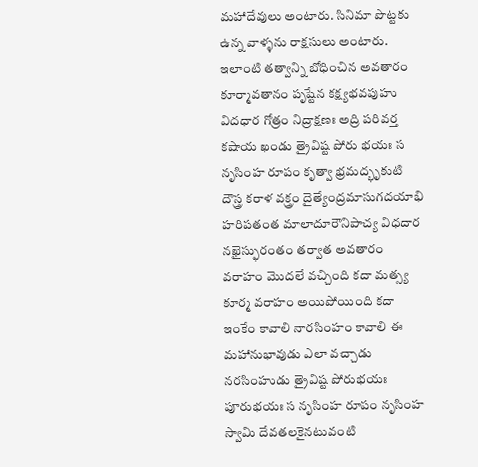మహాదేవులు అంటారు. సినిమా పొట్టకు ఉన్న వాళ్ళను రాక్షసులు అంటారు. ఇలాంటి తత్వాన్ని బోధించిన అవతారం కూర్మావతానం పృష్టేన కక్ష్యభవపుహు విదధార గోత్రం నిద్రాక్షణః అద్రి పరివర్త కషాయ ఖండు త్రైవిష్ట పోరు భయః స నృసింహ రూపం కృత్వా భ్రమద్భృకుటి దౌస్త్ర కరాళ వక్త్రం దైత్యేంద్రమాసుగదయాభి హరిపతంత మాలాదూరౌనిపాచ్య విధదార నఖైస్ఫురంతం తర్వాత అవతారం వరాహం మొదలే వచ్చింది కదా మత్స్య కూర్మ వరాహం అయిపోయింది కదా ఇంకేం కావాలి నారసింహం కావాలి ఈ మహానుభావుడు ఎలా వచ్చాడు నరసింహుడు త్రైవిష్ట పోరుభయః పూరుభయః స నృసింహ రూపం నృసింహ స్వామి దేవతలకైనటువంటి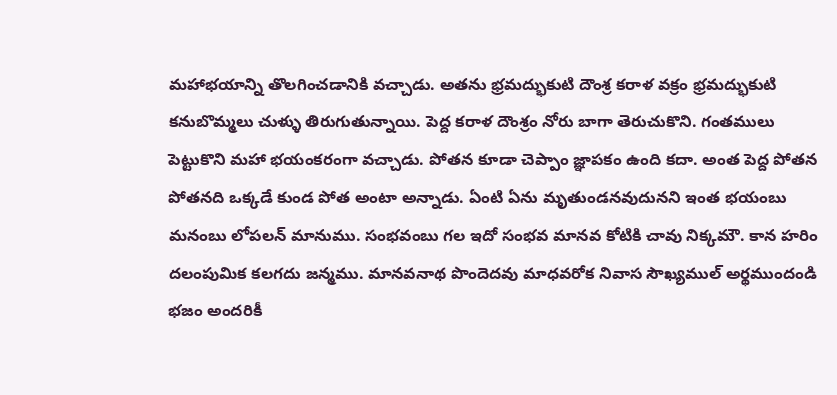మహాభయాన్ని తొలగించడానికి వచ్చాడు. అతను భ్రమద్భుకుటి దౌంశ్ర కరాళ వక్రం భ్రమద్భుకుటి కనుబొమ్మలు చుళ్ళు తిరుగుతున్నాయి. పెద్ద కరాళ దౌంశ్రం నోరు బాగా తెరుచుకొని. గంతములు పెట్టుకొని మహా భయంకరంగా వచ్చాడు. పోతన కూడా చెప్పాం జ్ఞాపకం ఉంది కదా. అంత పెద్ద పోతన పోతనది ఒక్కడే కుండ పోత అంటా అన్నాడు. ఏంటి ఏను మృతుండనవుదునని ఇంత భయంబు మనంబు లోపలన్ మానుము. సంభవంబు గల ఇదో సంభవ మానవ కోటికి చావు నిక్కమౌ. కాన హరిం దలంపుమిక కలగదు జన్మము. మానవనాథ పొందెదవు మాధవరోక నివాస సౌఖ్యముల్ అర్థముందండి భజం అందరికీ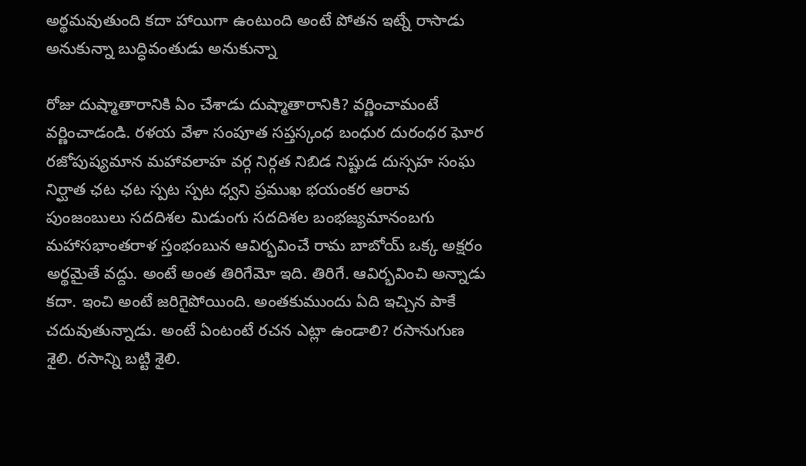అర్థమవుతుంది కదా హాయిగా ఉంటుంది అంటే పోతన ఇట్నే రాసాడు అనుకున్నా బుద్ధివంతుడు అనుకున్నా

రోజు దుష్మాతారానికి ఏం చేశాడు దుష్మాతారానికి? వర్ణించామంటే వర్ణించాడండి. రళయ వేళా సంపూత సప్తస్కంధ బంధుర దురంధర ఘోర రజోపుష్యమాన మహావలాహ వర్గ నిర్గత నిబిడ నిష్టుడ దుస్సహ సంఘ నిర్ఘాత ఛట ఛట స్పట స్పట ధ్వని ప్రముఖ భయంకర ఆరావ పుంజంబులు సదదిశల మిడుంగు సదదిశల బంభజ్యమానంబగు మహాసభాంతరాళ స్తంభంబున ఆవిర్భవించే రామ బాబోయ్ ఒక్క అక్షరం అర్థమైతే వద్దు. అంటే అంత తిరిగేమో ఇది. తిరిగే. ఆవిర్భవించి అన్నాడు కదా. ఇంచి అంటే జరిగైపోయింది. అంతకుముందు ఏది ఇచ్చిన పాకే చదువుతున్నాడు. అంటే ఏంటంటే రచన ఎట్లా ఉండాలి? రసానుగుణ శైలి. రసాన్ని బట్టి శైలి.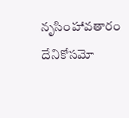నృసింహావతారం దేనికోసమో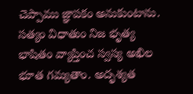చెప్పాము జ్ఞాపకం అనుకుంటాను. సత్యం విధాతుం నిజ భృత్య భాషితం వ్యాప్తించ స్వస్య అఖిల భూత గమ్యతాం. అదృశ్యత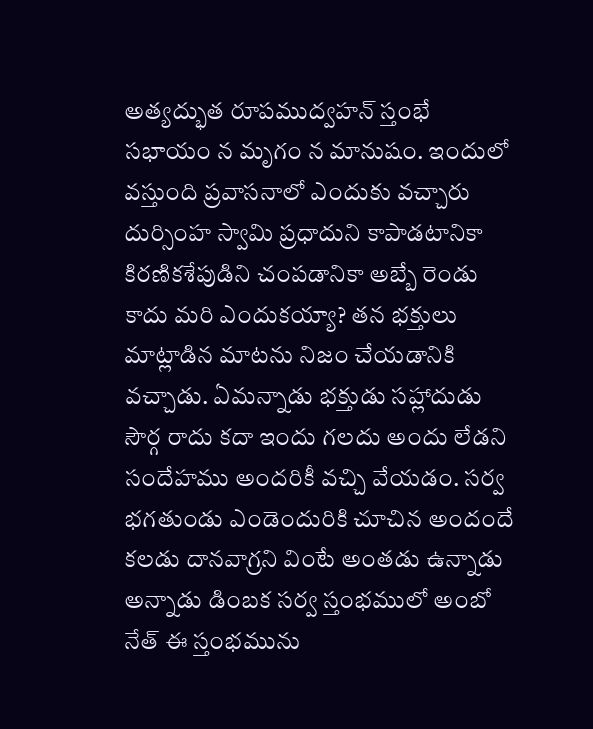అత్యద్భుత రూపముద్వహన్ స్తంభే సభాయం న మృగం న మానుషం. ఇందులో వస్తుంది ప్రవాసనాలో ఎందుకు వచ్చారు దుర్సింహ స్వామి ప్రధాదుని కాపాడటానికా కిరణికశేపుడిని చంపడానికా అబ్బే రెండు కాదు మరి ఎందుకయ్యా? తన భక్తులు మాట్లాడిన మాటను నిజం చేయడానికి వచ్చాడు. ఏమన్నాడు భక్తుడు సహ్లాదుడు సౌర్గ రాదు కదా ఇందు గలదు అందు లేడని సందేహము అందరికీ వచ్చి వేయడం. సర్వ భగతుండు ఎండెందురికి చూచిన అందందే కలడు దానవాగ్రని వింటే అంతడు ఉన్నాడు అన్నాడు డింబక సర్వ స్తంభములో అంబో నేత్ ఈ స్తంభమును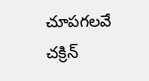చూపగలవే చక్రిన్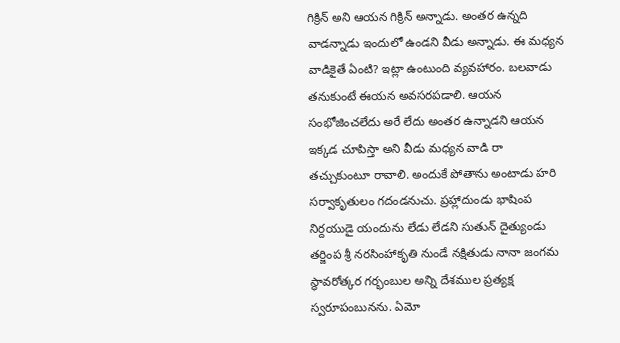గిక్రిన్ అని ఆయన గిక్రిన్ అన్నాడు. అంతర ఉన్నది వాడన్నాడు ఇందులో ఉండని వీడు అన్నాడు. ఈ మధ్యన వాడికైతే ఏంటి? ఇట్లా ఉంటుంది వ్యవహారం. బలవాడు తనుకుంటే ఈయన అవసరపడాలి. ఆయన సంభోజించలేదు అరే లేదు అంతర ఉన్నాడని ఆయన ఇక్కడ చూపిస్తా అని వీడు మధ్యన వాడి రా తచ్చుకుంటూ రావాలి. అందుకే పోతాను అంటాడు హరి సర్వాకృతులం గదండనుచు. ప్రహ్లాదుండు భాషింప నిర్దయుడై యందును లేడు లేడని సుతున్ దైత్యుండు తర్జింప శ్రీ నరసింహాకృతి నుండే నక్షితుడు నానా జంగమ స్థావరోత్కర గర్భంబుల అన్ని దేశముల ప్రత్యక్ష స్వరూపంబునను. ఏమో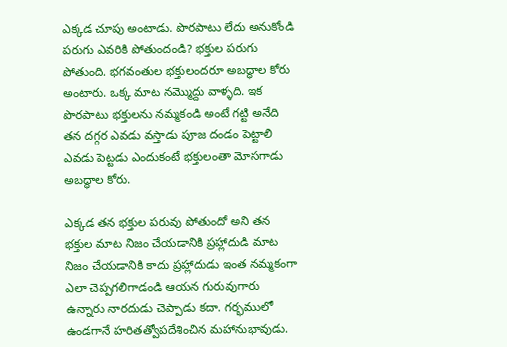ఎక్కడ చూపు అంటాడు. పొరపాటు లేదు అనుకోండి పరుగు ఎవరికి పోతుందండి? భక్తుల పరుగు పోతుంది. భగవంతుల భక్తులందరూ అబద్ధాల కోరు అంటారు. ఒక్క మాట నమ్మొద్దు వాళ్ళది. ఇక పొరపాటు భక్తులను నమ్మకండి అంటే గట్టి అనేది తన దగ్గర ఎవడు వస్తాడు పూజ దండం పెట్టాలి ఎవడు పెట్టడు ఎందుకంటే భక్తులంతా మోసగాడు అబద్ధాల కోరు.

ఎక్కడ తన భక్తుల పరువు పోతుందో అని తన భక్తుల మాట నిజం చేయడానికి ప్రహ్లాదుడి మాట నిజం చేయడానికి కాదు ప్రహ్లాదుడు ఇంత నమ్మకంగా ఎలా చెప్పగలిగాడండి ఆయన గురువుగారు ఉన్నారు నారదుడు చెప్పాడు కదా. గర్భములో ఉండగానే హరితత్వోపదేశించిన మహానుభావుడు.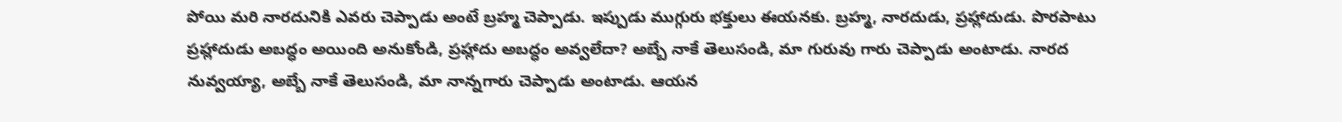పోయి మరి నారదునికి ఎవరు చెప్పాడు అంటే బ్రహ్మ చెప్పాడు. ఇప్పుడు ముగ్గురు భక్తులు ఈయనకు. బ్రహ్మ, నారదుడు, ప్రహ్లాదుడు. పొరపాటు ప్రహ్లాదుడు అబద్ధం అయింది అనుకోండి, ప్రహ్లాదు అబద్ధం అవ్వలేదా? అబ్బే నాకే తెలుసండి, మా గురువు గారు చెప్పాడు అంటాడు. నారద నువ్వయ్యా, అబ్బే నాకే తెలుసండి, మా నాన్నగారు చెప్పాడు అంటాడు. ఆయన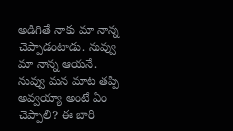అడిగితే నాకు మా నాన్న చెప్పాడంటాడు. నువ్వు మా నాన్న ఆయనే. నువ్వు మన మాట తప్పి అవ్వయ్యా అంటే ఏం చెప్పాలి? ఈ బారి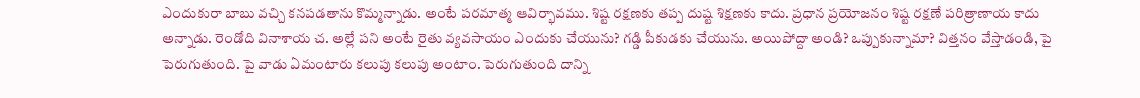ఎందుకురా బాబు వచ్చి కనపడతాను కొమ్మన్నాడు. అంటే పరమాత్మ ఆవిర్భావము. శిష్ట రక్షణకు తప్ప దుష్ట శిక్షణకు కాదు. ప్రధాన ప్రయోజనం శిష్ట రక్షణే పరిత్రాణాయ కాదు అన్నాడు. రెండోది వినాశాయ చ. అల్లే పని అంటే రైతు వ్యవసాయం ఎందుకు చేయును? గడ్డి పీకుడకు చేయును. అయిపోద్దా అండి? ఒప్పుకున్నామా? విత్తనం వేస్తాడండి, పై పెరుగుతుంది. పై వాడు ఏమంటారు కలుపు కలుపు అంటాం. పెరుగుతుంది దాన్ని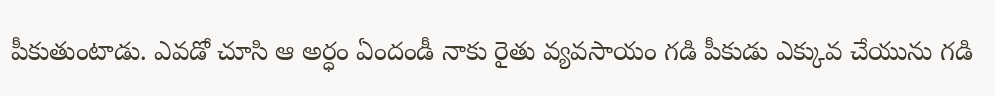పీకుతుంటాడు. ఎవడో చూసి ఆ అర్ధం ఏందండీ నాకు రైతు వ్యవసాయం గడి పీకుడు ఎక్కువ చేయును గడి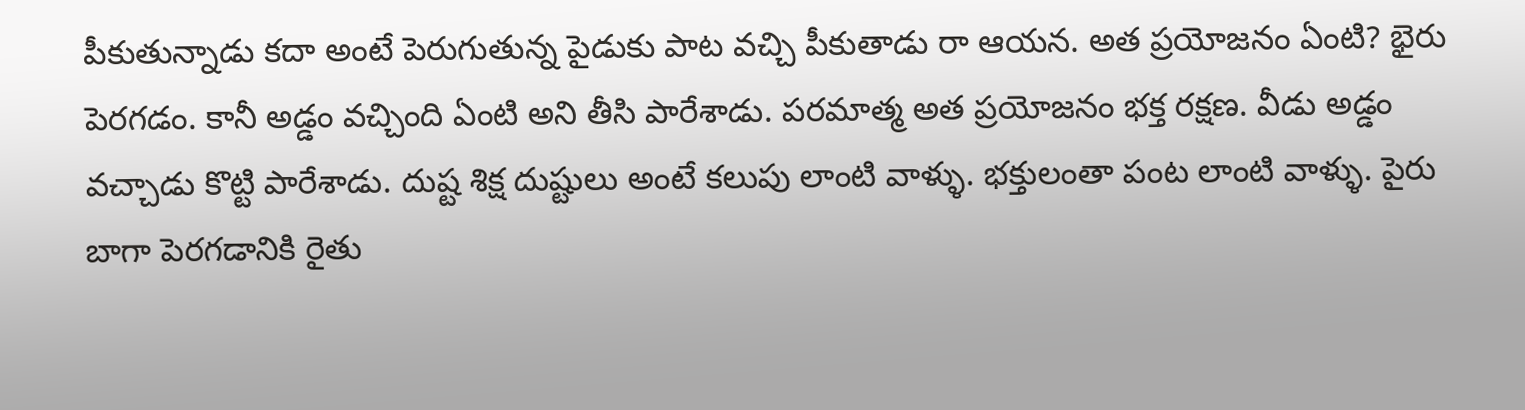పీకుతున్నాడు కదా అంటే పెరుగుతున్న పైడుకు పాట వచ్చి పీకుతాడు రా ఆయన. అత ప్రయోజనం ఏంటి? భైరు పెరగడం. కానీ అడ్డం వచ్చింది ఏంటి అని తీసి పారేశాడు. పరమాత్మ అత ప్రయోజనం భక్త రక్షణ. వీడు అడ్డం వచ్చాడు కొట్టి పారేశాడు. దుష్ట శిక్ష దుష్టులు అంటే కలుపు లాంటి వాళ్ళు. భక్తులంతా పంట లాంటి వాళ్ళు. పైరు బాగా పెరగడానికి రైతు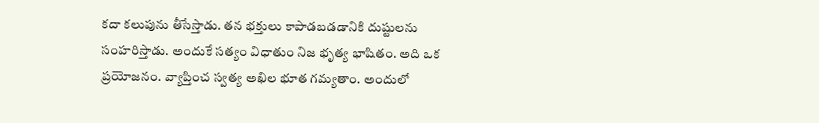కదా కలుపును తీసేస్తాడు. తన భక్తులు కాపాడబడడానికి దుష్టులను సంహరిస్తాడు. అందుకే సత్యం విధాతుం నిజ భృత్య భాషితం. అది ఒక ప్రయోజనం. వ్యాప్తించ స్వత్య అఖిల భూత గమ్యతాం. అందులో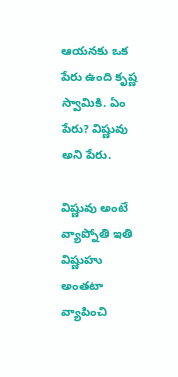ఆయనకు ఒక పేరు ఉంది కృష్ణ స్వామికి. ఏం పేరు? విష్ణువు అని పేరు.

విష్ణువు అంటే వ్యాప్నోతి ఇతి విష్ణుహు అంతటా వ్యాపించి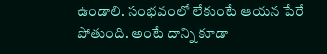ఉండాలి. సంభవంలో లేకుంటే ఆయన పేరే పోతుంది. అంటే దాన్ని కూడా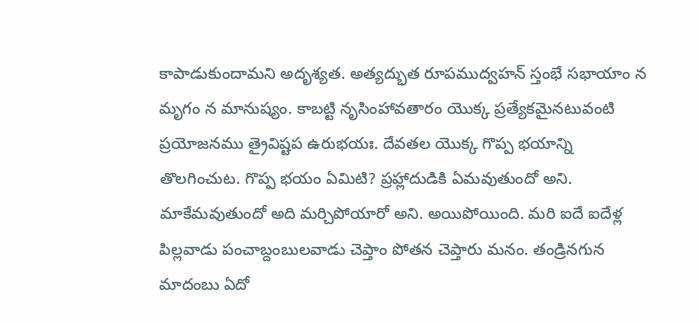కాపాడుకుందామని అదృశ్యత. అత్యద్భుత రూపముద్వహన్ స్తంభే సభాయాం న మృగం న మానుష్యం. కాబట్టి నృసింహావతారం యొక్క ప్రత్యేకమైనటువంటి ప్రయోజనము త్రైవిష్టప ఉరుభయః. దేవతల యొక్క గొప్ప భయాన్ని తొలగించుట. గొప్ప భయం ఏమిటి? ప్రహ్లాదుడికి ఏమవుతుందో అని. మాకేమవుతుందో అది మర్చిపోయారో అని. అయిపోయింది. మరి ఐదే ఐదేళ్ల పిల్లవాడు పంచాబ్దంబులవాడు చెప్తాం పోతన చెప్తారు మనం. తండ్రినగున మాదంబు ఏదో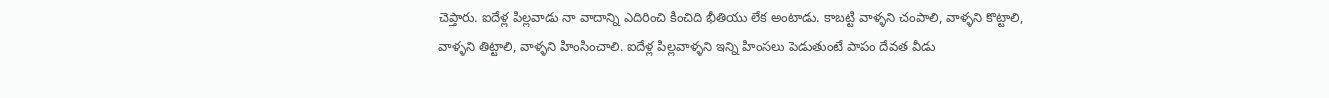చెప్తారు. ఐదేళ్ల పిల్లవాడు నా వాదాన్ని ఎదిరించి కించిది భీతియు లేక అంటాడు. కాబట్టి వాళ్ళని చంపాలి, వాళ్ళని కొట్టాలి, వాళ్ళని తిట్టాలి, వాళ్ళని హింసించాలి. ఐదేళ్ల పిల్లవాళ్ళని ఇన్ని హింసలు పెడుతుంటే పాపం దేవత వీడు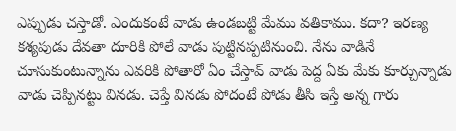ఎప్పుడు చస్తాడో. ఎందుకంటే వాడు ఉండబట్టి మేము వతికాము. కదా? ఇరణ్య కశ్యపుడు దేవతా దూరికి పోలే వాడు పుట్టినప్పటినుంచి. నేను వాడినే చూసుకుంటున్నాను ఎవరికి పోతారో ఏం చేస్తావ్ వాడు పెద్ద ఏకు మేకు కూర్చున్నాడు వాడు చెప్పినట్టు వినడు. చెప్తే వినడు పోదంటే పోడు తీసి ఇస్తే అన్న గారు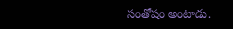సంతోషం అంటాడు.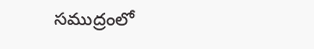సముద్రంలో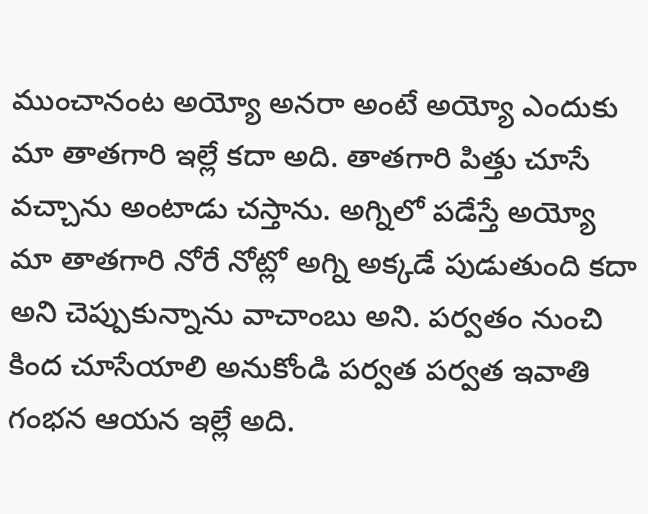ముంచానంట అయ్యో అనరా అంటే అయ్యో ఎందుకు మా తాతగారి ఇల్లే కదా అది. తాతగారి పిత్తు చూసే వచ్చాను అంటాడు చస్తాను. అగ్నిలో పడేస్తే అయ్యో మా తాతగారి నోరే నోట్లో అగ్ని అక్కడే పుడుతుంది కదా అని చెప్పుకున్నాను వాచాంబు అని. పర్వతం నుంచి కింద చూసేయాలి అనుకోండి పర్వత పర్వత ఇవాతి గంభన ఆయన ఇల్లే అది.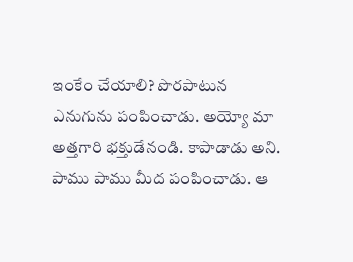ఇంకేం చేయాలి? పొరపాటున ఎనుగును పంపించాడు. అయ్యో మా అత్తగారి భక్తుడేనండి. కాపాడాడు అని. పాము పాము మీద పంపించాడు. ఆ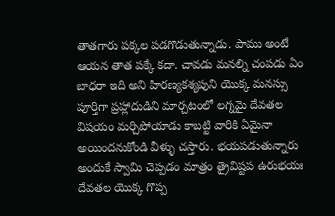తాతగారు పక్కల పడగొడుతున్నాడు. పాము అంటే ఆయన తాత పక్కే కదా. చావడు మనల్ని చంపడు ఏం బాధరా ఇది అని హిరణ్యకశ్యపుని యొక్క మనస్సు పూర్తిగా ప్రహ్లాదుడిని మార్చటంలో లగ్నమై దేవతల విషయం మర్చిపోయాడు కాబట్టి వారికి ఏమైనా అయిందనుకోండి వీళ్ళు చస్తారు. భయపడుతున్నారు అందుకే స్వామి చెప్పడం మాత్రం త్రైవిష్టప ఉరుభయః దేవతల యొక్క గొప్ప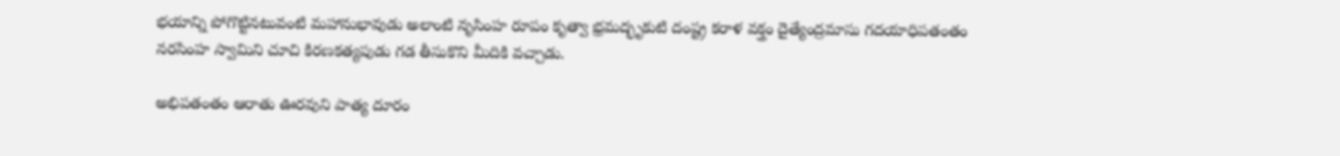భయాన్ని పోగొట్టినటువంటి మహానుభావుడు అలాంటి నృసింహ రూపం కృత్వా భ్రమద్భృకుటి దంష్ట్ర కరాళ వక్త్రం దైత్యేంద్రమాసు గదయాధిపతంతం నరసింహ స్వామిని చూచి కిరణకత్యపుడు గడ తీసుకొని మీదికి వచ్చాడు.

అభిపతంతం ఆరాతు ఊరవుని పాత్య దూరం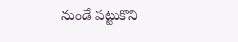నుండే పట్టుకొని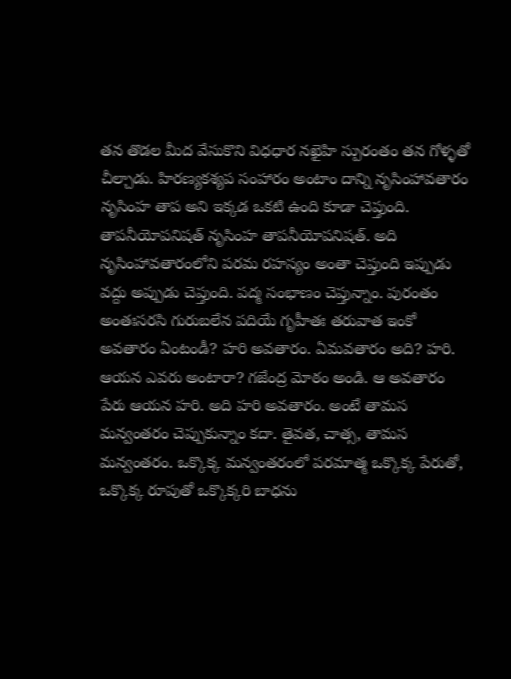తన తొడల మీద వేసుకొని విధధార నఖైహి స్పురంతం తన గోళ్ళతో చీల్చాడు. హిరణ్యకశ్యప సంహారం అంటాం దాన్ని నృసింహావతారం నృసింహ తాప అని ఇక్కడ ఒకటి ఉంది కూడా చెప్తుంది. తాపనీయోపనిషత్ నృసింహ తాపనీయోపనిషత్. అది నృసింహావతారంలోని పరమ రహస్యం అంతా చెప్తుంది ఇప్పుడు వద్దు అప్పుడు చెప్తుంది. పద్మ సంభాణం చెప్తున్నాం. పురంతం అంతఃసరసి గురుబలేన పదియే గృహీతః తరువాత ఇంకో అవతారం ఏంటండీ? హరి అవతారం. ఏమవతారం అది? హరి. ఆయన ఎవరు అంటారా? గజేంద్ర మోఠం అండి. ఆ అవతారం పేరు ఆయన హరి. అది హరి అవతారం. అంటే తామస మన్వంతరం చెప్పుకున్నాం కదా. తైవత, చాత్స, తామస మన్వంతరం. ఒక్కొక్క మన్వంతరంలో పరమాత్మ ఒక్కొక్క పేరుతో, ఒక్కొక్క రూపుతో ఒక్కొక్కరి బాధను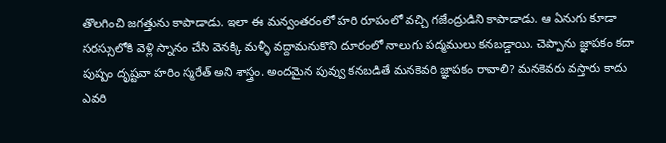తొలగించి జగత్తును కాపాడాడు. ఇలా ఈ మన్వంతరంలో హరి రూపంలో వచ్చి గజేంద్రుడిని కాపాడాడు. ఆ ఏనుగు కూడా సరస్సులోకి వెళ్లి స్నానం చేసి వెనక్కి మళ్ళీ వద్దామనుకొని దూరంలో నాలుగు పద్మములు కనబడ్డాయి. చెప్పాను జ్ఞాపకం కదా పుష్పం దృష్టవా హరిం స్మరేత్ అని శాస్త్రం. అందమైన పువ్వు కనబడితే మనకెవరి జ్ఞాపకం రావాలి? మనకెవరు వస్తారు కాదు ఎవరి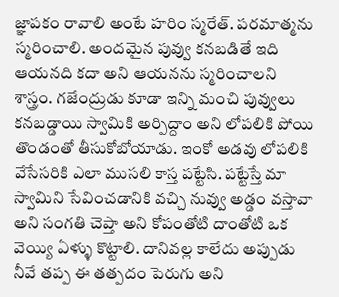జ్ఞాపకం రావాలి అంటే హరిం స్మరేత్. పరమాత్మను స్మరించాలి. అందమైన పువ్వు కనబడితే ఇది ఆయనది కదా అని ఆయనను స్మరించాలని శాస్త్రం. గజేంద్రుడు కూడా ఇన్ని మంచి పువ్వులు కనబడ్డాయి స్వామికి అర్పిద్దాం అని లోపలికి పోయి తొండంతో తీసుకోబోయాడు. ఇంకో అడవు లోపలికి వేసేసరికి ఎలా ముసలి కాస్త పట్టేసి. పట్టేస్తే మా స్వామిని సేవించడానికి వచ్చి నువ్వు అడ్డం వస్తావా అని సంగతి చెప్తా అని కోపంతోటి దాంతోటి ఒక వెయ్యి ఏళ్ళు కొట్టాలి. దానివల్ల కాలేదు అప్పుడు నీవే తప్ప ఈ తత్పదం పెరుగు అని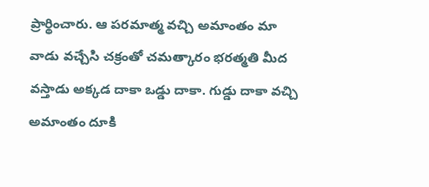ప్రార్థించారు. ఆ పరమాత్మ వచ్చి అమాంతం మా వాడు వచ్చేసి చక్రంతో చమత్కారం భరత్మతి మీద వస్తాడు అక్కడ దాకా ఒడ్డు దాకా. గుడ్డు దాకా వచ్చి అమాంతం దూకి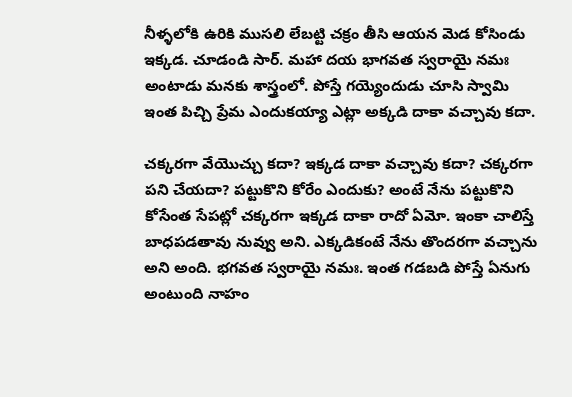నీళ్ళలోకి ఉరికి ముసలి లేబట్టి చక్రం తీసి ఆయన మెడ కోసిండు ఇక్కడ. చూడండి సార్. మహా దయ భాగవత స్వరాయై నమః అంటాడు మనకు శాస్త్రంలో. పోస్తే గయ్యెందుడు చూసి స్వామి ఇంత పిచ్చి ప్రేమ ఎందుకయ్యా ఎట్లా అక్కడి దాకా వచ్చావు కదా.

చక్కరగా వేయొచ్చు కదా? ఇక్కడ దాకా వచ్చావు కదా? చక్కరగా పని చేయదా? పట్టుకొని కోరేం ఎందుకు? అంటే నేను పట్టుకొని కోసేంత సేపట్లో చక్కరగా ఇక్కడ దాకా రాదో ఏమో. ఇంకా చాలిస్తే బాధపడతావు నువ్వు అని. ఎక్కడికంటే నేను తొందరగా వచ్చాను అని అంది. భగవత స్వరాయై నమః. ఇంత గడబడి పోస్తే ఏనుగు అంటుంది నాహం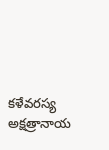కళేవరస్య అక్షత్రానాయ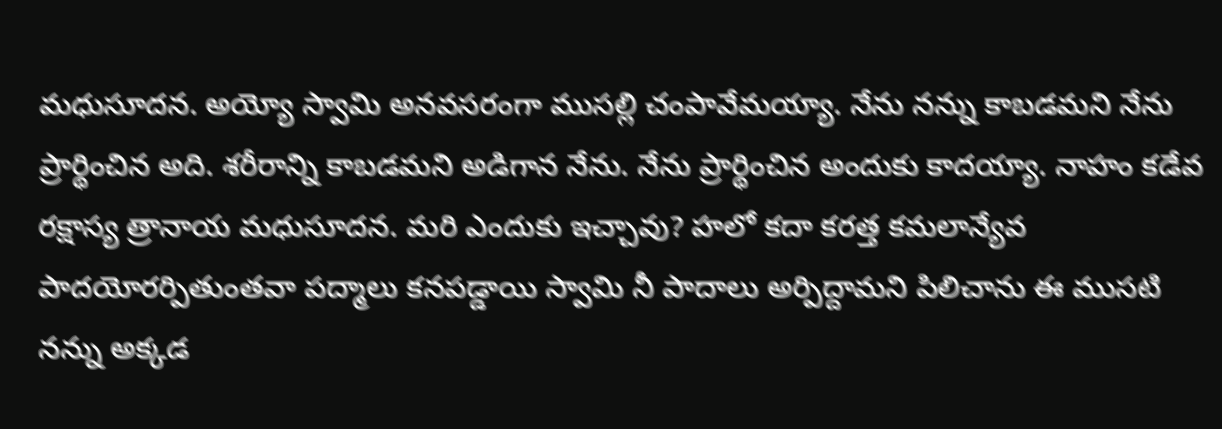మధుసూదన. అయ్యో స్వామి అనవసరంగా ముసల్లి చంపావేమయ్యా. నేను నన్ను కాబడమని నేను ప్రార్థించిన అది. శరీరాన్ని కాబడమని అడిగాన నేను. నేను ప్రార్థించిన అందుకు కాదయ్యా. నాహం కడేవ రక్షాస్య త్రానాయ మధుసూదన. మరి ఎందుకు ఇచ్చావు? హలో కదా కరత్త కమలాన్యేవ పాదయోరర్పితుంతవా పద్మాలు కనపడ్డాయి స్వామి నీ పాదాలు అర్పిద్దామని పిలిచాను ఈ ముసటి నన్ను అక్కడ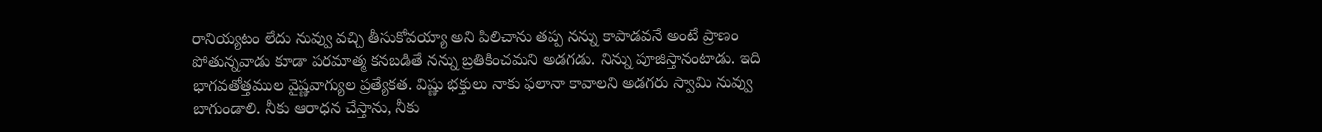రానియ్యటం లేదు నువ్వు వచ్చి తీసుకోవయ్యా అని పిలిచాను తప్ప నన్ను కాపాడవనే అంటే ప్రాణం పోతున్నవాడు కూడా పరమాత్మ కనబడితే నన్ను బ్రతికించమని అడగడు. నిన్ను పూజిస్తానంటాడు. ఇది భాగవతోత్తముల వైష్ణవాగ్యుల ప్రత్యేకత. విష్ణు భక్తులు నాకు ఫలానా కావాలని అడగరు స్వామి నువ్వు బాగుండాలి. నీకు ఆరాధన చేస్తాను, నీకు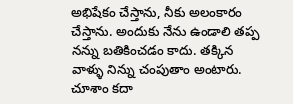అభిషేకం చేస్తాను, నీకు అలంకారం చేస్తాను. అందుకు నేను ఉండాలి తప్ప నన్ను బతికించడం కాదు. తక్కిన వాళ్ళు నిన్ను చంపుతాం అంటారు. చూశాం కదా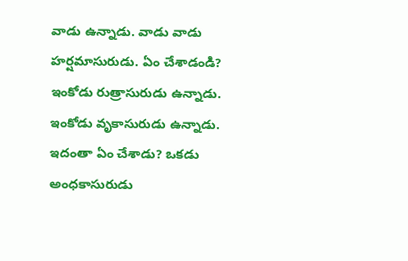వాడు ఉన్నాడు. వాడు వాడు హర్షమాసురుడు. ఏం చేశాడండి? ఇంకోడు రుత్రాసురుడు ఉన్నాడు. ఇంకోడు వృకాసురుడు ఉన్నాడు. ఇదంతా ఏం చేశాడు? ఒకడు అంధకాసురుడు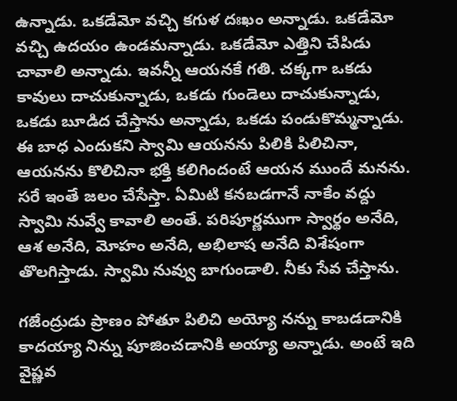ఉన్నాడు. ఒకడేమో వచ్చి కగుళ దఃఖం అన్నాడు. ఒకడేమో వచ్చి ఉదయం ఉండమన్నాడు. ఒకడేమో ఎత్తిని చేపిడు చావాలి అన్నాడు. ఇవన్నీ ఆయనకే గతి. చక్కగా ఒకడు కావులు దాచుకున్నాడు, ఒకడు గుండెలు దాచుకున్నాడు, ఒకడు బూడిద చేస్తాను అన్నాడు, ఒకడు పండుకొమ్మన్నాడు. ఈ బాధ ఎందుకని స్వామి ఆయనను పిలికి పిలిచినా, ఆయనను కొలిచినా భక్తి కలిగిందంటే ఆయన ముందే మనను. సరే ఇంతే జలం చేసేస్తా. ఏమిటి కనబడగానే నాకేం వద్దు స్వామి నువ్వే కావాలి అంతే. పరిపూర్ణముగా స్వార్థం అనేది, ఆశ అనేది, మోహం అనేది, అభిలాష అనేది విశేషంగా తొలగిస్తాడు. స్వామి నువ్వు బాగుండాలి. నీకు సేవ చేస్తాను.

గజేంద్రుడు ప్రాణం పోతూ పిలిచి అయ్యో నన్ను కాబడడానికి కాదయ్యా నిన్ను పూజించడానికి అయ్యా అన్నాడు. అంటే ఇది వైష్ణవ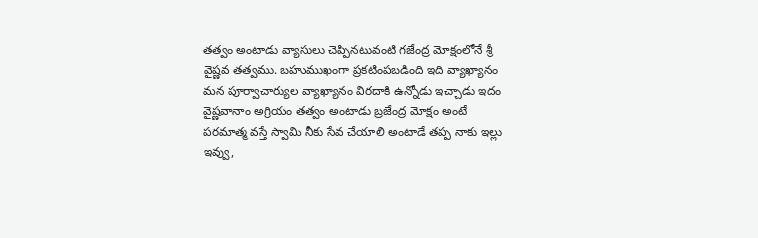తత్వం అంటాడు వ్యాసులు చెప్పినటువంటి గజేంద్ర మోక్షంలోనే శ్రీ వైష్ణవ తత్వము. బహుముఖంగా ప్రకటింపబడింది ఇది వ్యాఖ్యానం మన పూర్వాచార్యుల వ్యాఖ్యానం విరదాకి ఉన్నోడు ఇచ్చాడు ఇదం వైష్ణవానాం అగ్రియం తత్వం అంటాడు బ్రజేంద్ర మోక్షం అంటే పరమాత్మ వస్తే స్వామి నీకు సేవ చేయాలి అంటాడే తప్ప నాకు ఇల్లు ఇవ్వు,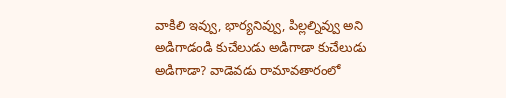వాకిలి ఇవ్వు, భార్యనివ్వు, పిల్లల్నివ్వు అని అడిగాడండి కుచేలుడు అడిగాడా కుచేలుడు అడిగాడా? వాడెవడు రామావతారంలో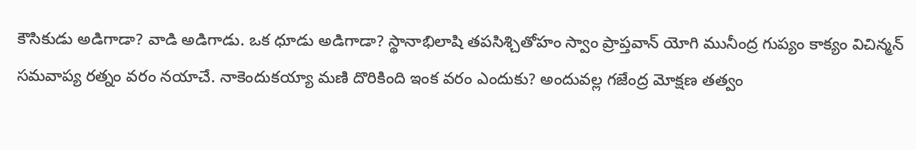కౌసికుడు అడిగాడా? వాడి అడిగాడు. ఒక ధూడు అడిగాడా? స్థానాభిలాషి తపసిశ్చితోహం స్వాం ప్రాప్తవాన్ యోగి మునీంద్ర గుప్యం కాక్యం విచిన్మన్ సమవాప్య రత్నం వరం నయాచే. నాకెందుకయ్యా మణి దొరికింది ఇంక వరం ఎందుకు? అందువల్ల గజేంద్ర మోక్షణ తత్వం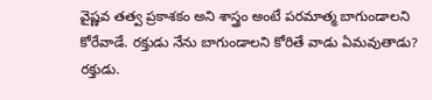వైష్ణవ తత్వ ప్రకాశకం అని శాస్త్రం అంటే పరమాత్మ బాగుండాలని కోరేవాడే. రక్తుడు నేను బాగుండాలని కోరితే వాడు ఏమవుతాడు? రక్తుడు.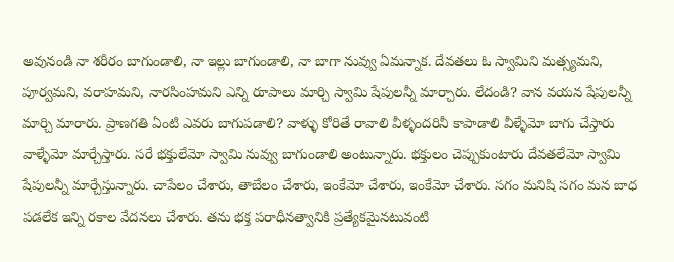అవునండి నా శరీరం బాగుండాలి, నా ఇల్లు బాగుండాలి, నా బాగా నువ్వు ఏమన్నాక. దేవతలు ఓ స్వామిని మత్స్యమని, పూర్వమని, వరాహమని, నారసింహమని ఎన్ని రూపాలు మార్చి స్వామి షేపులన్నీ మార్చారు. లేదండి? వాన వయన షేపులన్నీ మార్చి మారారు. ప్రాణగతి ఏంటి ఎవరు బాగుపడాలి? వాళ్ళు కోరితే రావాలి వీళ్ళందరినీ కాపాడాలి వీళ్ళేమో బాగు చేస్తారు వాళ్ళేమో మార్చేస్తారు. సరే భక్తులేమో స్వామి నువ్వు బాగుండాలి అంటున్నారు. భక్తులం చెప్పుకుంటారు దేవతలేమో స్వామి షేపులన్నీ మార్చేస్తున్నారు. చాపేలం చేశారు, తాబేలం చేశారు, ఇంకేమో చేశారు, ఇంకేమో చేశారు. సగం మనిషి సగం మన బాధ పడలేక ఇన్ని రకాల వేదనలు చేశారు. తను భక్త పరాధీనత్వానికి ప్రత్యేకమైనటువంటి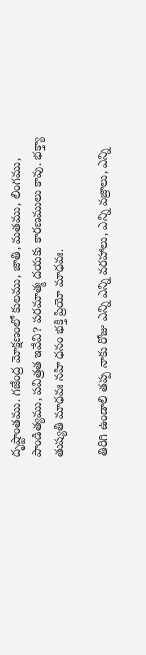దృష్టాంతము. గజేంద్ర మోక్షణంలో కులము, జాతి, మతము, లింగము, పాండిత్యము, పవిత్రత ఇవేవి? పరమాత్మ దయకు కారణములు కావు. భక్త్యా తుష్యతి మాధవః నహి ధనం భక్తి ప్రియో మాధవః.

తిరిగి ఉండాలి తప్ప నాకు రోజు ఎన్ని ఎన్ని వరహాలు, ఎన్ని వజ్రాలు, ఎన్ని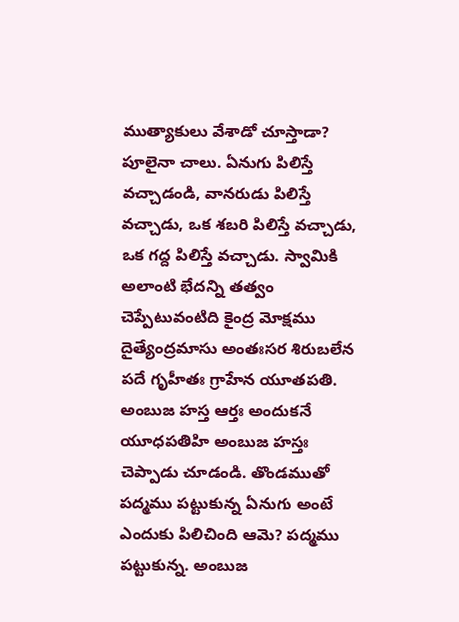ముత్యాకులు వేశాడో చూస్తాడా? పూలైనా చాలు. ఏనుగు పిలిస్తే వచ్చాడండి, వానరుడు పిలిస్తే వచ్చాడు, ఒక శబరి పిలిస్తే వచ్చాడు, ఒక గద్ద పిలిస్తే వచ్చాడు. స్వామికి అలాంటి భేదన్ని తత్వం చెప్పేటువంటిది కైంద్ర మోక్షము దైత్యేంద్రమాసు అంతఃసర శిరుబలేన పదే గృహీతః గ్రాహేన యూతపతి. అంబుజ హస్త ఆర్తః అందుకనే యూధపతిహి అంబుజ హస్తః చెప్పాడు చూడండి. తొండముతో పద్మము పట్టుకున్న ఏనుగు అంటే ఎందుకు పిలిచింది ఆమె? పద్మము పట్టుకున్న. అంబుజ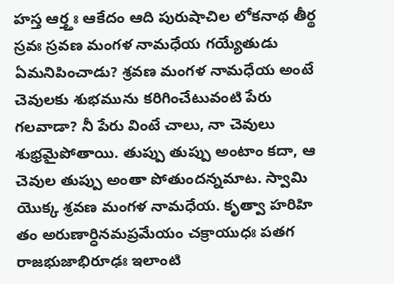హస్త ఆర్త్తః ఆకేదం ఆది పురుషాచిల లోకనాథ తీర్థ స్రవః స్రవణ మంగళ నామధేయ గయ్యేతుడు ఏమనిపించాడు? శ్రవణ మంగళ నామధేయ అంటే చెవులకు శుభమును కరిగించేటువంటి పేరు గలవాడా? నీ పేరు వింటే చాలు, నా చెవులు శుభ్రమైపోతాయి. తుప్పు తుప్పు అంటాం కదా, ఆ చెవుల తుప్పు అంతా పోతుందన్నమాట. స్వామి యొక్క శ్రవణ మంగళ నామధేయ. కృత్వా హరిహి తం అరుణార్ధినమప్రమేయం చక్రాయుధః పతగ రాజభుజాభిరూఢః ఇలాంటి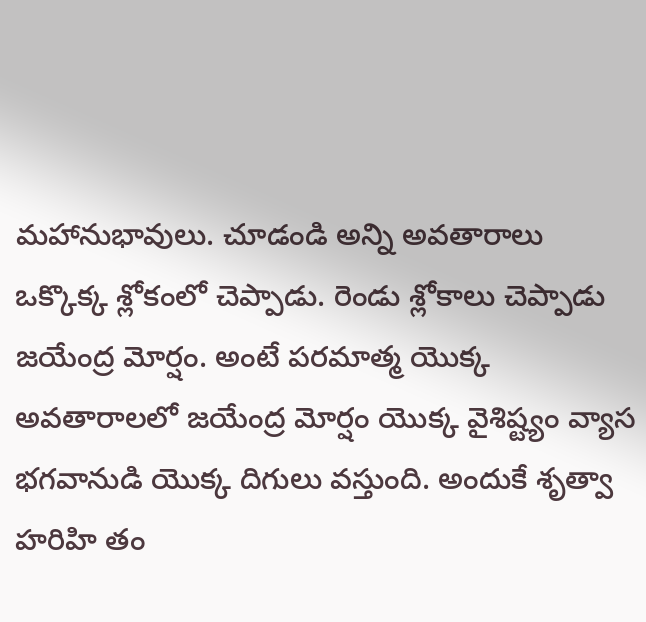మహానుభావులు. చూడండి అన్ని అవతారాలు ఒక్కొక్క శ్లోకంలో చెప్పాడు. రెండు శ్లోకాలు చెప్పాడు జయేంద్ర మోర్షం. అంటే పరమాత్మ యొక్క అవతారాలలో జయేంద్ర మోర్షం యొక్క వైశిష్ట్యం వ్యాస భగవానుడి యొక్క దిగులు వస్తుంది. అందుకే శృత్వా హరిహి తం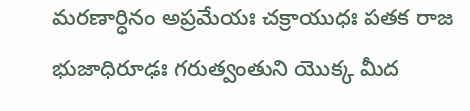మరణార్ధినం అప్రమేయః చక్రాయుధః పతక రాజ భుజాధిరూఢః గరుత్వంతుని యొక్క మీద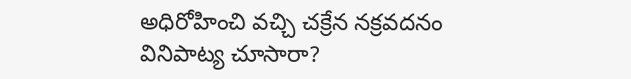అధిరోహించి వచ్చి చక్రేన నక్రవదనం వినిపాట్య చూసారా?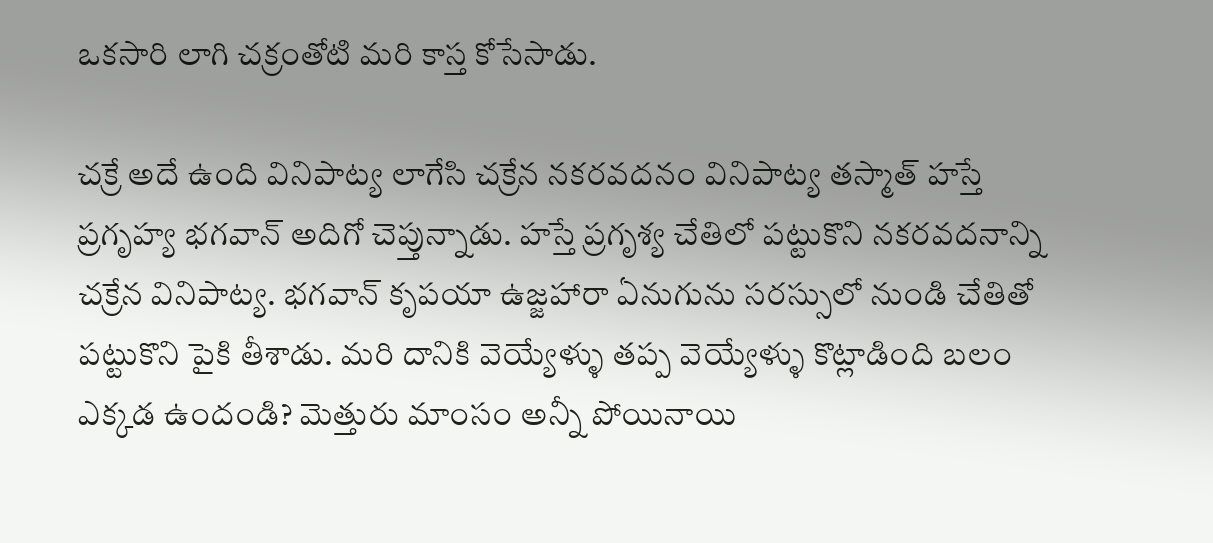ఒకసారి లాగి చక్రంతోటి మరి కాస్త కోసేసాడు.

చక్రే అదే ఉంది వినిపాట్య లాగేసి చక్రేన నకరవదనం వినిపాట్య తస్మాత్ హస్తే ప్రగృహ్య భగవాన్ అదిగో చెప్తున్నాడు. హస్తే ప్రగృశ్య చేతిలో పట్టుకొని నకరవదనాన్ని చక్రేన వినిపాట్య. భగవాన్ కృపయా ఉజ్జహారా ఏనుగును సరస్సులో నుండి చేతితో పట్టుకొని పైకి తీశాడు. మరి దానికి వెయ్యేళ్ళు తప్ప వెయ్యేళ్ళు కొట్లాడింది బలం ఎక్కడ ఉందండి? మెత్తురు మాంసం అన్నీ పోయినాయి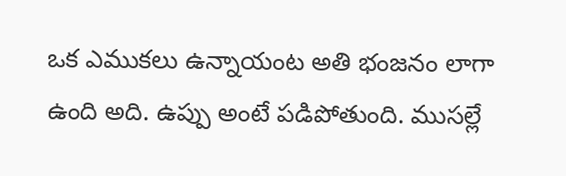ఒక ఎముకలు ఉన్నాయంట అతి భంజనం లాగా ఉంది అది. ఉప్పు అంటే పడిపోతుంది. ముసల్లే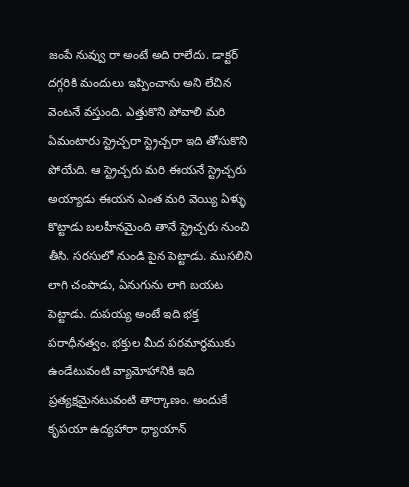జంపే నువ్వు రా అంటే అది రాలేదు. డాక్టర్ దగ్గరికి మందులు ఇప్పించాను అని లేచిన వెంటనే వస్తుంది. ఎత్తుకొని పోవాలి మరి ఏమంటారు స్ట్రెచ్చరా స్ట్రెచ్చరా ఇది తోసుకొని పోయేది. ఆ స్ట్రెచ్చరు మరి ఈయనే స్ట్రెచ్చరు అయ్యాడు ఈయన ఎంత మరి వెయ్యి ఏళ్ళు కొట్టాడు బలహీనమైంది తానే స్ట్రెచ్చరు నుంచి తీసి. సరసులో నుండి పైన పెట్టాడు. ముసలిని లాగి చంపాడు, ఏనుగును లాగి బయట పెట్టాడు. దుపయ్య అంటే ఇది భక్త పరాధీనత్వం. భక్తుల మీద పరమార్థముకు ఉండేటువంటి వ్యామోహానికి ఇది ప్రత్యక్షమైనటువంటి తార్కాణం. అందుకే కృపయా ఉద్యహారా ధ్యాయాన్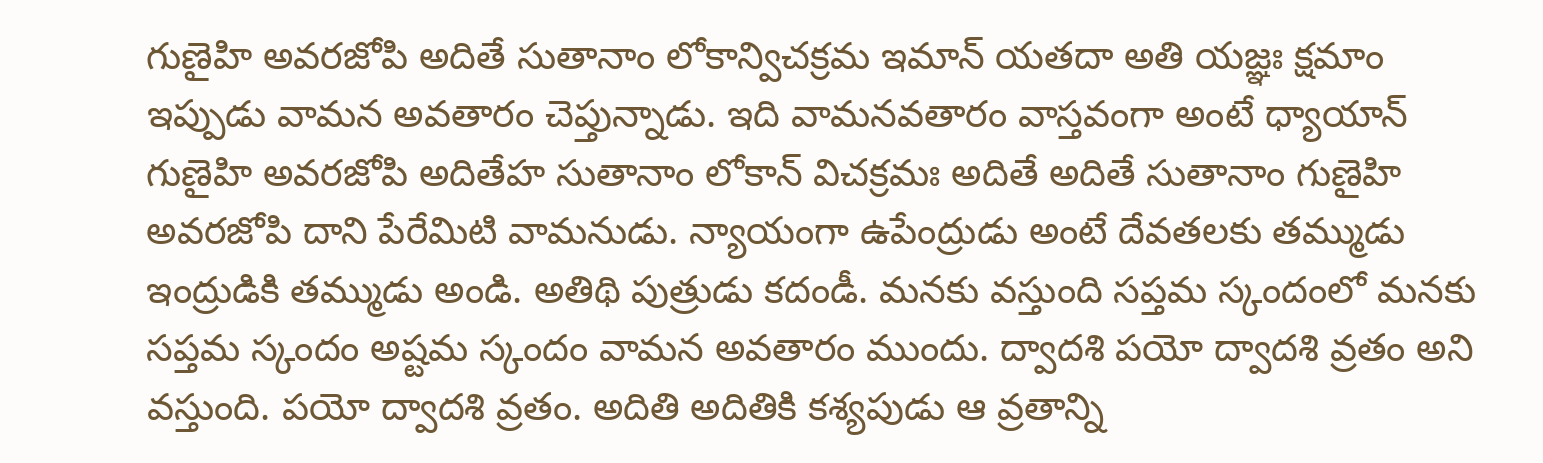గుణైహి అవరజోపి అదితే సుతానాం లోకాన్విచక్రమ ఇమాన్ యతదా అతి యజ్ఞః క్షమాం ఇప్పుడు వామన అవతారం చెప్తున్నాడు. ఇది వామనవతారం వాస్తవంగా అంటే ధ్యాయాన్ గుణైహి అవరజోపి అదితేహ సుతానాం లోకాన్ విచక్రమః అదితే అదితే సుతానాం గుణైహి అవరజోపి దాని పేరేమిటి వామనుడు. న్యాయంగా ఉపేంద్రుడు అంటే దేవతలకు తమ్ముడు ఇంద్రుడికి తమ్ముడు అండి. అతిథి పుత్రుడు కదండీ. మనకు వస్తుంది సప్తమ స్కందంలో మనకు సప్తమ స్కందం అష్టమ స్కందం వామన అవతారం ముందు. ద్వాదశి పయో ద్వాదశి వ్రతం అని వస్తుంది. పయో ద్వాదశి వ్రతం. అదితి అదితికి కశ్యపుడు ఆ వ్రతాన్ని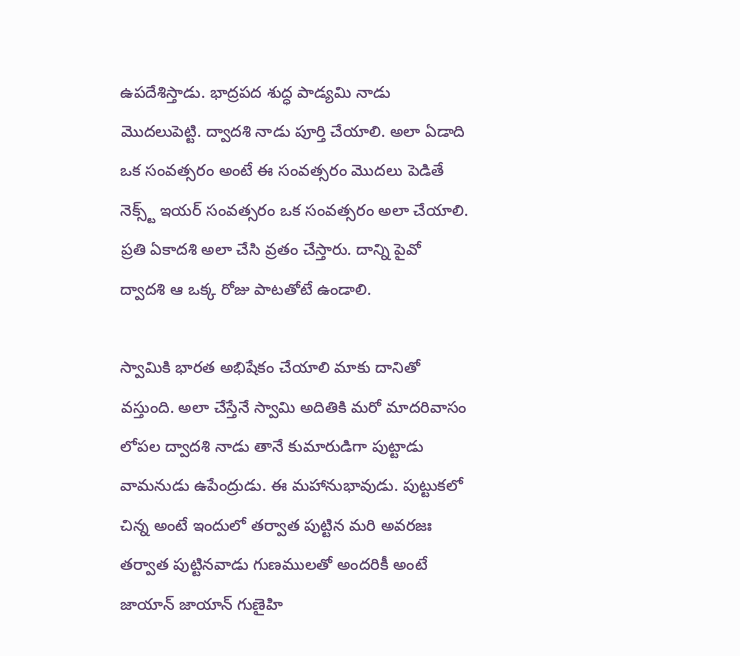ఉపదేశిస్తాడు. భాద్రపద శుద్ధ పాడ్యమి నాడు మొదలుపెట్టి. ద్వాదశి నాడు పూర్తి చేయాలి. అలా ఏడాది ఒక సంవత్సరం అంటే ఈ సంవత్సరం మొదలు పెడితే నెక్స్ట్ ఇయర్ సంవత్సరం ఒక సంవత్సరం అలా చేయాలి. ప్రతి ఏకాదశి అలా చేసి వ్రతం చేస్తారు. దాన్ని పైవో ద్వాదశి ఆ ఒక్క రోజు పాటతోటే ఉండాలి.

స్వామికి భారత అభిషేకం చేయాలి మాకు దానితో వస్తుంది. అలా చేస్తేనే స్వామి అదితికి మరో మాదరివాసం లోపల ద్వాదశి నాడు తానే కుమారుడిగా పుట్టాడు వామనుడు ఉపేంద్రుడు. ఈ మహానుభావుడు. పుట్టుకలో చిన్న అంటే ఇందులో తర్వాత పుట్టిన మరి అవరజః తర్వాత పుట్టినవాడు గుణములతో అందరికీ అంటే జాయాన్ జాయాన్ గుణైహి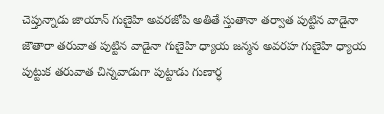చెప్తున్నాడు జాయాన్ గుణైహి అవరజోపి అతితే స్తుతానా తర్వాత పుట్టిన వాడైనా జౌతారా తరువాత పుట్టిన వాడైనా గుణైహి ధ్యాయ జన్మన అవరహ గుణైహి ధ్యాయ పుట్టుక తరువాత చిన్నవాడుగా పుట్టాడు గుణార్ధ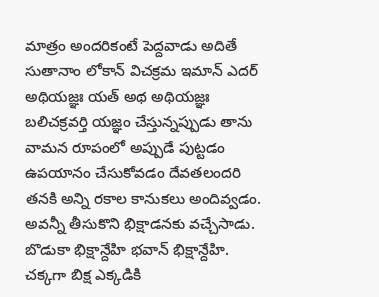మాత్రం అందరికంటే పెద్దవాడు అదితే సుతానాం లోకాన్ విచక్రమ ఇమాన్ ఎదర్ అథియజ్ఞః యత్ అథ అథియజ్ఞః బలిచక్రవర్తి యజ్ఞం చేస్తున్నప్పుడు తాను వామన రూపంలో అప్పుడే పుట్టడం ఉపయానం చేసుకోవడం దేవతలందరి తనకి అన్ని రకాల కానుకలు అందివ్వడం. అవన్నీ తీసుకొని భిక్షాడనకు వచ్చేసాడు. బొడుకా భిక్షాన్దేహి భవాన్ భిక్షాన్దేహి. చక్కగా బిక్ష ఎక్కడికి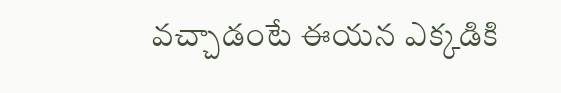వచ్చాడంటే ఈయన ఎక్కడికి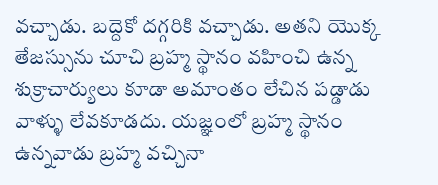వచ్చాడు. బద్దెకో దగ్గరికి వచ్చాడు. అతని యొక్క తేజస్సును చూచి బ్రహ్మ స్థానం వహించి ఉన్న శుక్రాచార్యులు కూడా అమాంతం లేచిన పడ్డాడు వాళ్ళు లేవకూడదు. యజ్ఞంలో బ్రహ్మ స్థానం ఉన్నవాడు బ్రహ్మ వచ్చినా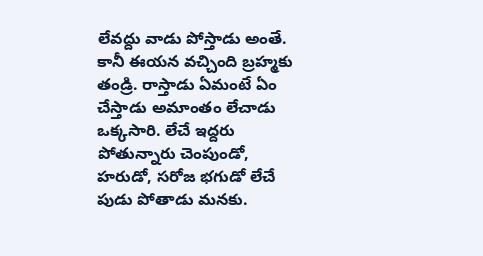లేవద్దు వాడు పోస్తాడు అంతే. కానీ ఈయన వచ్చింది బ్రహ్మకు తండ్రి. రాస్తాడు ఏమంటే ఏం చేస్తాడు అమాంతం లేచాడు ఒక్కసారి. లేచే ఇద్దరు పోతున్నారు చెంపుండో, హరుడో, సరోజ భగుడో లేచే పుడు పోతాడు మనకు.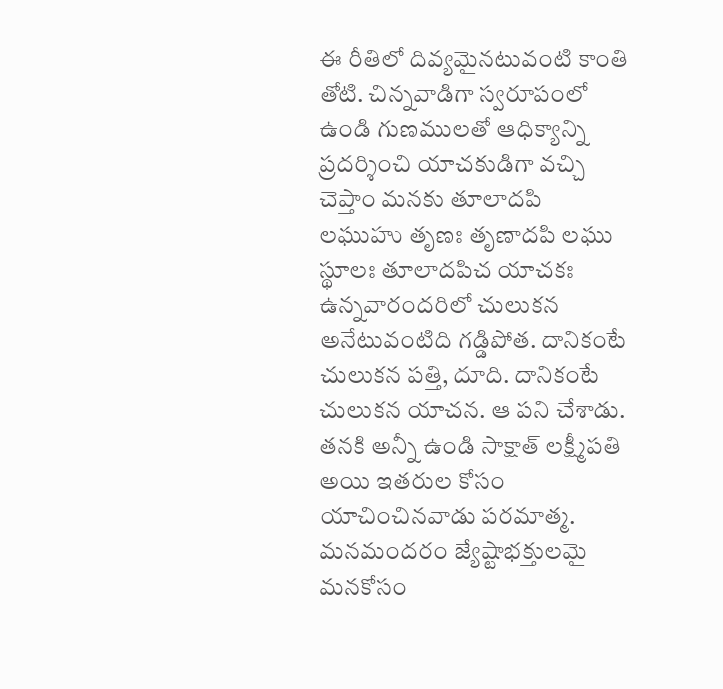ఈ రీతిలో దివ్యమైనటువంటి కాంతి తోటి. చిన్నవాడిగా స్వరూపంలో ఉండి గుణములతో ఆధిక్యాన్ని ప్రదర్శించి యాచకుడిగా వచ్చి చెప్తాం మనకు తూలాదపి లఘుహు తృణః తృణాదపి లఘు స్థూలః తూలాదపిచ యాచకః ఉన్నవారందరిలో చులుకన అనేటువంటిది గడ్డిపోత. దానికంటే చులుకన పత్తి, దూది. దానికంటే చులుకన యాచన. ఆ పని చేశాడు. తనకి అన్నీ ఉండి సాక్షాత్ లక్ష్మీపతి అయి ఇతరుల కోసం యాచించినవాడు పరమాత్మ. మనమందరం జ్యేష్టాభక్తులమై మనకోసం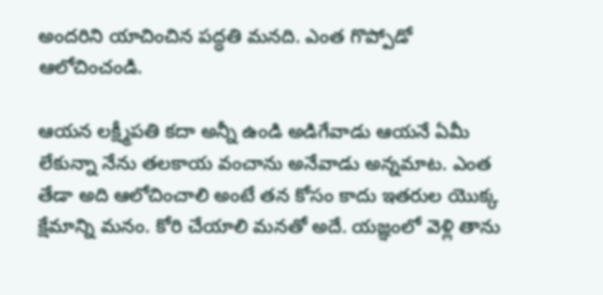అందరిని యాచించిన పద్ధతి మనది. ఎంత గొప్పోడో ఆలోచించండి.

ఆయన లక్ష్మీపతి కదా అన్నీ ఉండి అడిగేవాడు ఆయనే ఏమీ లేకున్నా నేను తలకాయ వంచాను అనేవాడు అన్నమాట. ఎంత తేడా అది ఆలోచించాలి అంటే తన కోసం కాదు ఇతరుల యొక్క క్షేమాన్ని మనం. కోరి చేయాలి మనతో అదే. యజ్ఞంలో వెళ్లి తాను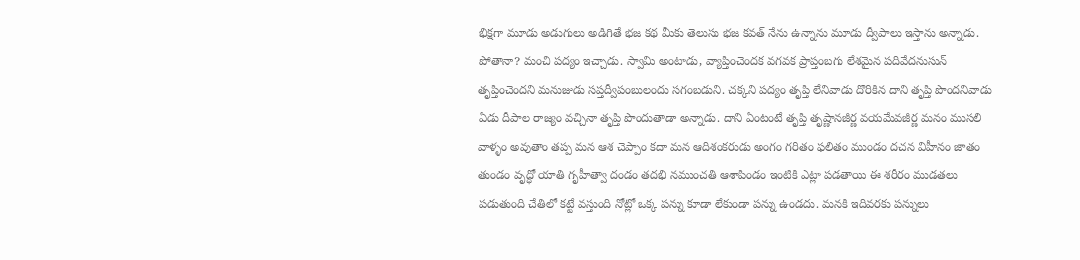భిక్షగా మూడు అడుగులు అడిగితే భజ కథ మీకు తెలుసు భజ కవత్ నేను ఉన్నాను మూడు ద్వీపాలు ఇస్తాను అన్నాడు. పోతానా? మంచి పద్యం ఇచ్చాడు. స్వామి అంటాడు, వ్యాప్తించెందక వగవక ప్రాప్తంబగు లేశమైన పదివేదనుసున్ తృప్తించెందని మనుజుడు సప్తద్వీపంబులందు సగంబడుని. చక్కని పద్యం తృప్తి లేనివాడు దొరికిన దాని తృప్తి పొందనివాడు ఏడు దీపాల రాజ్యం వచ్చినా తృప్తి పొందుతాడా అన్నాడు. దాని ఏంటంటే తృప్తి తృష్ణానజీర్ణ వయమేవజీర్ణ మనం ముసలి వాళ్ళం అవుతాం తప్ప మన ఆశ చెప్పాం కదా మన ఆదిశంకరుడు అంగం గరితం ఫలితం ముండం దచన విహీనం జాతం తుండం వృద్ధో యాతి గృహీత్వా దండం తదభి నముంచతి ఆశాపిండం ఇంటికి ఎట్లా పడతాయి ఈ శరీరం ముడతలు పడుతుంది చేతిలో కట్టే వస్తుంది నోట్లో ఒక్క పన్ను కూడా లేకుండా పన్ను ఉండదు. మనకి ఇదివరకు పన్నులు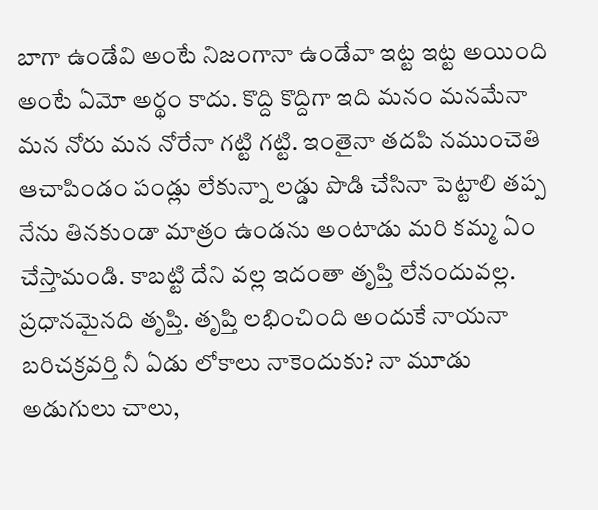బాగా ఉండేవి అంటే నిజంగానా ఉండేవా ఇట్ట ఇట్ట అయింది అంటే ఏమో అర్థం కాదు. కొద్ది కొద్దిగా ఇది మనం మనమేనా మన నోరు మన నోరేనా గట్టి గట్టి. ఇంతైనా తదపి నముంచెతి ఆచాపిండం పండ్లు లేకున్నా లడ్డు పొడి చేసినా పెట్టాలి తప్ప నేను తినకుండా మాత్రం ఉండను అంటాడు మరి కమ్మ ఏం చేస్తామండి. కాబట్టి దేని వల్ల ఇదంతా తృప్తి లేనందువల్ల. ప్రధానమైనది తృప్తి. తృప్తి లభించింది అందుకే నాయనా బరిచక్రవర్తి నీ ఏడు లోకాలు నాకెందుకు? నా మూడు అడుగులు చాలు,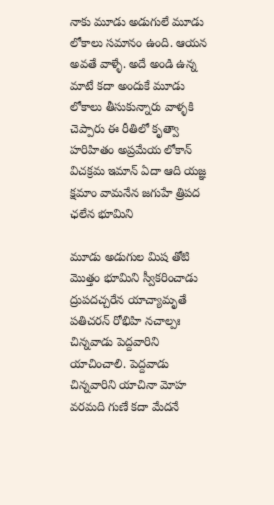నాకు మూడు అడుగులే మూడు లోకాలు సమానం ఉంది. ఆయన అవతే వాళ్ళే. అదే అండి ఉన్న మాటే కదా అందుకే మూడు లోకాలు తీసుకున్నారు వాళ్ళకి చెప్పారు ఈ రీతిలో కృత్వా హరిహితం అప్రమేయ లోకాన్ విచక్రమ ఇమాన్ ఏదా ఆది యజ్ఞ క్షమాం వామనేన జగుహే త్రిపద ఛలేన భూమిని

మూడు అడుగుల మిష తోటి మొత్తం భూమిని స్వీకరించాడు ద్రుపదచ్చరేన యాచ్యామృతే పతిచరన్ రోభిహి నచాల్పః చిన్నవాడు పెద్దవారిని యాచించాలి. పెద్దవాడు చిన్నవారిని యాచినా మోహ వరమది గుణే కదా మేదనే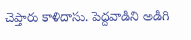చెప్తారు కాళిదాసు. పెద్దవాడిని అడిగి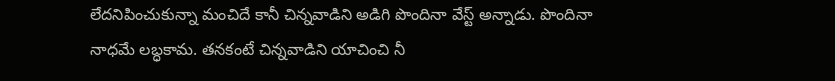లేదనిపించుకున్నా మంచిదే కానీ చిన్నవాడిని అడిగి పొందినా వేస్ట్ అన్నాడు. పొందినా నాధమే లబ్ధకామ. తనకంటే చిన్నవాడిని యాచించి నీ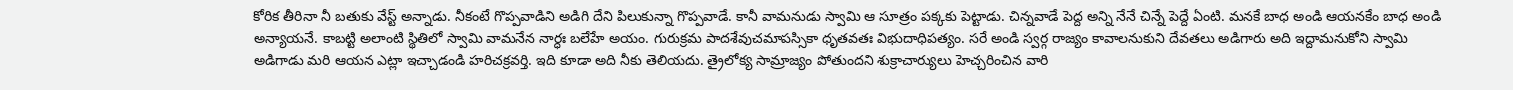కోరిక తీరినా నీ బతుకు వేస్ట్ అన్నాడు. నీకంటే గొప్పవాడిని అడిగి దేని పిలుకున్నా గొప్పవాడే. కానీ వామనుడు స్వామి ఆ సూత్రం పక్కకు పెట్టాడు. చిన్నవాడే పెద్ద అన్ని నేనే చిన్నే పెద్దే ఏంటి. మనకే బాధ అండి ఆయనకేం బాధ అండి అన్యాయనే. కాబట్టి అలాంటి స్థితిలో స్వామి వామనేన నార్ధః బలేహే అయం. గురుక్రమ పాదశేవుచమాపస్సికా ధృతవతః విభుదాధిపత్యం. సరే అండి స్వర్గ రాజ్యం కావాలనుకుని దేవతలు అడిగారు అది ఇద్దామనుకోని స్వామి అడిగాడు మరి ఆయన ఎట్లా ఇచ్చాడండి హరిచక్రవర్తి. ఇది కూడా అది నీకు తెలియదు. త్రైలోక్య సామ్రాజ్యం పోతుందని శుక్రాచార్యులు హెచ్చరించిన వారి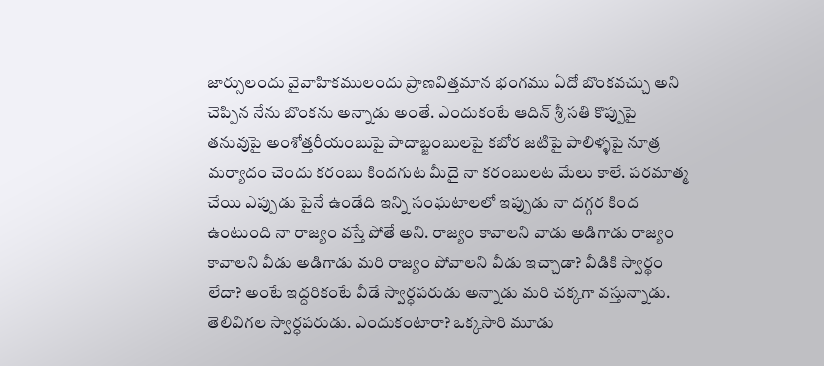జార్సులందు వైవాహికములందు ప్రాణవిత్తమాన భంగము ఏదో బొంకవచ్చు అని చెప్పిన నేను బొంకను అన్నాడు అంతే. ఎందుకంటే ఆదిన్ శ్రీ సతి కొప్పుపై తనువుపై అంశోత్తరీయంబుపై పాదాబ్జంబులపై కబోర జటిపై పాలిళ్ళపై నూత్ర మర్యాదం చెందు కరంబు కిందగుట మీదై నా కరంబులట మేలు కాలే. పరమాత్మ చేయి ఎప్పుడు పైనే ఉండేది ఇన్ని సంఘటాలలో ఇప్పుడు నా దగ్గర కింద ఉంటుంది నా రాజ్యం వస్తే పోతే అని. రాజ్యం కావాలని వాడు అడిగాడు రాజ్యం కావాలని వీడు అడిగాడు మరి రాజ్యం పోవాలని వీడు ఇచ్చాడా? వీడికి స్వార్థం లేదా? అంటే ఇద్దరికంటే వీడే స్వార్ధపరుడు అన్నాడు మరి చక్కగా వస్తున్నాడు. తెలివిగల స్వార్ధపరుడు. ఎందుకంటారా? ఒక్కసారి మూడు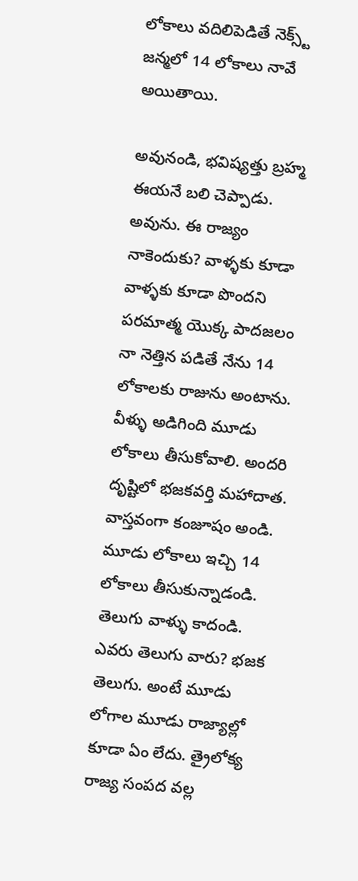లోకాలు వదిలిపెడితే నెక్స్ట్ జన్మలో 14 లోకాలు నావే అయితాయి.

అవునండి, భవిష్యత్తు బ్రహ్మ ఈయనే బలి చెప్పాడు. అవును. ఈ రాజ్యం నాకెందుకు? వాళ్ళకు కూడా వాళ్ళకు కూడా పొందని పరమాత్మ యొక్క పాదజలం నా నెత్తిన పడితే నేను 14 లోకాలకు రాజును అంటాను. వీళ్ళు అడిగింది మూడు లోకాలు తీసుకోవాలి. అందరి దృష్టిలో భజకవర్తి మహాదాత. వాస్తవంగా కంజూషం అండి. మూడు లోకాలు ఇచ్చి 14 లోకాలు తీసుకున్నాడండి. తెలుగు వాళ్ళు కాదండి. ఎవరు తెలుగు వారు? భజక తెలుగు. అంటే మూడు లోగాల మూడు రాజ్యాల్లో కూడా ఏం లేదు. త్రైలోక్య రాజ్య సంపద వల్ల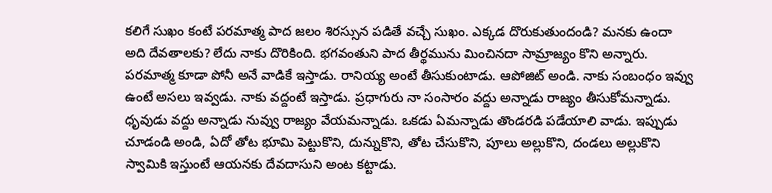కలిగే సుఖం కంటే పరమాత్మ పాద జలం శిరస్సున పడితే వచ్చే సుఖం. ఎక్కడ దొరుకుతుందండి? మనకు ఉందా అది దేవతాలకు? లేదు నాకు దొరికింది. భగవంతుని పాద తీర్థమును మించినదా సామ్రాజ్యం కొని అన్నారు. పరమాత్మ కూడా పోనీ అనే వాడికే ఇస్తాడు. రానియ్య అంటే తీసుకుంటాడు. ఆపోజిట్ అండి. నాకు సంబంధం ఇవ్వు ఉంటే అసలు ఇవ్వడు. నాకు వద్దంటే ఇస్తాడు. ప్రధాగురు నా సంసారం వద్దు అన్నాడు రాజ్యం తీసుకోమన్నాడు. ధృవుడు వద్దు అన్నాడు నువ్వు రాజ్యం వేయమన్నాడు. ఒకడు ఏమన్నాడు తొండరడి పడేయాలి వాడు. ఇప్పుడు చూడండి అండి, ఏదో తోట భూమి పెట్టుకొని, దున్నుకొని, తోట చేసుకొని, పూలు అల్లుకొని, దండలు అల్లుకొని స్వామికి ఇస్తుంటే ఆయనకు దేవదాసుని అంట కట్టాడు.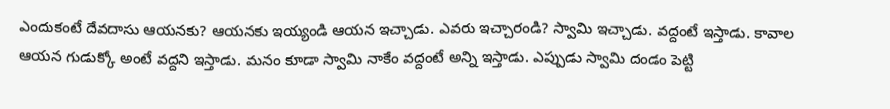ఎందుకంటే దేవదాసు ఆయనకు? ఆయనకు ఇయ్యండి ఆయన ఇచ్చాడు. ఎవరు ఇచ్చారండి? స్వామి ఇచ్చాడు. వద్దంటే ఇస్తాడు. కావాల ఆయన గుడుక్కో అంటే వద్దని ఇస్తాడు. మనం కూడా స్వామి నాకేం వద్దంటే అన్ని ఇస్తాడు. ఎప్పుడు స్వామి దండం పెట్టి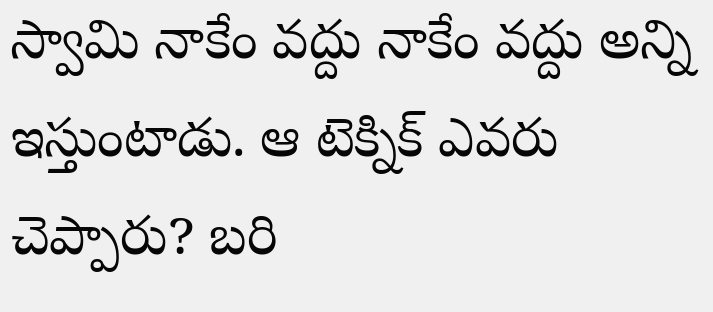స్వామి నాకేం వద్దు నాకేం వద్దు అన్ని ఇస్తుంటాడు. ఆ టెక్నిక్ ఎవరు చెప్పారు? బరి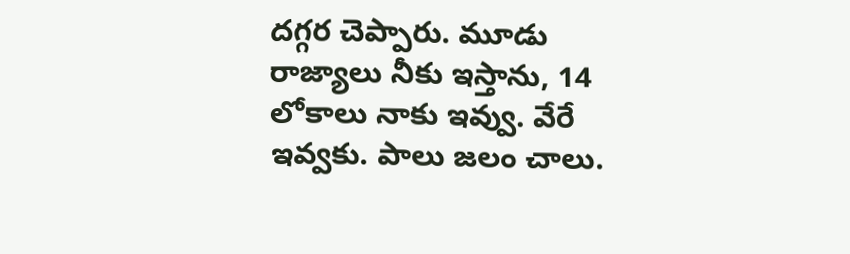దగ్గర చెప్పారు. మూడు రాజ్యాలు నీకు ఇస్తాను, 14 లోకాలు నాకు ఇవ్వు. వేరే ఇవ్వకు. పాలు జలం చాలు.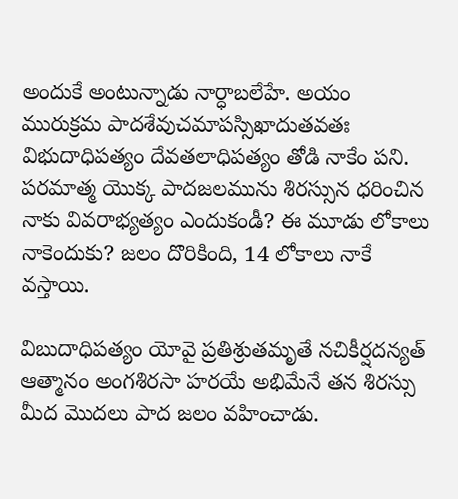అందుకే అంటున్నాడు నార్ధాబలేహే. అయం మురుక్రమ పాదశేవుచమాపస్సిఖాదుతవతః విభుదాధిపత్యం దేవతలాధిపత్యం తోడి నాకేం పని. పరమాత్మ యొక్క పాదజలమును శిరస్సున ధరించిన నాకు వివరాభ్యత్యం ఎందుకండీ? ఈ మూడు లోకాలు నాకెందుకు? జలం దొరికింది, 14 లోకాలు నాకే వస్తాయి.

విబుదాధిపత్యం యోవై ప్రతిశ్రుతమృతే నచికీర్షదన్యత్ ఆత్మానం అంగశిరసా హరయే అభిమేనే తన శిరస్సు మీద మొదలు పాద జలం వహించాడు.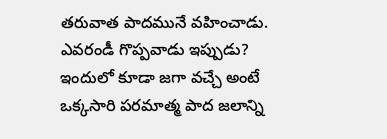తరువాత పాదమునే వహించాడు. ఎవరండీ గొప్పవాడు ఇప్పుడు? ఇందులో కూడా జగా వచ్చే అంటే ఒక్కసారి పరమాత్మ పాద జలాన్ని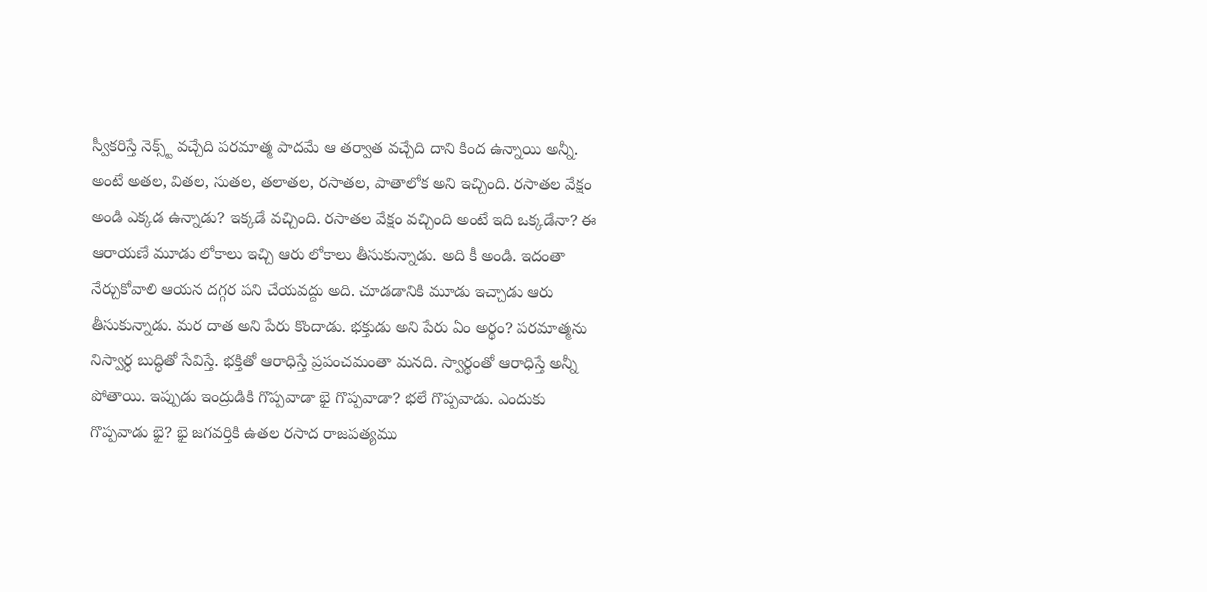స్వీకరిస్తే నెక్స్ట్ వచ్చేది పరమాత్మ పాదమే ఆ తర్వాత వచ్చేది దాని కింద ఉన్నాయి అన్నీ. అంటే అతల, వితల, సుతల, తలాతల, రసాతల, పాతాలోక అని ఇచ్చింది. రసాతల వేక్షం అండి ఎక్కడ ఉన్నాడు? ఇక్కడే వచ్చింది. రసాతల వేక్షం వచ్చింది అంటే ఇది ఒక్కడేనా? ఈ ఆరాయణే మూడు లోకాలు ఇచ్చి ఆరు లోకాలు తీసుకున్నాడు. అది కీ అండి. ఇదంతా నేర్చుకోవాలి ఆయన దగ్గర పని చేయవద్దు అది. చూడడానికి మూడు ఇచ్చాడు ఆరు తీసుకున్నాడు. మర దాత అని పేరు కొందాడు. భక్తుడు అని పేరు ఏం అర్థం? పరమాత్మను నిస్వార్ధ బుద్ధితో సేవిస్తే. భక్తితో ఆరాధిస్తే ప్రపంచమంతా మనది. స్వార్థంతో ఆరాధిస్తే అన్నీ పోతాయి. ఇప్పుడు ఇంద్రుడికి గొప్పవాడా భై గొప్పవాడా? భలే గొప్పవాడు. ఎందుకు గొప్పవాడు భై? భై జగవర్తికి ఉతల రసాద రాజపత్యము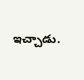ఇచ్చాడు.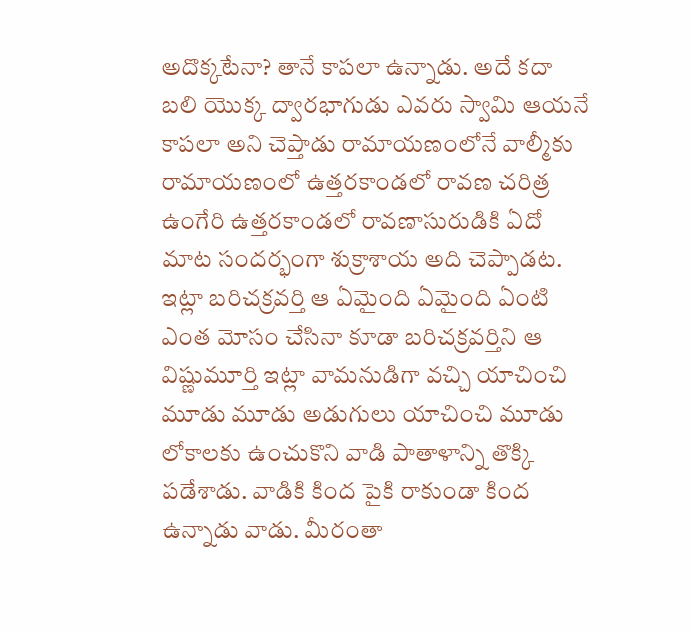అదొక్కటేనా? తానే కాపలా ఉన్నాడు. అదే కదా బలి యొక్క ద్వారభాగుడు ఎవరు స్వామి ఆయనే కాపలా అని చెప్తాడు రామాయణంలోనే వాల్మీకు రామాయణంలో ఉత్తరకాండలో రావణ చరిత్ర ఉంగేరి ఉత్తరకాండలో రావణాసురుడికి ఏదో మాట సందర్భంగా శుక్రాశాయ అది చెప్పాడట. ఇట్లా బరిచక్రవర్తి ఆ ఏమైంది ఏమైంది ఏంటి ఎంత మోసం చేసినా కూడా బరిచక్రవర్తిని ఆ విష్ణుమూర్తి ఇట్లా వామనుడిగా వచ్చి యాచించి మూడు మూడు అడుగులు యాచించి మూడు లోకాలకు ఉంచుకొని వాడి పాతాళాన్ని తొక్కి పడేశాడు. వాడికి కింద పైకి రాకుండా కింద ఉన్నాడు వాడు. మీరంతా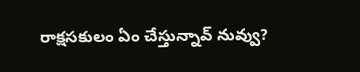రాక్షసకులం ఏం చేస్తున్నావ్ నువ్వు?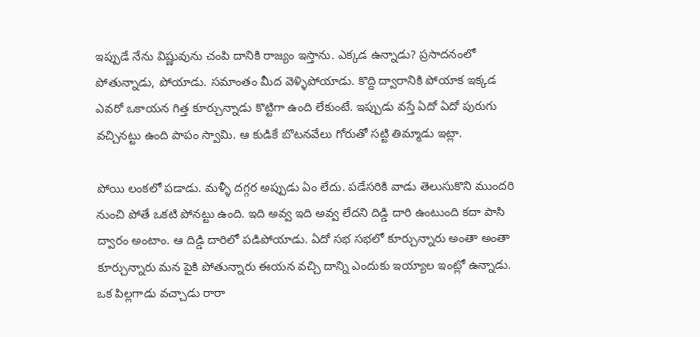ఇప్పుడే నేను విష్ణువును చంపి దానికి రాజ్యం ఇస్తాను. ఎక్కడ ఉన్నాడు? ప్రసాదనంలో పోతున్నాడు, పోయాడు. సమాంతం మీద వెళ్ళిపోయాడు. కొద్ది ద్వారానికి పోయాక ఇక్కడ ఎవరో ఒకాయన గిత్త కూర్చున్నాడు కొట్టిగా ఉంది లేకుంటే. ఇప్పుడు వస్తే ఏదో ఏదో పురుగు వచ్చినట్టు ఉంది పాపం స్వామి. ఆ కుడికే బొటనవేలు గోరుతో సట్టి తిమ్మాడు ఇట్లా.

పోయి లంకలో పడాడు. మళ్ళీ దగ్గర అప్పుడు ఏం లేదు. పడేసరికి వాడు తెలుసుకొని ముందరి నుంచి పోతే ఒకటి పోనట్టు ఉంది. ఇది అవ్వ ఇది అవ్వ లేదని దిడ్డి దారి ఉంటుంది కదా పాసి ద్వారం అంటాం. ఆ దిడ్డి దారిలో పడిపోయాడు. ఏదో సభ సభలో కూర్చున్నారు అంతా అంతా కూర్చున్నారు మన పైకి పోతున్నారు ఈయన వచ్చి దాన్ని ఎందుకు ఇయ్యాల ఇంట్లో ఉన్నాడు. ఒక పిల్లగాడు వచ్చాడు రారా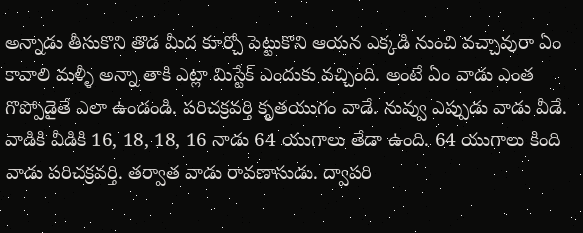అన్నాడు తీసుకొని తొడ మీద కూర్చో పెట్టుకొని ఆయన ఎక్కడి నుంచి వచ్చావురా ఏం కావాలి మళ్ళీ అన్నా తాకి ఎట్లా మిస్టేక్ ఎందుకు వచ్చింది. అంటే ఏం వాడు ఎంత గొప్పోడైతే ఎలా ఉండండి. పరిచక్రవర్తి కృతయుగం వాడే. నువ్వు ఎప్పుడు వాడు వీడే. వాడికి వీడికి 16, 18, 18, 16 నాడు 64 యుగాలు తేడా ఉంది. 64 యుగాలు కింది వాడు పరిచక్రవర్తి. తర్వాత వాడు రావణాసుడు. ద్వాపరి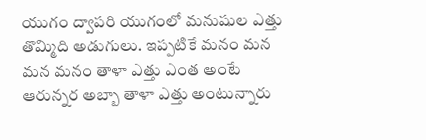యుగం ద్వాపరి యుగంలో మనుషుల ఎత్తు తొమ్మిది అడుగులు. ఇప్పటికే మనం మన మన మనం తాళా ఎత్తు ఎంత అంటే ఆరున్నర అబ్బా తాళా ఎత్తు అంటున్నారు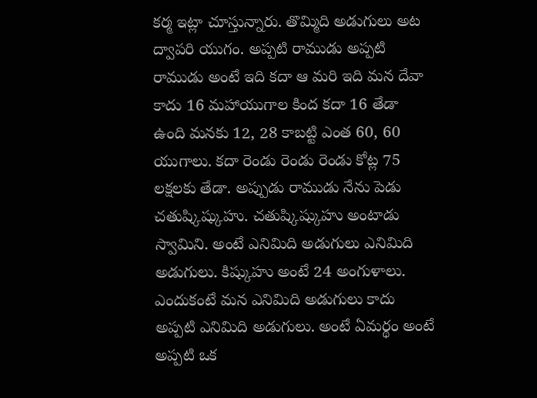కర్మ ఇట్లా చూస్తున్నారు. తొమ్మిది అడుగులు అట ద్వాపరి యుగం. అప్పటి రాముడు అప్పటి రాముడు అంటే ఇది కదా ఆ మరి ఇది మన దేవా కాదు 16 మహాయుగాల కింద కదా 16 తేడా ఉంది మనకు 12, 28 కాబట్టి ఎంత 60, 60 యుగాలు. కదా రెండు రెండు రెండు కోట్ల 75 లక్షలకు తేడా. అప్పుడు రాముడు నేను పెడు చతుష్కిష్కుహు. చతుష్కిష్కుహు అంటాడు స్వామిని. అంటే ఎనిమిది అడుగులు ఎనిమిది అడుగులు. కిష్కుహు అంటే 24 అంగుళాలు. ఎందుకంటే మన ఎనిమిది అడుగులు కాదు అప్పటి ఎనిమిది అడుగులు. అంటే ఏమర్థం అంటే అప్పటి ఒక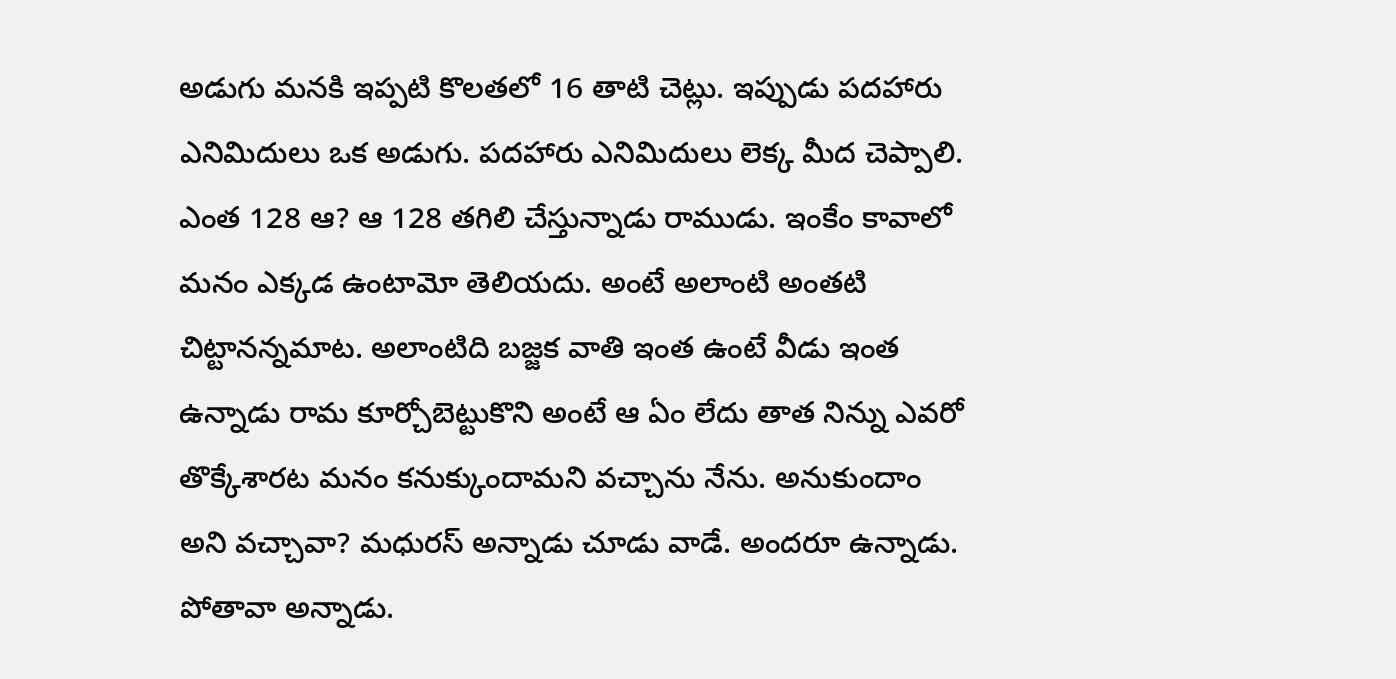అడుగు మనకి ఇప్పటి కొలతలో 16 తాటి చెట్లు. ఇప్పుడు పదహారు ఎనిమిదులు ఒక అడుగు. పదహారు ఎనిమిదులు లెక్క మీద చెప్పాలి. ఎంత 128 ఆ? ఆ 128 తగిలి చేస్తున్నాడు రాముడు. ఇంకేం కావాలో మనం ఎక్కడ ఉంటామో తెలియదు. అంటే అలాంటి అంతటి చిట్టానన్నమాట. అలాంటిది బజ్జక వాతి ఇంత ఉంటే వీడు ఇంత ఉన్నాడు రామ కూర్చోబెట్టుకొని అంటే ఆ ఏం లేదు తాత నిన్ను ఎవరో తొక్కేశారట మనం కనుక్కుందామని వచ్చాను నేను. అనుకుందాం అని వచ్చావా? మధురస్ అన్నాడు చూడు వాడే. అందరూ ఉన్నాడు. పోతావా అన్నాడు.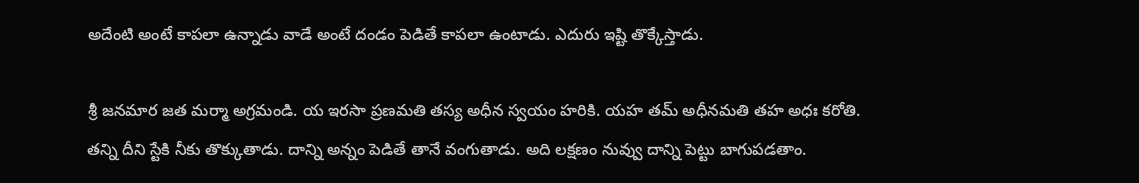అదేంటి అంటే కాపలా ఉన్నాడు వాడే అంటే దండం పెడితే కాపలా ఉంటాడు. ఎదురు ఇష్టి తొక్కేస్తాడు.

శ్రీ జనమార జత మర్మా అగ్రమండి. య ఇరసా ప్రణమతి తస్య అధీన స్వయం హరికి. యహ తమ్ అధీనమతి తహ అధః కరోతి. తన్ని దీని స్టేకి నీకు తొక్కుతాడు. దాన్ని అన్నం పెడితే తానే వంగుతాడు. అది లక్షణం నువ్వు దాన్ని పెట్టు బాగుపడతాం.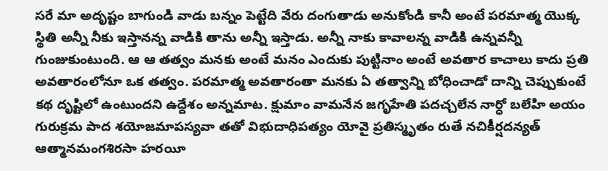సరే మా అదృష్టం బాగుండి వాడు బన్నం పెట్టేది వేరు దంగుతాడు అనుకోండి కానీ అంటే పరమాత్మ యొక్క స్థితి అన్నీ నీకు ఇస్తానన్న వాడికి తాను అన్నీ ఇస్తాడు. అన్నీ నాకు కావాలన్న వాడికి ఉన్నవన్నీ గుంజుకుంటుంది. ఆ ఆ తత్వం మనకు అంటే మనం ఎందుకు పుట్టినాం అంటే అవతార కాచాలు కాదు ప్రతి అవతారంలోనూ ఒక తత్వం. పరమాత్మ అవతారంతా మనకు ఏ తత్వాన్ని బోధించాడో దాన్ని చెప్పుకుంటే కథ దృష్టిలో ఉంటుందని ఉద్దేశం అన్నమాట. క్షుమాం వామనేన జగృహేతి పదచ్చలేన నార్ధో బలేహి అయం గురుక్రమ పాద శయోజమాపస్యవా తతో విభుదాధిపత్యం యోవై ప్రతిస్మృతం రుతే నచికీర్షదన్యత్ ఆత్మానమంగశిరసా హరయీ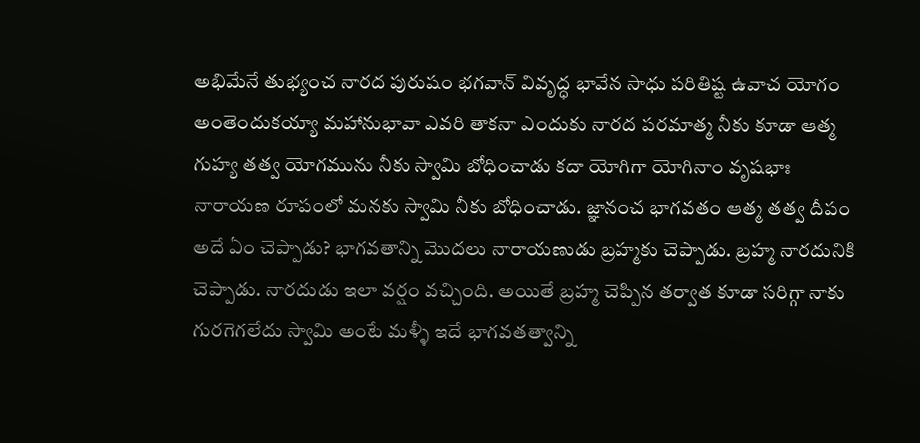అభిమేనే తుభ్యంచ నారద పురుషం భగవాన్ వివృద్ధ భావేన సాధు పరితిష్ట ఉవాచ యోగం అంతెందుకయ్యా మహానుభావా ఎవరి తాకనా ఎందుకు నారద పరమాత్మ నీకు కూడా ఆత్మ గుహ్య తత్వ యోగమును నీకు స్వామి బోధించాడు కదా యోగిగా యోగినాం వృషభాః నారాయణ రూపంలో మనకు స్వామి నీకు బోధించాడు. జ్ఞానంచ భాగవతం ఆత్మ తత్వ దీపం అదే ఏం చెప్పాడు? భాగవతాన్ని మొదలు నారాయణుడు బ్రహ్మకు చెప్పాడు. బ్రహ్మ నారదునికి చెప్పాడు. నారదుడు ఇలా వర్షం వచ్చింది. అయితే బ్రహ్మ చెప్పిన తర్వాత కూడా సరిగ్గా నాకు గురగెగలేదు స్వామి అంటే మళ్ళీ ఇదే భాగవతత్వాన్ని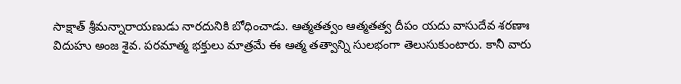సాక్షాత్ శ్రీమన్నారాయణుడు నారదునికి బోధించాడు. ఆత్మతత్వం ఆత్మతత్వ దీపం యదు వాసుదేవ శరణాః విదుహు అంజ శైవ. పరమాత్మ భక్తులు మాత్రమే ఈ ఆత్మ తత్వాన్ని సులభంగా తెలుసుకుంటారు. కానీ వారు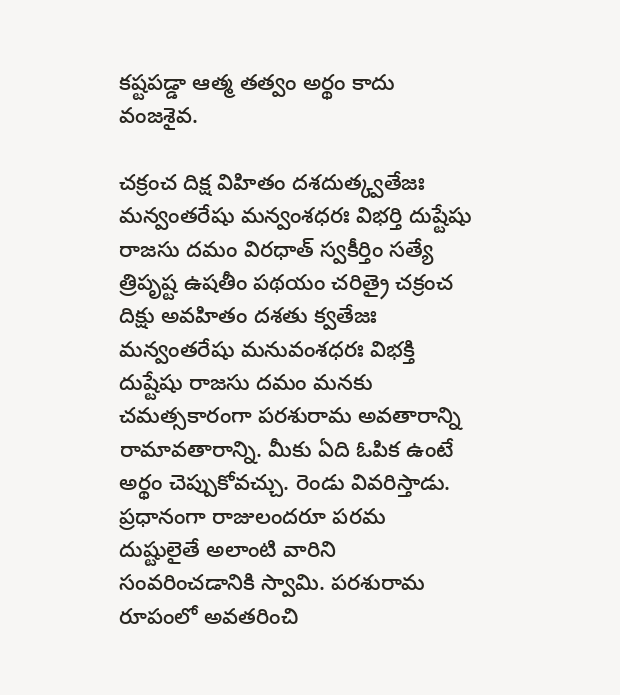కష్టపడ్డా ఆత్మ తత్వం అర్థం కాదు వంజశైవ.

చక్రంచ దిక్ష విహితం దశదుత్క్వతేజః మన్వంతరేషు మన్వంశధరః విభర్తి దుష్టేషు రాజసు దమం విరధాత్ స్వకీర్తిం సత్యే త్రిపృష్ట ఉషతీం పథయం చరిత్రై చక్రంచ దిక్షు అవహితం దశతు క్వతేజః మన్వంతరేషు మనువంశధరః విభక్తి దుష్టేషు రాజసు దమం మనకు చమత్సకారంగా పరశురామ అవతారాన్ని రామావతారాన్ని. మీకు ఏది ఓపిక ఉంటే అర్థం చెప్పుకోవచ్చు. రెండు వివరిస్తాడు. ప్రధానంగా రాజులందరూ పరమ దుష్టులైతే అలాంటి వారిని సంవరించడానికి స్వామి. పరశురామ రూపంలో అవతరించి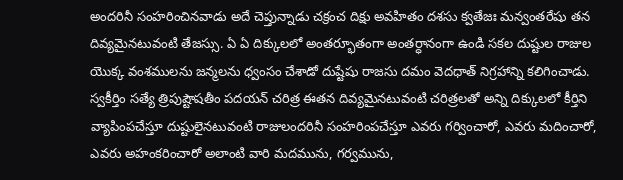అందరినీ సంహరించినవాడు అదే చెప్తున్నాడు చక్రంచ దిక్షు అవహితం దశసు క్వతేజః మన్వంతరేషు తన దివ్యమైనటువంటి తేజస్సు. ఏ ఏ దిక్కులలో అంతర్భూతంగా అంతర్ధానంగా ఉండి సకల దుష్టుల రాజుల యొక్క వంశములను జన్మలను ధ్వంసం చేశాడో దుష్టేషు రాజసు దమం వెదధాత్ నిగ్రహాన్ని కలిగించాడు. స్వకీర్తిం సత్యే త్రిపుష్టౌషతీం పదయన్ చరిత్ర ఈతన దివ్యమైనటువంటి చరిత్రలతో అన్ని దిక్కులలో కీర్తిని వ్యాపింపచేస్తూ దుష్టులైనటువంటి రాజులందరినీ సంహరింపచేస్తూ ఎవరు గర్వించారో, ఎవరు మదించారో, ఎవరు అహంకరించారో అలాంటి వారి మదమును, గర్వమును,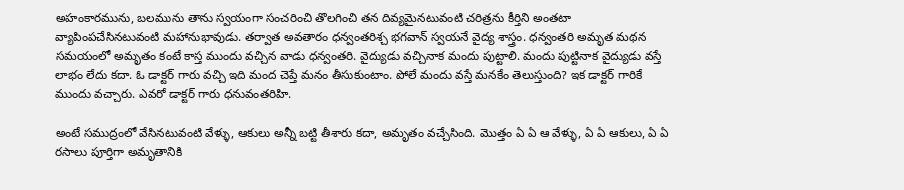అహంకారమును, బలమును తాను స్వయంగా సంచరించి తొలగించి తన దివ్యమైనటువంటి చరిత్రను కీర్తిని అంతటా వ్యాపింపచేసినటువంటి మహానుభావుడు. తర్వాత అవతారం ధన్వంతరిశ్చ భగవాన్ స్వయనే వైద్య శాస్త్రం. ధన్వంతరి అమృత మథన సమయంలో అమృతం కంటే కాస్త ముందు వచ్చిన వాడు ధన్వంతరి. వైద్యుడు వచ్చినాక మందు పుట్టాలి. మందు పుట్టినాక వైద్యుడు వస్తే లాభం లేదు కదా. ఓ డాక్టర్ గారు వచ్చి ఇది మంద చెప్తే మనం తీసుకుంటాం. పోలే మందు వస్తే మనకేం తెలుస్తుంది? ఇక డాక్టర్ గారికే ముందు వచ్చారు. ఎవరో డాక్టర్ గారు ధనువంతరిహి.

అంటే సముద్రంలో వేసినటువంటి వేళ్ళు, ఆకులు అన్నీ బట్టి తీశారు కదా, అమృతం వచ్చేసింది. మొత్తం ఏ ఏ ఆ వేళ్ళు, ఏ ఏ ఆకులు, ఏ ఏ రసాలు పూర్తిగా అమృతానికి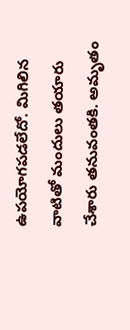ఉపయోగపడలేదో. మిగిలిన వాటితో మందులు తయారు చేశారు తనువంతకి. అమృతం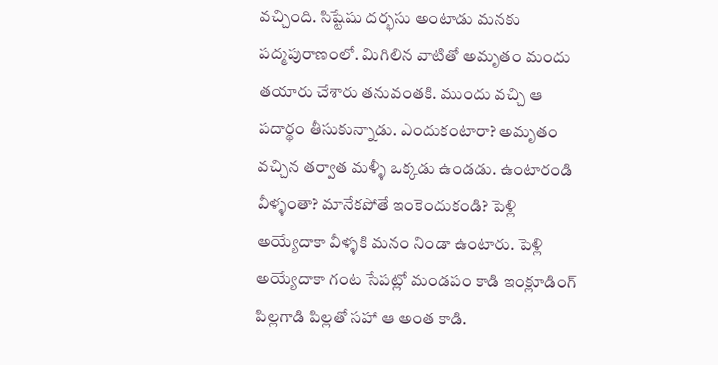వచ్చింది. సిష్టేషు దర్భసు అంటాడు మనకు పద్మపురాణంలో. మిగిలిన వాటితో అమృతం మందు తయారు చేశారు తనువంతకి. ముందు వచ్చి ఆ పదార్థం తీసుకున్నాడు. ఎందుకంటారా? అమృతం వచ్చిన తర్వాత మళ్ళీ ఒక్కడు ఉండడు. ఉంటారండి వీళ్ళంతా? మానేకపోతే ఇంకెందుకండి? పెళ్లి అయ్యేదాకా వీళ్ళకి మనం నిండా ఉంటారు. పెళ్లి అయ్యేదాకా గంట సేపట్లో మండపం కాడి ఇంక్లూడింగ్ పిల్లగాడి పిల్లతో సహా ఆ అంత కాడి.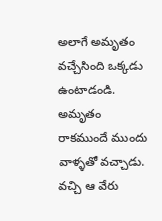అలాగే అమృతం వచ్చేసింది ఒక్కడు ఉంటాడండి. అమృతం రాకముందే ముందు వాళ్ళతో వచ్చాడు. వచ్చి ఆ వేరు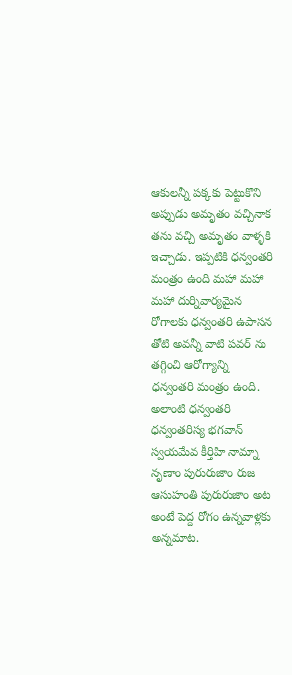ఆకులన్నీ పక్కకు పెట్టుకొని అప్పుడు అమృతం వచ్చినాక తను వచ్చి అమృతం వాళ్ళకి ఇచ్చాడు. ఇప్పటికి ధన్వంతరి మంత్రం ఉంది మహా మహా మహా దుర్నివార్యమైన రోగాలకు ధన్వంతరి ఉపాసన తోటి అవన్నీ వాటి పవర్ ను తగ్గించి ఆరోగ్యాన్ని ధన్వంతరి మంత్రం ఉంది. అలాంటి ధన్వంతరి ధన్వంతరిస్య భగవాన్ స్వయమేవ కీర్తిహి నామ్నా నృణాం పురురుజాం రుజ ఆసుహంతి పురురుజాం అట అంటే పెద్ద రోగం ఉన్నవాళ్లకు అన్నమాట.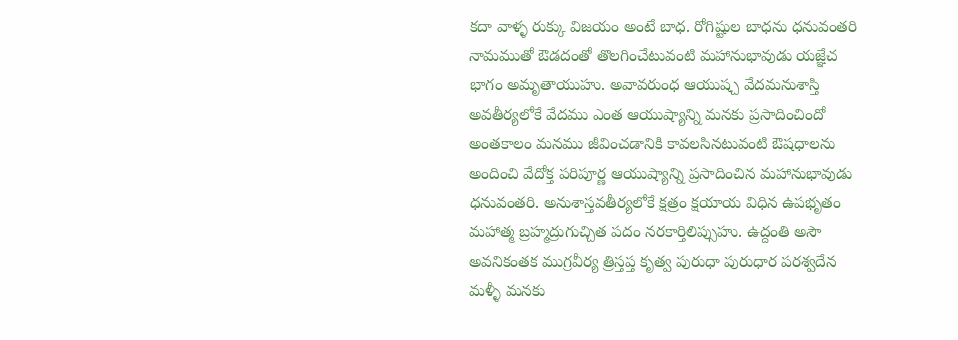కదా వాళ్ళ రుక్కు విజయం అంటే బాధ. రోగిష్టుల బాధను ధనువంతరి నామముతో ఔడదంతో తొలగించేటువంటి మహానుభావుడు యజ్ఞేచ భాగం అమృతాయుహు. అవావరుంధ ఆయుష్చ వేదమనుశాస్తి అవతీర్యలోకే వేదము ఎంత ఆయుష్యాన్ని మనకు ప్రసాదించిందో అంతకాలం మనము జీవించడానికి కావలసినటువంటి ఔషధాలను అందించి వేదోక్త పరిపూర్ణ ఆయుష్యాన్ని ప్రసాదించిన మహానుభావుడు ధనువంతరి. అనుశాస్తవతీర్యలోకే క్షత్రం క్షయాయ విధిన ఉపభృతం మహాత్మ బ్రహ్మద్రుగుచ్చిత పదం నరకార్తిలిప్సుహు. ఉద్దంతి అసౌ అవనికంతక ముగ్రవీర్య త్రిస్తప్త కృత్వ పురుధా పురుధార పరశ్వదేన మళ్ళీ మనకు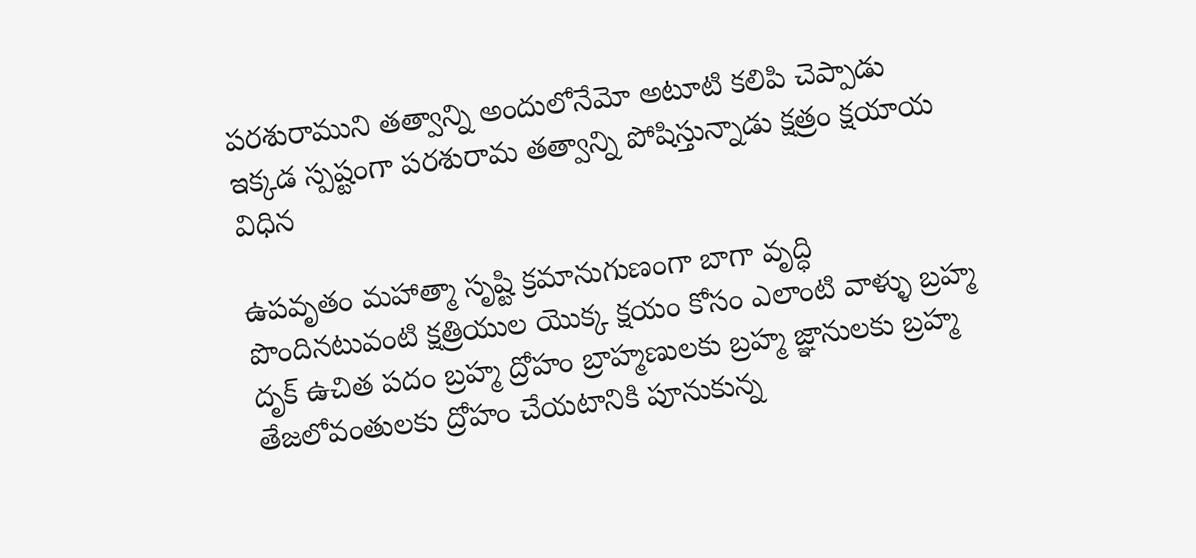పరశురాముని తత్వాన్ని అందులోనేమో అటూటి కలిపి చెప్పాడు ఇక్కడ స్పష్టంగా పరశురామ తత్వాన్ని పోషిస్తున్నాడు క్షత్రం క్షయాయ విధిన

ఉపవృతం మహాత్మా సృష్టి క్రమానుగుణంగా బాగా వృద్ధి పొందినటువంటి క్షత్రియుల యొక్క క్షయం కోసం ఎలాంటి వాళ్ళు బ్రహ్మ దృక్ ఉచిత పదం బ్రహ్మ ద్రోహం బ్రాహ్మణులకు బ్రహ్మ జ్ఞానులకు బ్రహ్మ తేజలోవంతులకు ద్రోహం చేయటానికి పూనుకున్న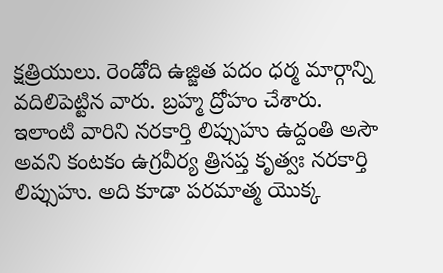క్షత్రియులు. రెండోది ఉజ్జిత పదం ధర్మ మార్గాన్ని వదిలిపెట్టిన వారు. బ్రహ్మ ద్రోహం చేశారు. ఇలాంటి వారిని నరకార్తి లిప్సుహు ఉద్దంతి అసౌ అవని కంటకం ఉగ్రవీర్య త్రిసప్త కృత్వః నరకార్తి లిప్సుహు. అది కూడా పరమాత్మ యొక్క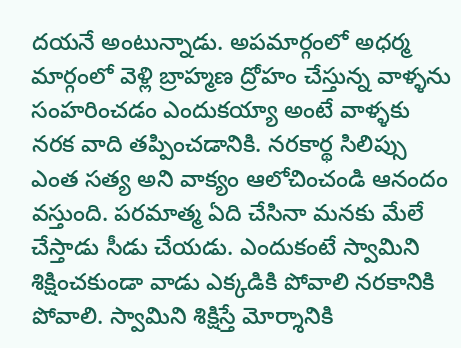దయనే అంటున్నాడు. అపమార్గంలో అధర్మ మార్గంలో వెళ్లి బ్రాహ్మణ ద్రోహం చేస్తున్న వాళ్ళను సంహరించడం ఎందుకయ్యా అంటే వాళ్ళకు నరక వాది తప్పించడానికి. నరకార్థ సిలిప్సు ఎంత సత్య అని వాక్యం ఆలోచించండి ఆనందం వస్తుంది. పరమాత్మ ఏది చేసినా మనకు మేలే చేస్తాడు సీడు చేయడు. ఎందుకంటే స్వామిని శిక్షించకుండా వాడు ఎక్కడికి పోవాలి నరకానికి పోవాలి. స్వామిని శిక్షిస్తే మోర్శానికి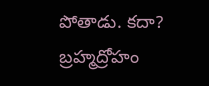పోతాడు. కదా? బ్రహ్మద్రోహం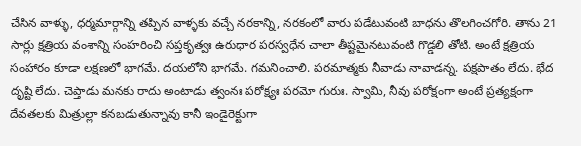చేసిన వాళ్ళు, ధర్మమార్గాన్ని తప్పిన వాళ్ళకు వచ్చే నరకాన్ని, నరకంలో వారు పడేటువంటి బాధను తొలగించగోరి. తాను 21 సార్లు క్షత్రియ వంశాన్ని సంహరించి సప్తకృత్వః ఉరుధార పరస్వధేన చాలా తీష్టమైనటువంటి గొడ్డలి తోటి. అంటే క్షత్రియ సంహారం కూడా లక్షణలో భాగమే. దయలోని భాగమే. గమనించాలి. పరమాత్మకు నీవాడు నావాడన్న. పక్షపాతం లేదు. భేద దృష్టి లేదు. చెప్తాడు మనకు రాదు అంటాడు త్వంనః పరోక్ష్యః పరమో గురుః. స్వామి, నీవు పరోక్షంగా అంటే ప్రత్యక్షంగా దేవతలకు మిత్రుల్లా కనబడుతున్నావు కానీ ఇండైరెక్టుగా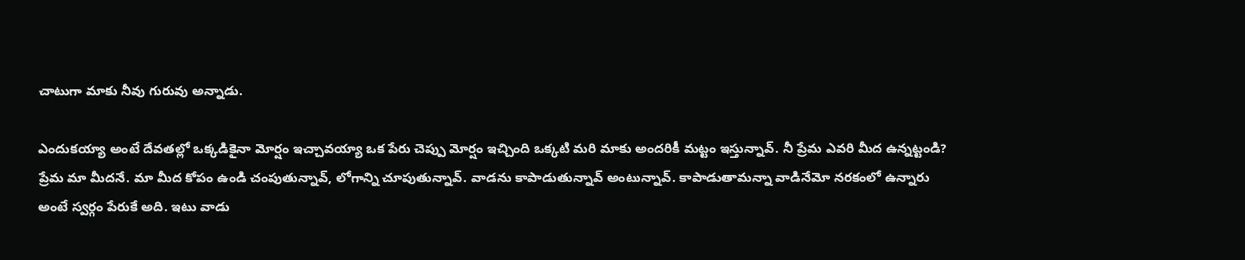చాటుగా మాకు నీవు గురువు అన్నాడు.

ఎందుకయ్యా అంటే దేవతల్లో ఒక్కడికైనా మోర్షం ఇచ్చావయ్యా ఒక పేరు చెప్పు మోర్షం ఇచ్చింది ఒక్కటి మరి మాకు అందరికీ మట్టం ఇస్తున్నావ్. నీ ప్రేమ ఎవరి మీద ఉన్నట్టండి? ప్రేమ మా మీదనే. మా మీద కోపం ఉండి చంపుతున్నావ్, లోగాన్ని చూపుతున్నావ్. వాడను కాపాడుతున్నావ్ అంటున్నావ్. కాపాడుతామన్నా వాడినేమో నరకంలో ఉన్నారు అంటే స్వర్గం పేరుకే అది. ఇటు వాడు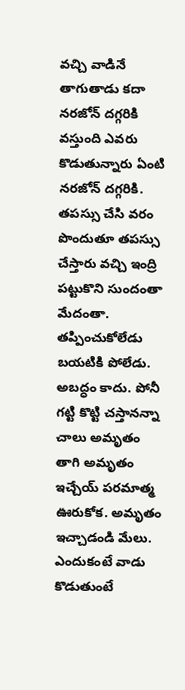వచ్చి వాడినే తాగుతాడు కదా నరజోన్ దగ్గరికి వస్తుంది ఎవరు కొడుతున్నారు ఏంటి నరజోన్ దగ్గరికి. తపస్సు చేసి వరం పొందుతూ తపస్సు చేస్తారు వచ్చి ఇంద్రి పట్టుకొని సుందంతా మేదంతా. తప్పించుకోలేడు బయటికి పోలేడు. అబద్ధం కాదు. పోనీ గట్టి కొట్టి చస్తానన్నా చాలు అమృతం తాగి అమృతం ఇచ్చేయ్ పరమాత్మ ఊరుకోక. అమృతం ఇచ్చాడండి మేలు. ఎందుకంటే వాడు కొడుతుంటే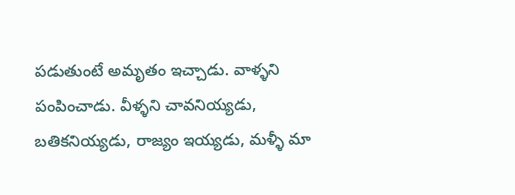పడుతుంటే అమృతం ఇచ్చాడు. వాళ్ళని పంపించాడు. వీళ్ళని చావనియ్యడు, బతికనియ్యడు, రాజ్యం ఇయ్యడు, మళ్ళీ మా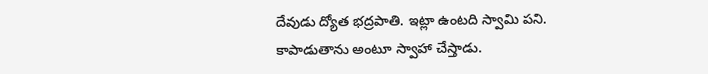దేవుడు ద్యోత భద్రపాతి. ఇట్లా ఉంటది స్వామి పని. కాపాడుతాను అంటూ స్వాహా చేస్తాడు.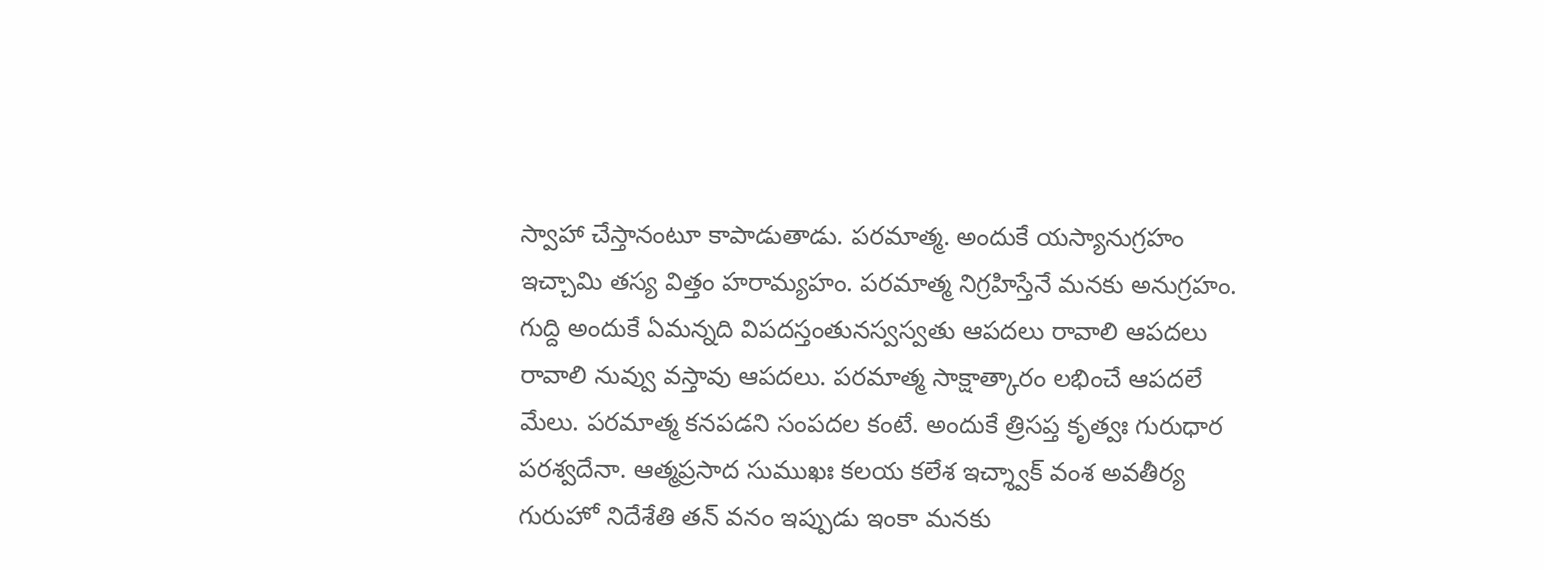స్వాహా చేస్తానంటూ కాపాడుతాడు. పరమాత్మ. అందుకే యస్యానుగ్రహం ఇచ్చామి తస్య విత్తం హరామ్యహం. పరమాత్మ నిగ్రహిస్తేనే మనకు అనుగ్రహం. గుద్ది అందుకే ఏమన్నది విపదస్తంతునస్వస్వతు ఆపదలు రావాలి ఆపదలు రావాలి నువ్వు వస్తావు ఆపదలు. పరమాత్మ సాక్షాత్కారం లభించే ఆపదలే మేలు. పరమాత్మ కనపడని సంపదల కంటే. అందుకే త్రిసప్త కృత్వః గురుధార పరశ్వదేనా. ఆత్మప్రసాద సుముఖః కలయ కలేశ ఇచ్శ్వాక్ వంశ అవతీర్య గురుహో నిదేశేతి తన్ వనం ఇప్పుడు ఇంకా మనకు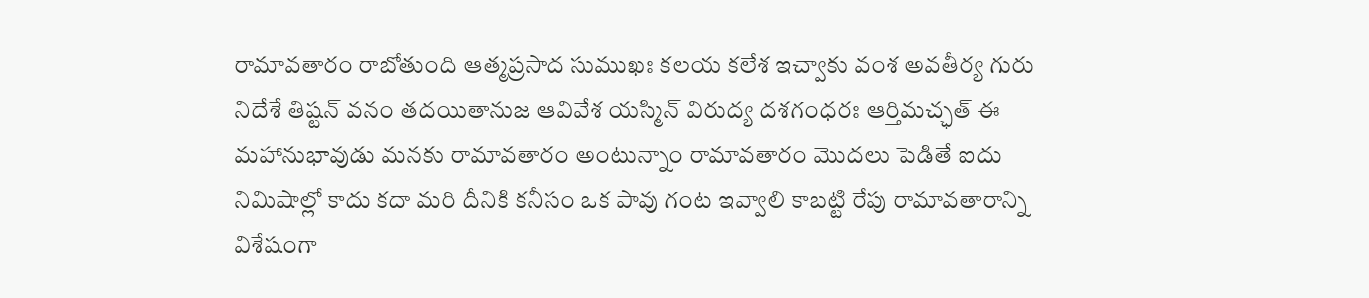రామావతారం రాబోతుంది ఆత్మప్రసాద సుముఖః కలయ కలేశ ఇచ్వాకు వంశ అవతీర్య గురు నిదేశే తిష్టన్ వనం తదయితానుజ ఆవివేశ యస్మిన్ విరుద్య దశగంధరః ఆర్తిమచ్ఛత్ ఈ మహానుభావుడు మనకు రామావతారం అంటున్నాం రామావతారం మొదలు పెడితే ఐదు నిమిషాల్లో కాదు కదా మరి దీనికి కనీసం ఒక పావు గంట ఇవ్వాలి కాబట్టి రేపు రామావతారాన్ని విశేషంగా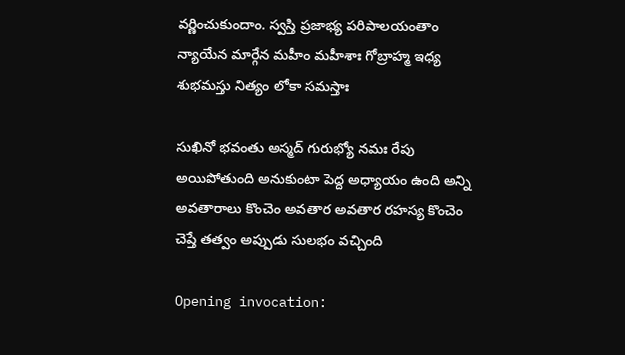వర్ణించుకుందాం. స్వస్తి ప్రజాభ్య పరిపాలయంతాం న్యాయేన మార్గేన మహీం మహీశాః గోబ్రాహ్మ ఇధ్య శుభమస్తు నిత్యం లోకా సమస్తాః

సుఖినో భవంతు అస్మద్ గురుభ్యో నమః రేపు అయిపోతుంది అనుకుంటా పెద్ద అధ్యాయం ఉంది అన్ని అవతారాలు కొంచెం అవతార అవతార రహస్య కొంచెం చెప్తే తత్వం అప్పుడు సులభం వచ్చింది

Opening invocation: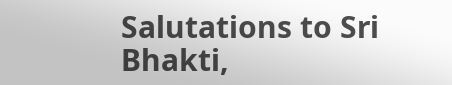Salutations to Sri Bhakti,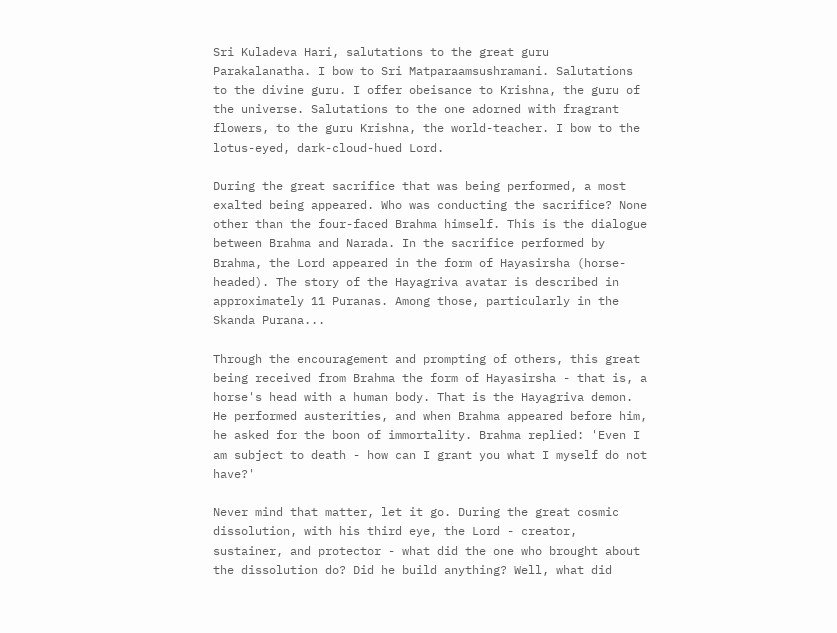Sri Kuladeva Hari, salutations to the great guru Parakalanatha. I bow to Sri Matparaamsushramani. Salutations to the divine guru. I offer obeisance to Krishna, the guru of the universe. Salutations to the one adorned with fragrant flowers, to the guru Krishna, the world-teacher. I bow to the lotus-eyed, dark-cloud-hued Lord.

During the great sacrifice that was being performed, a most exalted being appeared. Who was conducting the sacrifice? None other than the four-faced Brahma himself. This is the dialogue between Brahma and Narada. In the sacrifice performed by Brahma, the Lord appeared in the form of Hayasirsha (horse-headed). The story of the Hayagriva avatar is described in approximately 11 Puranas. Among those, particularly in the Skanda Purana...

Through the encouragement and prompting of others, this great being received from Brahma the form of Hayasirsha - that is, a horse's head with a human body. That is the Hayagriva demon. He performed austerities, and when Brahma appeared before him, he asked for the boon of immortality. Brahma replied: 'Even I am subject to death - how can I grant you what I myself do not have?'

Never mind that matter, let it go. During the great cosmic dissolution, with his third eye, the Lord - creator, sustainer, and protector - what did the one who brought about the dissolution do? Did he build anything? Well, what did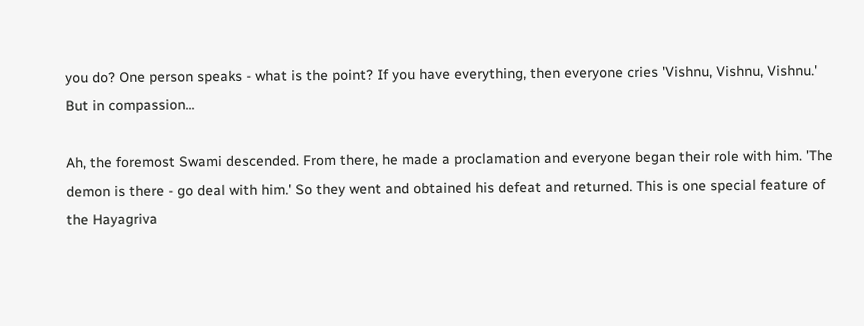you do? One person speaks - what is the point? If you have everything, then everyone cries 'Vishnu, Vishnu, Vishnu.' But in compassion...

Ah, the foremost Swami descended. From there, he made a proclamation and everyone began their role with him. 'The demon is there - go deal with him.' So they went and obtained his defeat and returned. This is one special feature of the Hayagriva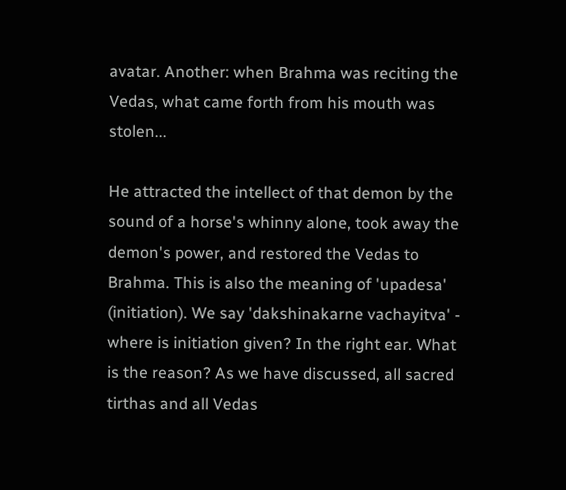avatar. Another: when Brahma was reciting the Vedas, what came forth from his mouth was stolen...

He attracted the intellect of that demon by the sound of a horse's whinny alone, took away the demon's power, and restored the Vedas to Brahma. This is also the meaning of 'upadesa' (initiation). We say 'dakshinakarne vachayitva' - where is initiation given? In the right ear. What is the reason? As we have discussed, all sacred tirthas and all Vedas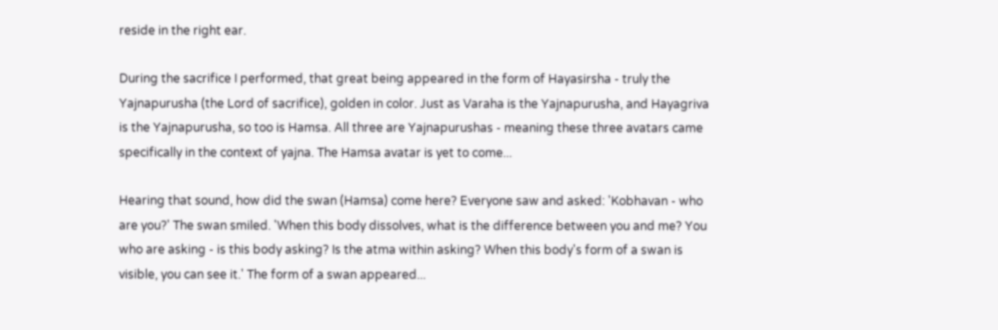reside in the right ear.

During the sacrifice I performed, that great being appeared in the form of Hayasirsha - truly the Yajnapurusha (the Lord of sacrifice), golden in color. Just as Varaha is the Yajnapurusha, and Hayagriva is the Yajnapurusha, so too is Hamsa. All three are Yajnapurushas - meaning these three avatars came specifically in the context of yajna. The Hamsa avatar is yet to come...

Hearing that sound, how did the swan (Hamsa) come here? Everyone saw and asked: 'Kobhavan - who are you?' The swan smiled. 'When this body dissolves, what is the difference between you and me? You who are asking - is this body asking? Is the atma within asking? When this body's form of a swan is visible, you can see it.' The form of a swan appeared...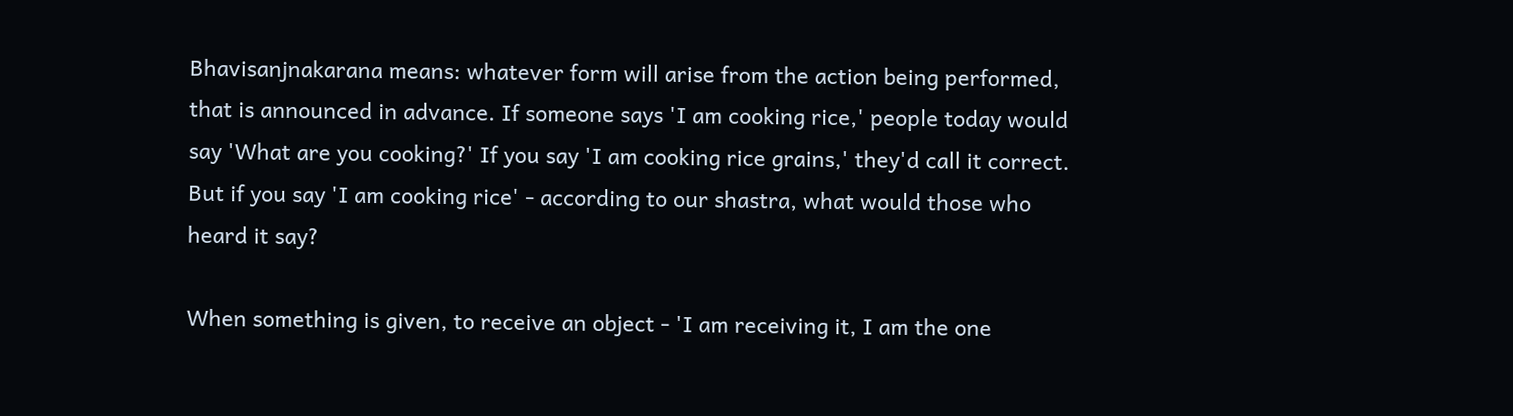Bhavisanjnakarana means: whatever form will arise from the action being performed, that is announced in advance. If someone says 'I am cooking rice,' people today would say 'What are you cooking?' If you say 'I am cooking rice grains,' they'd call it correct. But if you say 'I am cooking rice' - according to our shastra, what would those who heard it say?

When something is given, to receive an object - 'I am receiving it, I am the one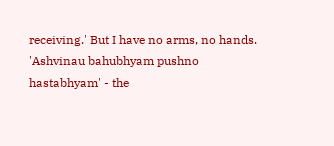receiving.' But I have no arms, no hands. 'Ashvinau bahubhyam pushno hastabhyam' - the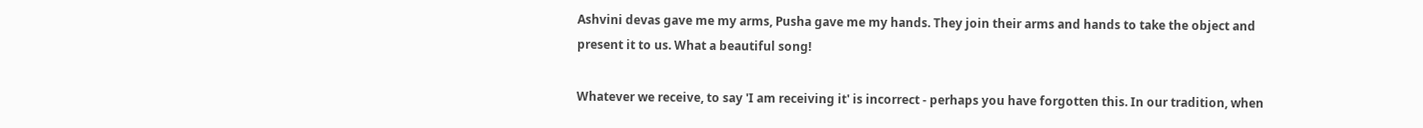Ashvini devas gave me my arms, Pusha gave me my hands. They join their arms and hands to take the object and present it to us. What a beautiful song!

Whatever we receive, to say 'I am receiving it' is incorrect - perhaps you have forgotten this. In our tradition, when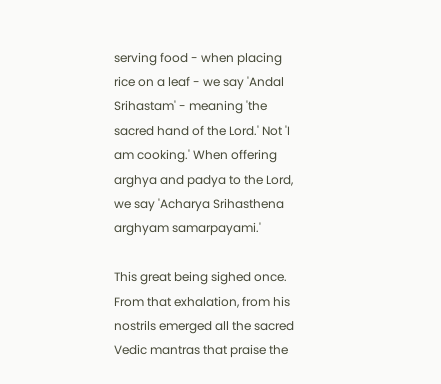serving food - when placing rice on a leaf - we say 'Andal Srihastam' - meaning 'the sacred hand of the Lord.' Not 'I am cooking.' When offering arghya and padya to the Lord, we say 'Acharya Srihasthena arghyam samarpayami.'

This great being sighed once. From that exhalation, from his nostrils emerged all the sacred Vedic mantras that praise the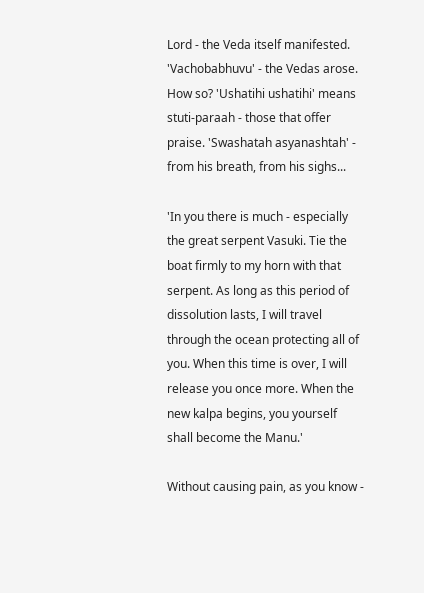Lord - the Veda itself manifested. 'Vachobabhuvu' - the Vedas arose. How so? 'Ushatihi ushatihi' means stuti-paraah - those that offer praise. 'Swashatah asyanashtah' - from his breath, from his sighs...

'In you there is much - especially the great serpent Vasuki. Tie the boat firmly to my horn with that serpent. As long as this period of dissolution lasts, I will travel through the ocean protecting all of you. When this time is over, I will release you once more. When the new kalpa begins, you yourself shall become the Manu.'

Without causing pain, as you know -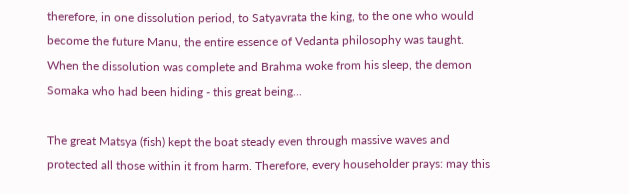therefore, in one dissolution period, to Satyavrata the king, to the one who would become the future Manu, the entire essence of Vedanta philosophy was taught. When the dissolution was complete and Brahma woke from his sleep, the demon Somaka who had been hiding - this great being...

The great Matsya (fish) kept the boat steady even through massive waves and protected all those within it from harm. Therefore, every householder prays: may this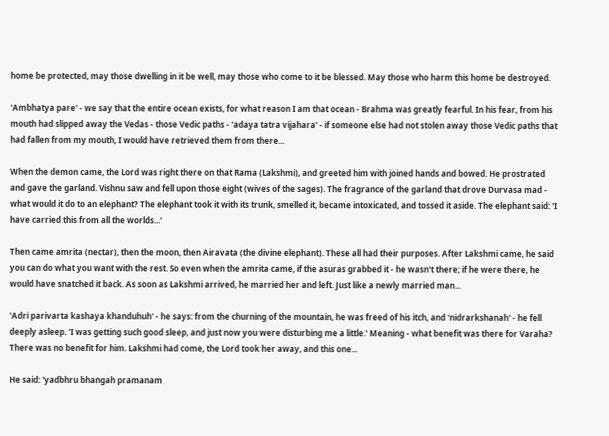home be protected, may those dwelling in it be well, may those who come to it be blessed. May those who harm this home be destroyed.

'Ambhatya pare' - we say that the entire ocean exists, for what reason I am that ocean - Brahma was greatly fearful. In his fear, from his mouth had slipped away the Vedas - those Vedic paths - 'adaya tatra vijahara' - if someone else had not stolen away those Vedic paths that had fallen from my mouth, I would have retrieved them from there...

When the demon came, the Lord was right there on that Rama (Lakshmi), and greeted him with joined hands and bowed. He prostrated and gave the garland. Vishnu saw and fell upon those eight (wives of the sages). The fragrance of the garland that drove Durvasa mad - what would it do to an elephant? The elephant took it with its trunk, smelled it, became intoxicated, and tossed it aside. The elephant said: 'I have carried this from all the worlds...'

Then came amrita (nectar), then the moon, then Airavata (the divine elephant). These all had their purposes. After Lakshmi came, he said you can do what you want with the rest. So even when the amrita came, if the asuras grabbed it - he wasn't there; if he were there, he would have snatched it back. As soon as Lakshmi arrived, he married her and left. Just like a newly married man...

'Adri parivarta kashaya khanduhuh' - he says: from the churning of the mountain, he was freed of his itch, and 'nidrarkshanah' - he fell deeply asleep. 'I was getting such good sleep, and just now you were disturbing me a little.' Meaning - what benefit was there for Varaha? There was no benefit for him. Lakshmi had come, the Lord took her away, and this one...

He said: 'yadbhru bhangah pramanam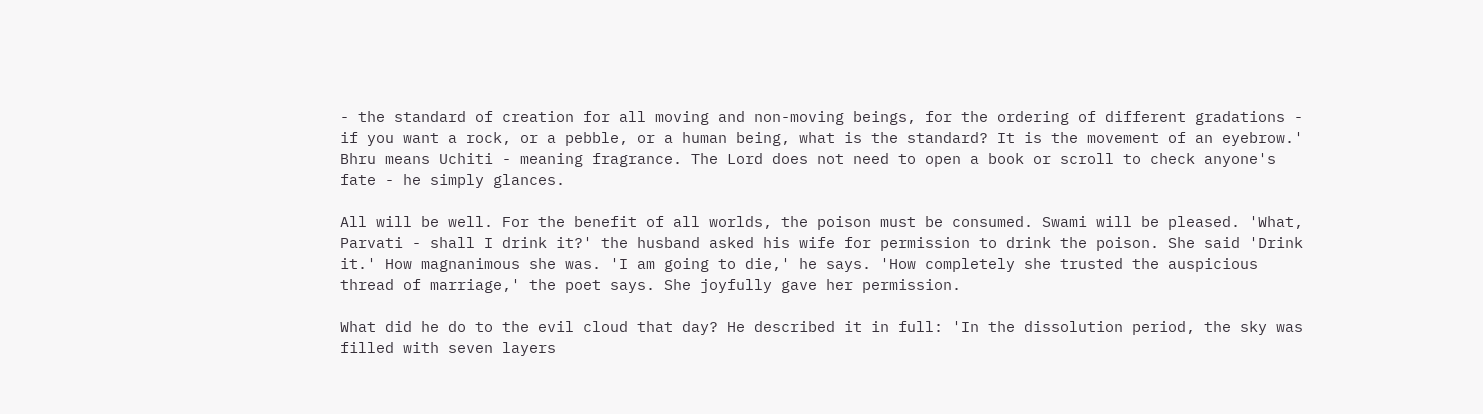- the standard of creation for all moving and non-moving beings, for the ordering of different gradations - if you want a rock, or a pebble, or a human being, what is the standard? It is the movement of an eyebrow.' Bhru means Uchiti - meaning fragrance. The Lord does not need to open a book or scroll to check anyone's fate - he simply glances.

All will be well. For the benefit of all worlds, the poison must be consumed. Swami will be pleased. 'What, Parvati - shall I drink it?' the husband asked his wife for permission to drink the poison. She said 'Drink it.' How magnanimous she was. 'I am going to die,' he says. 'How completely she trusted the auspicious thread of marriage,' the poet says. She joyfully gave her permission.

What did he do to the evil cloud that day? He described it in full: 'In the dissolution period, the sky was filled with seven layers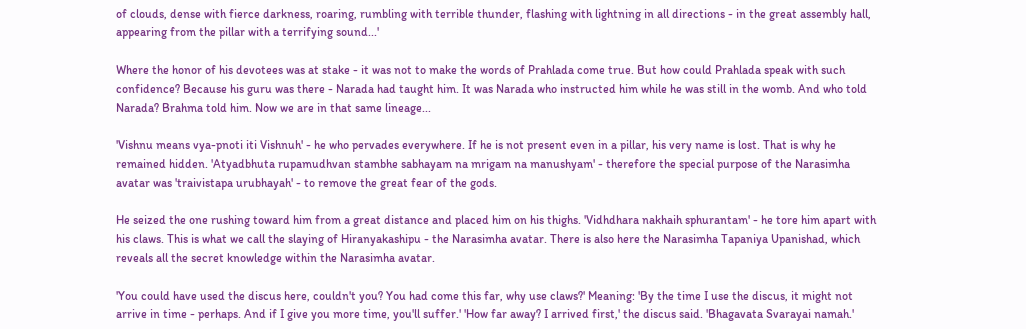of clouds, dense with fierce darkness, roaring, rumbling with terrible thunder, flashing with lightning in all directions - in the great assembly hall, appearing from the pillar with a terrifying sound...'

Where the honor of his devotees was at stake - it was not to make the words of Prahlada come true. But how could Prahlada speak with such confidence? Because his guru was there - Narada had taught him. It was Narada who instructed him while he was still in the womb. And who told Narada? Brahma told him. Now we are in that same lineage...

'Vishnu means vya-pnoti iti Vishnuh' - he who pervades everywhere. If he is not present even in a pillar, his very name is lost. That is why he remained hidden. 'Atyadbhuta rupamudhvan stambhe sabhayam na mrigam na manushyam' - therefore the special purpose of the Narasimha avatar was 'traivistapa urubhayah' - to remove the great fear of the gods.

He seized the one rushing toward him from a great distance and placed him on his thighs. 'Vidhdhara nakhaih sphurantam' - he tore him apart with his claws. This is what we call the slaying of Hiranyakashipu - the Narasimha avatar. There is also here the Narasimha Tapaniya Upanishad, which reveals all the secret knowledge within the Narasimha avatar.

'You could have used the discus here, couldn't you? You had come this far, why use claws?' Meaning: 'By the time I use the discus, it might not arrive in time - perhaps. And if I give you more time, you'll suffer.' 'How far away? I arrived first,' the discus said. 'Bhagavata Svarayai namah.'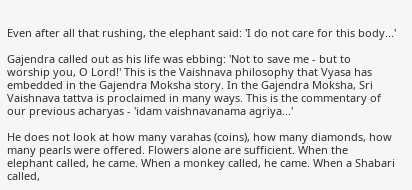Even after all that rushing, the elephant said: 'I do not care for this body...'

Gajendra called out as his life was ebbing: 'Not to save me - but to worship you, O Lord!' This is the Vaishnava philosophy that Vyasa has embedded in the Gajendra Moksha story. In the Gajendra Moksha, Sri Vaishnava tattva is proclaimed in many ways. This is the commentary of our previous acharyas - 'idam vaishnavanama agriya...'

He does not look at how many varahas (coins), how many diamonds, how many pearls were offered. Flowers alone are sufficient. When the elephant called, he came. When a monkey called, he came. When a Shabari called,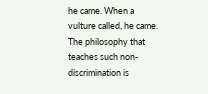he came. When a vulture called, he came. The philosophy that teaches such non-discrimination is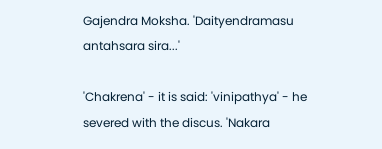Gajendra Moksha. 'Daityendramasu antahsara sira...'

'Chakrena' - it is said: 'vinipathya' - he severed with the discus. 'Nakara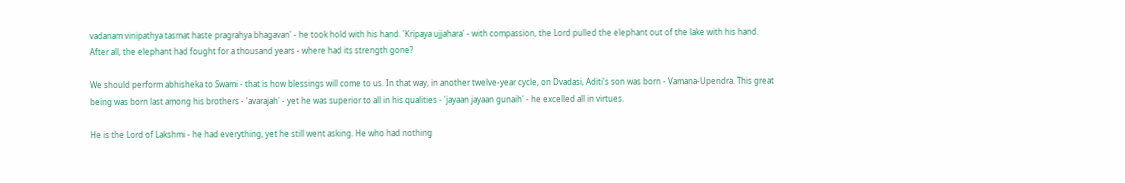vadanam vinipathya tasmat haste pragrahya bhagavan' - he took hold with his hand. 'Kripaya ujjahara' - with compassion, the Lord pulled the elephant out of the lake with his hand. After all, the elephant had fought for a thousand years - where had its strength gone?

We should perform abhisheka to Swami - that is how blessings will come to us. In that way, in another twelve-year cycle, on Dvadasi, Aditi's son was born - Vamana-Upendra. This great being was born last among his brothers - 'avarajah' - yet he was superior to all in his qualities - 'jayaan jayaan gunaih' - he excelled all in virtues.

He is the Lord of Lakshmi - he had everything, yet he still went asking. He who had nothing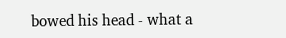bowed his head - what a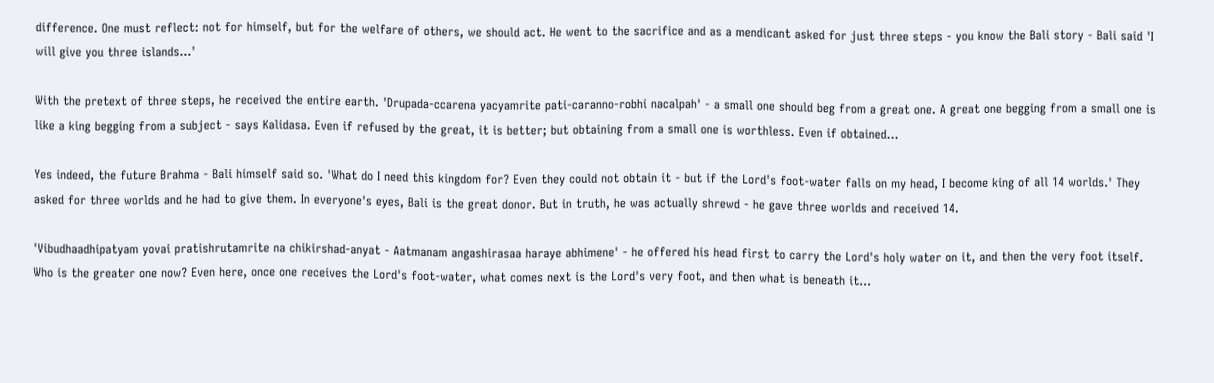difference. One must reflect: not for himself, but for the welfare of others, we should act. He went to the sacrifice and as a mendicant asked for just three steps - you know the Bali story - Bali said 'I will give you three islands...'

With the pretext of three steps, he received the entire earth. 'Drupada-ccarena yacyamrite pati-caranno-robhi nacalpah' - a small one should beg from a great one. A great one begging from a small one is like a king begging from a subject - says Kalidasa. Even if refused by the great, it is better; but obtaining from a small one is worthless. Even if obtained...

Yes indeed, the future Brahma - Bali himself said so. 'What do I need this kingdom for? Even they could not obtain it - but if the Lord's foot-water falls on my head, I become king of all 14 worlds.' They asked for three worlds and he had to give them. In everyone's eyes, Bali is the great donor. But in truth, he was actually shrewd - he gave three worlds and received 14.

'Vibudhaadhipatyam yovai pratishrutamrite na chikirshad-anyat - Aatmanam angashirasaa haraye abhimene' - he offered his head first to carry the Lord's holy water on it, and then the very foot itself. Who is the greater one now? Even here, once one receives the Lord's foot-water, what comes next is the Lord's very foot, and then what is beneath it...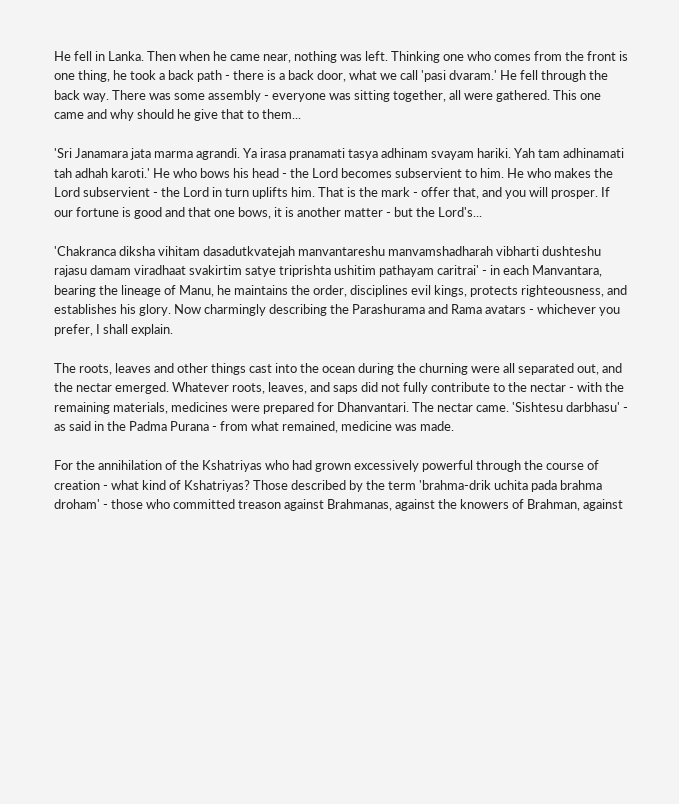He fell in Lanka. Then when he came near, nothing was left. Thinking one who comes from the front is one thing, he took a back path - there is a back door, what we call 'pasi dvaram.' He fell through the back way. There was some assembly - everyone was sitting together, all were gathered. This one came and why should he give that to them...

'Sri Janamara jata marma agrandi. Ya irasa pranamati tasya adhinam svayam hariki. Yah tam adhinamati tah adhah karoti.' He who bows his head - the Lord becomes subservient to him. He who makes the Lord subservient - the Lord in turn uplifts him. That is the mark - offer that, and you will prosper. If our fortune is good and that one bows, it is another matter - but the Lord's...

'Chakranca diksha vihitam dasadutkvatejah manvantareshu manvamshadharah vibharti dushteshu rajasu damam viradhaat svakirtim satye triprishta ushitim pathayam caritrai' - in each Manvantara, bearing the lineage of Manu, he maintains the order, disciplines evil kings, protects righteousness, and establishes his glory. Now charmingly describing the Parashurama and Rama avatars - whichever you prefer, I shall explain.

The roots, leaves and other things cast into the ocean during the churning were all separated out, and the nectar emerged. Whatever roots, leaves, and saps did not fully contribute to the nectar - with the remaining materials, medicines were prepared for Dhanvantari. The nectar came. 'Sishtesu darbhasu' - as said in the Padma Purana - from what remained, medicine was made.

For the annihilation of the Kshatriyas who had grown excessively powerful through the course of creation - what kind of Kshatriyas? Those described by the term 'brahma-drik uchita pada brahma droham' - those who committed treason against Brahmanas, against the knowers of Brahman, against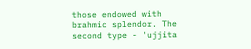those endowed with brahmic splendor. The second type - 'ujjita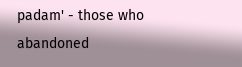padam' - those who abandoned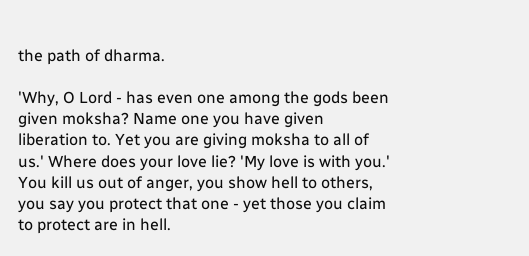the path of dharma.

'Why, O Lord - has even one among the gods been given moksha? Name one you have given liberation to. Yet you are giving moksha to all of us.' Where does your love lie? 'My love is with you.' You kill us out of anger, you show hell to others, you say you protect that one - yet those you claim to protect are in hell.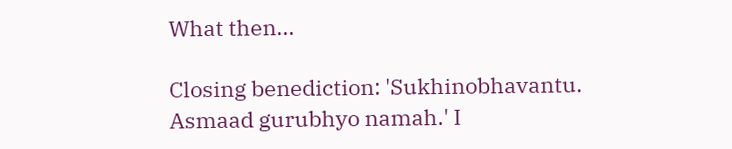What then...

Closing benediction: 'Sukhinobhavantu. Asmaad gurubhyo namah.' I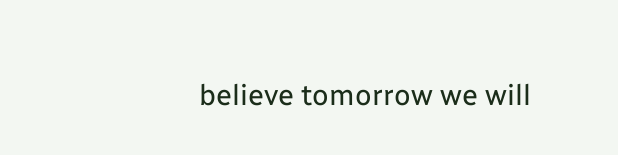believe tomorrow we will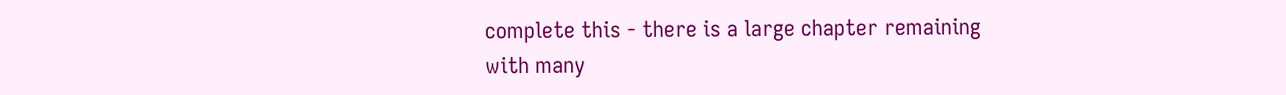complete this - there is a large chapter remaining with many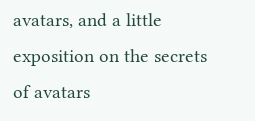avatars, and a little exposition on the secrets of avatars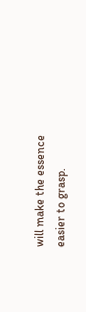will make the essence easier to grasp.